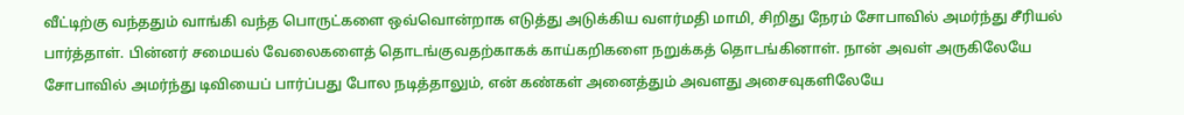வீட்டிற்கு வந்ததும் வாங்கி வந்த பொருட்களை ஒவ்வொன்றாக எடுத்து அடுக்கிய வளர்மதி மாமி, சிறிது நேரம் சோபாவில் அமர்ந்து சீரியல் பார்த்தாள். பின்னர் சமையல் வேலைகளைத் தொடங்குவதற்காகக் காய்கறிகளை நறுக்கத் தொடங்கினாள். நான் அவள் அருகிலேயே சோபாவில் அமர்ந்து டிவியைப் பார்ப்பது போல நடித்தாலும், என் கண்கள் அனைத்தும் அவளது அசைவுகளிலேயே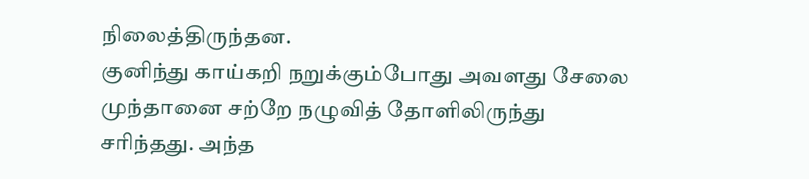நிலைத்திருந்தன.
குனிந்து காய்கறி நறுக்கும்போது அவளது சேலை முந்தானை சற்றே நழுவித் தோளிலிருந்து சரிந்தது. அந்த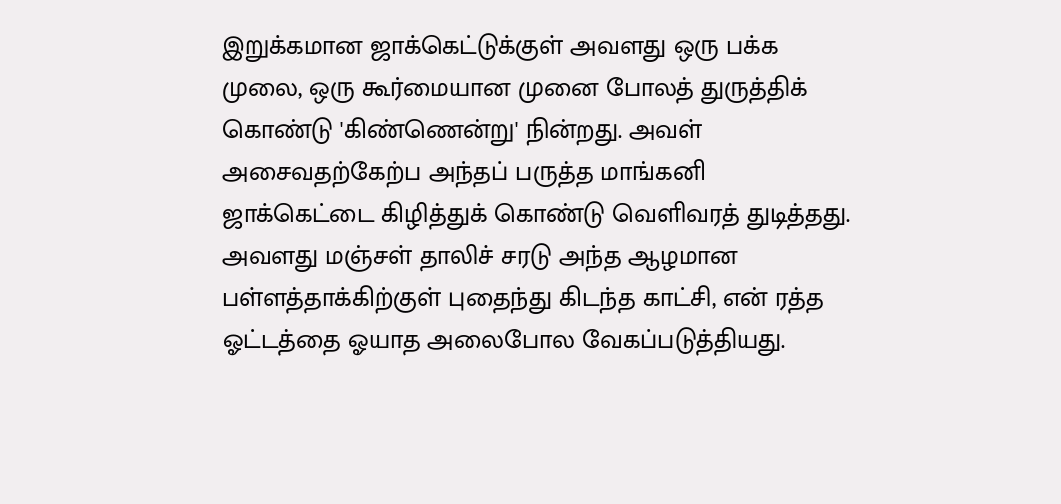இறுக்கமான ஜாக்கெட்டுக்குள் அவளது ஒரு பக்க முலை, ஒரு கூர்மையான முனை போலத் துருத்திக் கொண்டு 'கிண்ணென்று' நின்றது. அவள் அசைவதற்கேற்ப அந்தப் பருத்த மாங்கனி ஜாக்கெட்டை கிழித்துக் கொண்டு வெளிவரத் துடித்தது. அவளது மஞ்சள் தாலிச் சரடு அந்த ஆழமான பள்ளத்தாக்கிற்குள் புதைந்து கிடந்த காட்சி, என் ரத்த ஓட்டத்தை ஓயாத அலைபோல வேகப்படுத்தியது.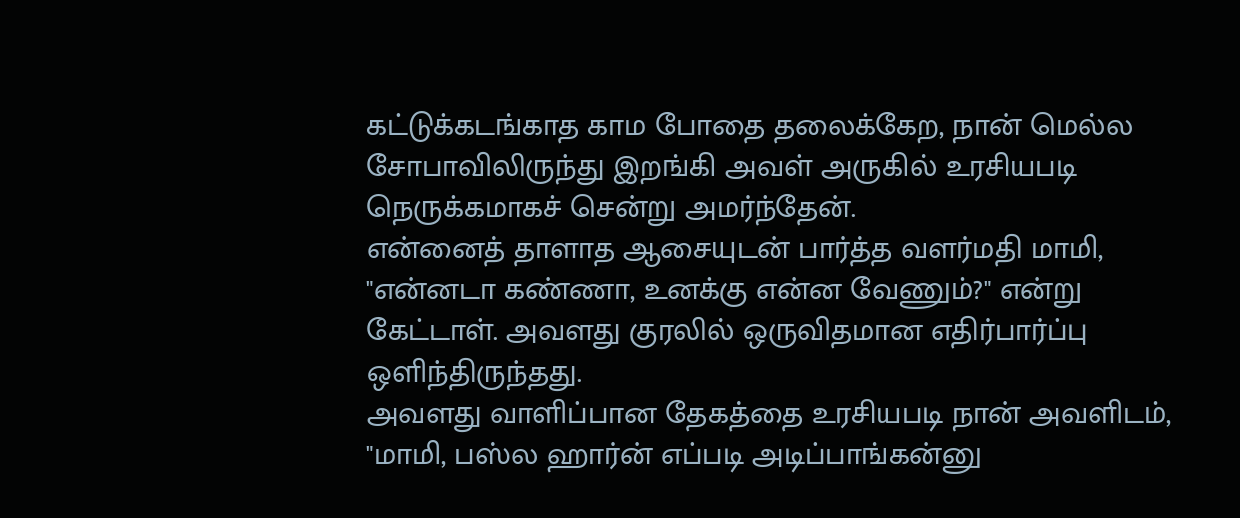கட்டுக்கடங்காத காம போதை தலைக்கேற, நான் மெல்ல சோபாவிலிருந்து இறங்கி அவள் அருகில் உரசியபடி நெருக்கமாகச் சென்று அமர்ந்தேன்.
என்னைத் தாளாத ஆசையுடன் பார்த்த வளர்மதி மாமி, "என்னடா கண்ணா, உனக்கு என்ன வேணும்?" என்று கேட்டாள். அவளது குரலில் ஒருவிதமான எதிர்பார்ப்பு ஒளிந்திருந்தது.
அவளது வாளிப்பான தேகத்தை உரசியபடி நான் அவளிடம், "மாமி, பஸ்ல ஹார்ன் எப்படி அடிப்பாங்கன்னு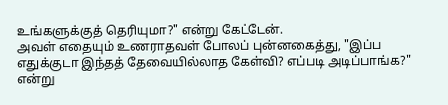உங்களுக்குத் தெரியுமா?" என்று கேட்டேன்.
அவள் எதையும் உணராதவள் போலப் புன்னகைத்து, "இப்ப எதுக்குடா இந்தத் தேவையில்லாத கேள்வி? எப்படி அடிப்பாங்க?" என்று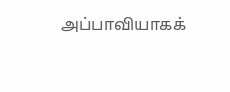அப்பாவியாகக்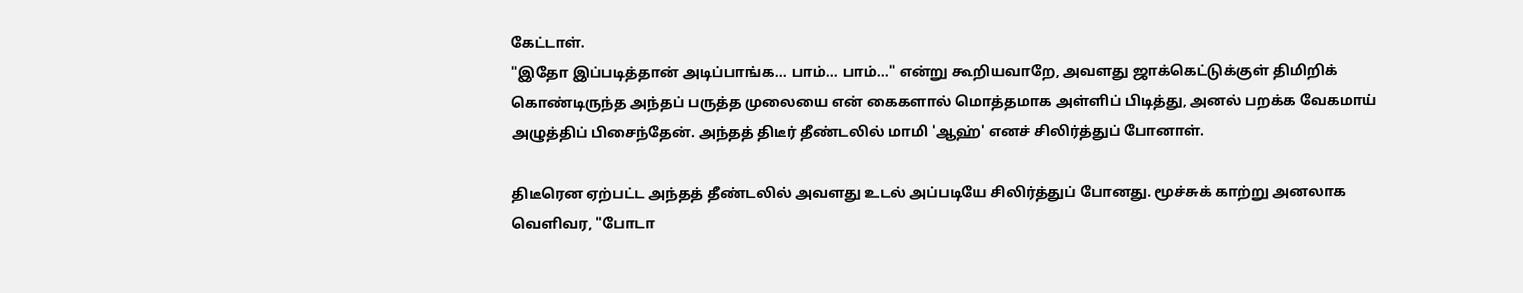கேட்டாள்.
"இதோ இப்படித்தான் அடிப்பாங்க... பாம்... பாம்..." என்று கூறியவாறே, அவளது ஜாக்கெட்டுக்குள் திமிறிக் கொண்டிருந்த அந்தப் பருத்த முலையை என் கைகளால் மொத்தமாக அள்ளிப் பிடித்து, அனல் பறக்க வேகமாய் அழுத்திப் பிசைந்தேன். அந்தத் திடீர் தீண்டலில் மாமி 'ஆஹ்' எனச் சிலிர்த்துப் போனாள்.

திடீரென ஏற்பட்ட அந்தத் தீண்டலில் அவளது உடல் அப்படியே சிலிர்த்துப் போனது. மூச்சுக் காற்று அனலாக வெளிவர, "போடா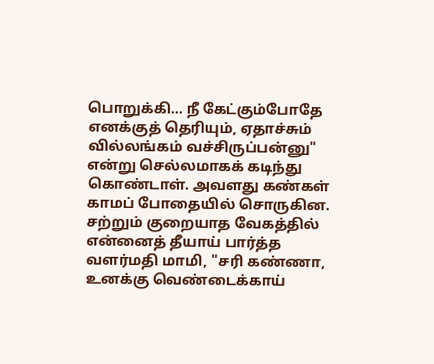பொறுக்கி... நீ கேட்கும்போதே எனக்குத் தெரியும், ஏதாச்சும் வில்லங்கம் வச்சிருப்பன்னு" என்று செல்லமாகக் கடிந்து கொண்டாள். அவளது கண்கள் காமப் போதையில் சொருகின.
சற்றும் குறையாத வேகத்தில் என்னைத் தீயாய் பார்த்த வளர்மதி மாமி, "சரி கண்ணா, உனக்கு வெண்டைக்காய்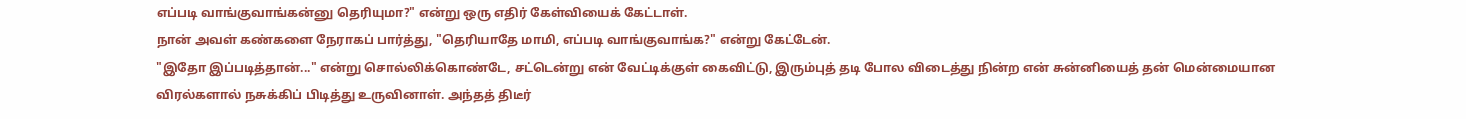எப்படி வாங்குவாங்கன்னு தெரியுமா?" என்று ஒரு எதிர் கேள்வியைக் கேட்டாள்.
நான் அவள் கண்களை நேராகப் பார்த்து, "தெரியாதே மாமி, எப்படி வாங்குவாங்க?" என்று கேட்டேன்.
"இதோ இப்படித்தான்..." என்று சொல்லிக்கொண்டே, சட்டென்று என் வேட்டிக்குள் கைவிட்டு, இரும்புத் தடி போல விடைத்து நின்ற என் சுன்னியைத் தன் மென்மையான விரல்களால் நசுக்கிப் பிடித்து உருவினாள். அந்தத் திடீர்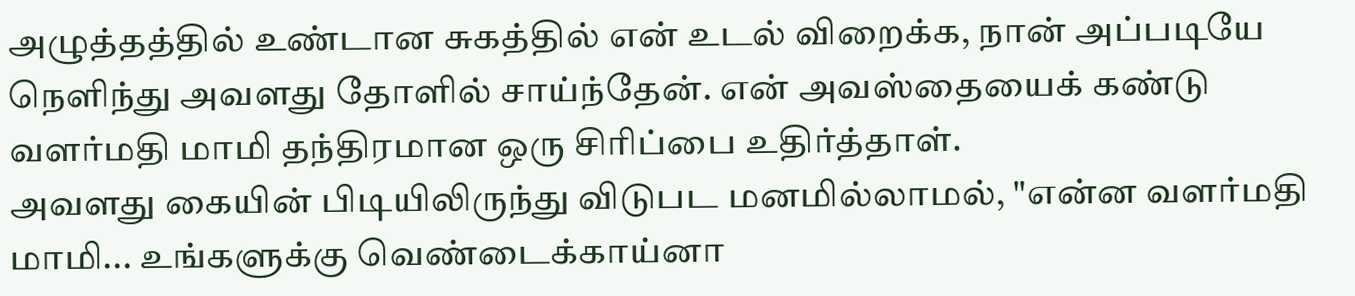அழுத்தத்தில் உண்டான சுகத்தில் என் உடல் விறைக்க, நான் அப்படியே நெளிந்து அவளது தோளில் சாய்ந்தேன். என் அவஸ்தையைக் கண்டு வளர்மதி மாமி தந்திரமான ஒரு சிரிப்பை உதிர்த்தாள்.
அவளது கையின் பிடியிலிருந்து விடுபட மனமில்லாமல், "என்ன வளர்மதி மாமி... உங்களுக்கு வெண்டைக்காய்னா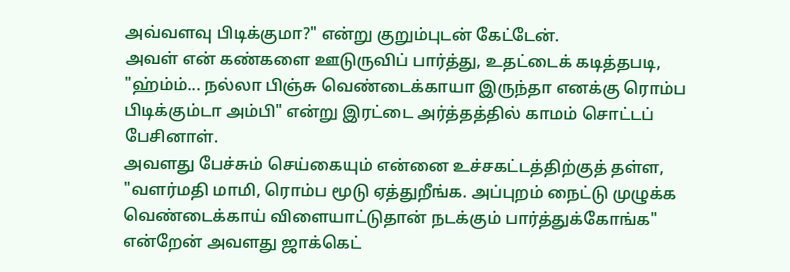அவ்வளவு பிடிக்குமா?" என்று குறும்புடன் கேட்டேன்.
அவள் என் கண்களை ஊடுருவிப் பார்த்து, உதட்டைக் கடித்தபடி, "ஹ்ம்ம்... நல்லா பிஞ்சு வெண்டைக்காயா இருந்தா எனக்கு ரொம்ப பிடிக்கும்டா அம்பி" என்று இரட்டை அர்த்தத்தில் காமம் சொட்டப் பேசினாள்.
அவளது பேச்சும் செய்கையும் என்னை உச்சகட்டத்திற்குத் தள்ள, "வளர்மதி மாமி, ரொம்ப மூடு ஏத்துறீங்க. அப்புறம் நைட்டு முழுக்க வெண்டைக்காய் விளையாட்டுதான் நடக்கும் பார்த்துக்கோங்க" என்றேன் அவளது ஜாக்கெட்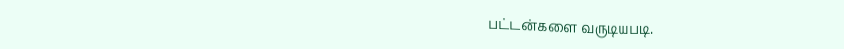பட்டன்களை வருடியபடி.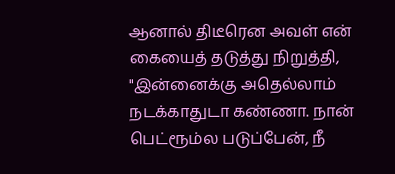ஆனால் திடீரென அவள் என் கையைத் தடுத்து நிறுத்தி, "இன்னைக்கு அதெல்லாம் நடக்காதுடா கண்ணா. நான் பெட்ரூம்ல படுப்பேன், நீ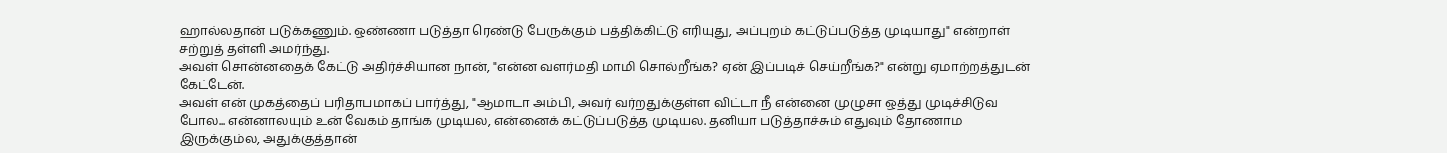ஹால்லதான் படுக்கணும். ஒண்ணா படுத்தா ரெண்டு பேருக்கும் பத்திக்கிட்டு எரியுது, அப்புறம் கட்டுப்படுத்த முடியாது" என்றாள் சற்றுத் தள்ளி அமர்ந்து.
அவள் சொன்னதைக் கேட்டு அதிர்ச்சியான நான், "என்ன வளர்மதி மாமி சொல்றீங்க? ஏன் இப்படிச் செய்றீங்க?" என்று ஏமாற்றத்துடன் கேட்டேன்.
அவள் என் முகத்தைப் பரிதாபமாகப் பார்த்து, "ஆமாடா அம்பி, அவர் வர்றதுக்குள்ள விட்டா நீ என்னை முழுசா ஒத்து முடிச்சிடுவ போல... என்னாலயும் உன் வேகம் தாங்க முடியல, என்னைக் கட்டுப்படுத்த முடியல. தனியா படுத்தாச்சும் எதுவும் தோணாம இருக்கும்ல, அதுக்குத்தான்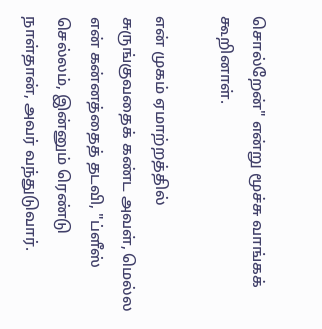சொல்றேன்" என்று மூச்சு வாங்கக் கூறினாள்.

என் முகம் ஏமாற்றத்தில் சுருங்குவதைக் கண்ட அவள், மெல்ல என் கன்னத்தைத் தடவி, "ப்ளீஸ் செல்லம், இன்னும் ரெண்டு நாள்தான், அவர் வந்துடுவார்.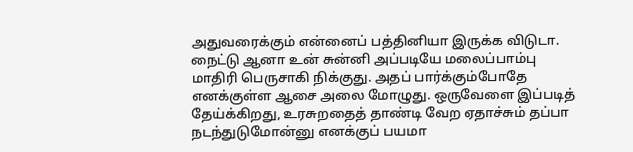அதுவரைக்கும் என்னைப் பத்தினியா இருக்க விடுடா. நைட்டு ஆனா உன் சுன்னி அப்படியே மலைப்பாம்பு மாதிரி பெருசாகி நிக்குது. அதப் பார்க்கும்போதே எனக்குள்ள ஆசை அலை மோழுது. ஒருவேளை இப்படித் தேய்க்கிறது, உரசுறதைத் தாண்டி வேற ஏதாச்சும் தப்பா நடந்துடுமோன்னு எனக்குப் பயமா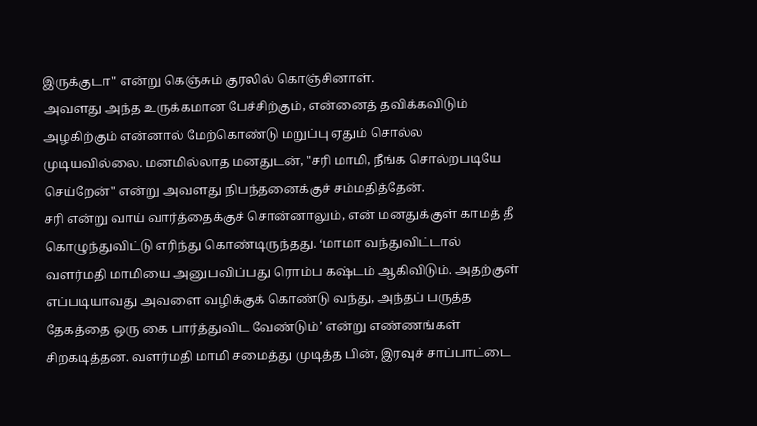இருக்குடா" என்று கெஞ்சும் குரலில் கொஞ்சினாள்.
அவளது அந்த உருக்கமான பேச்சிற்கும், என்னைத் தவிக்கவிடும் அழகிற்கும் என்னால் மேற்கொண்டு மறுப்பு ஏதும் சொல்ல முடியவில்லை. மனமில்லாத மனதுடன், "சரி மாமி, நீங்க சொல்றபடியே செய்றேன்" என்று அவளது நிபந்தனைக்குச் சம்மதித்தேன்.
சரி என்று வாய் வார்த்தைக்குச் சொன்னாலும், என் மனதுக்குள் காமத் தீ கொழுந்துவிட்டு எரிந்து கொண்டிருந்தது. ‘மாமா வந்துவிட்டால் வளர்மதி மாமியை அனுபவிப்பது ரொம்ப கஷ்டம் ஆகிவிடும். அதற்குள் எப்படியாவது அவளை வழிக்குக் கொண்டு வந்து, அந்தப் பருத்த தேகத்தை ஒரு கை பார்த்துவிட வேண்டும்’ என்று எண்ணங்கள் சிறகடித்தன. வளர்மதி மாமி சமைத்து முடித்த பின், இரவுச் சாப்பாட்டை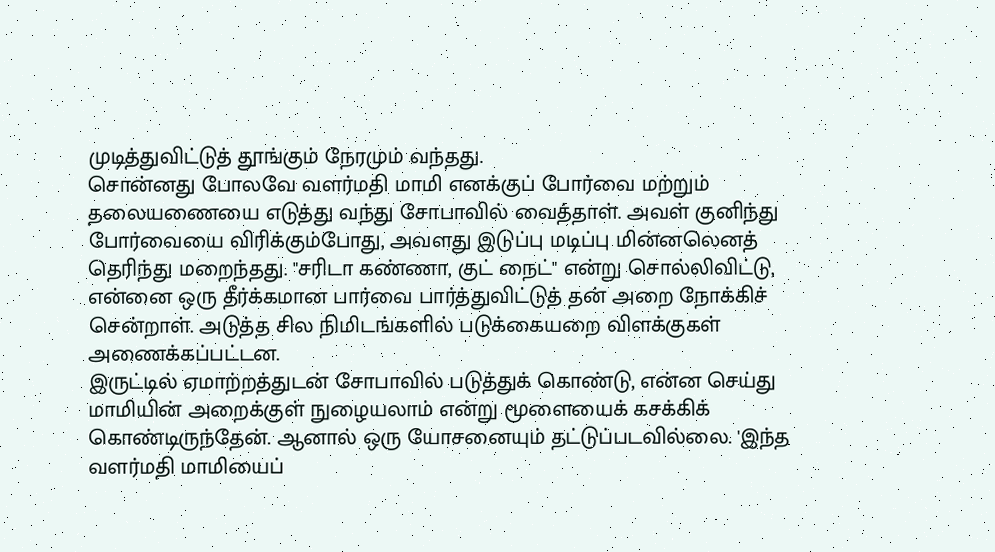முடித்துவிட்டுத் தூங்கும் நேரமும் வந்தது.
சொன்னது போலவே வளர்மதி மாமி எனக்குப் போர்வை மற்றும் தலையணையை எடுத்து வந்து சோபாவில் வைத்தாள். அவள் குனிந்து போர்வையை விரிக்கும்போது, அவளது இடுப்பு மடிப்பு மின்னலெனத் தெரிந்து மறைந்தது. "சரிடா கண்ணா, குட் நைட்" என்று சொல்லிவிட்டு, என்னை ஒரு தீர்க்கமான பார்வை பார்த்துவிட்டுத் தன் அறை நோக்கிச் சென்றாள். அடுத்த சில நிமிடங்களில் படுக்கையறை விளக்குகள் அணைக்கப்பட்டன.
இருட்டில் ஏமாற்றத்துடன் சோபாவில் படுத்துக் கொண்டு, என்ன செய்து மாமியின் அறைக்குள் நுழையலாம் என்று மூளையைக் கசக்கிக் கொண்டிருந்தேன். ஆனால் ஒரு யோசனையும் தட்டுப்படவில்லை. 'இந்த வளர்மதி மாமியைப்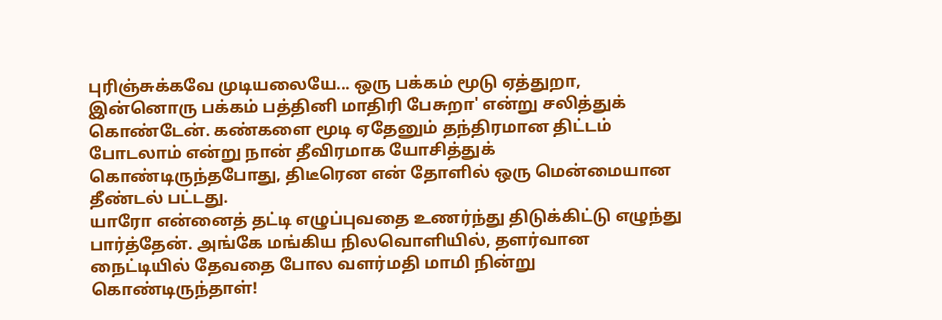புரிஞ்சுக்கவே முடியலையே... ஒரு பக்கம் மூடு ஏத்துறா, இன்னொரு பக்கம் பத்தினி மாதிரி பேசுறா' என்று சலித்துக் கொண்டேன். கண்களை மூடி ஏதேனும் தந்திரமான திட்டம் போடலாம் என்று நான் தீவிரமாக யோசித்துக் கொண்டிருந்தபோது, திடீரென என் தோளில் ஒரு மென்மையான தீண்டல் பட்டது.
யாரோ என்னைத் தட்டி எழுப்புவதை உணர்ந்து திடுக்கிட்டு எழுந்து பார்த்தேன். அங்கே மங்கிய நிலவொளியில், தளர்வான நைட்டியில் தேவதை போல வளர்மதி மாமி நின்று கொண்டிருந்தாள்!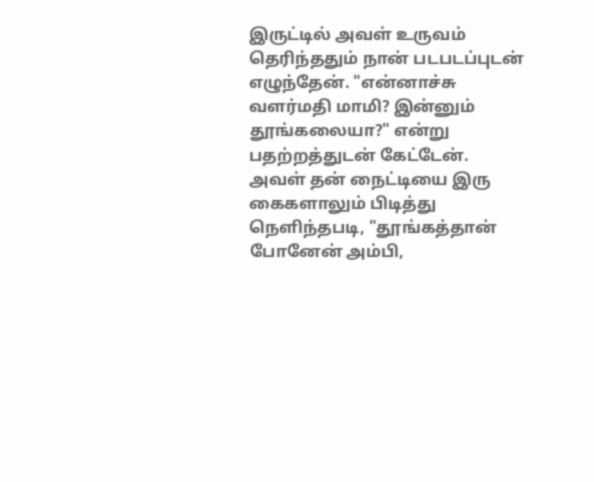இருட்டில் அவள் உருவம் தெரிந்ததும் நான் படபடப்புடன் எழுந்தேன். "என்னாச்சு வளர்மதி மாமி? இன்னும் தூங்கலையா?" என்று பதற்றத்துடன் கேட்டேன்.
அவள் தன் நைட்டியை இரு கைகளாலும் பிடித்து நெளிந்தபடி, "தூங்கத்தான் போனேன் அம்பி,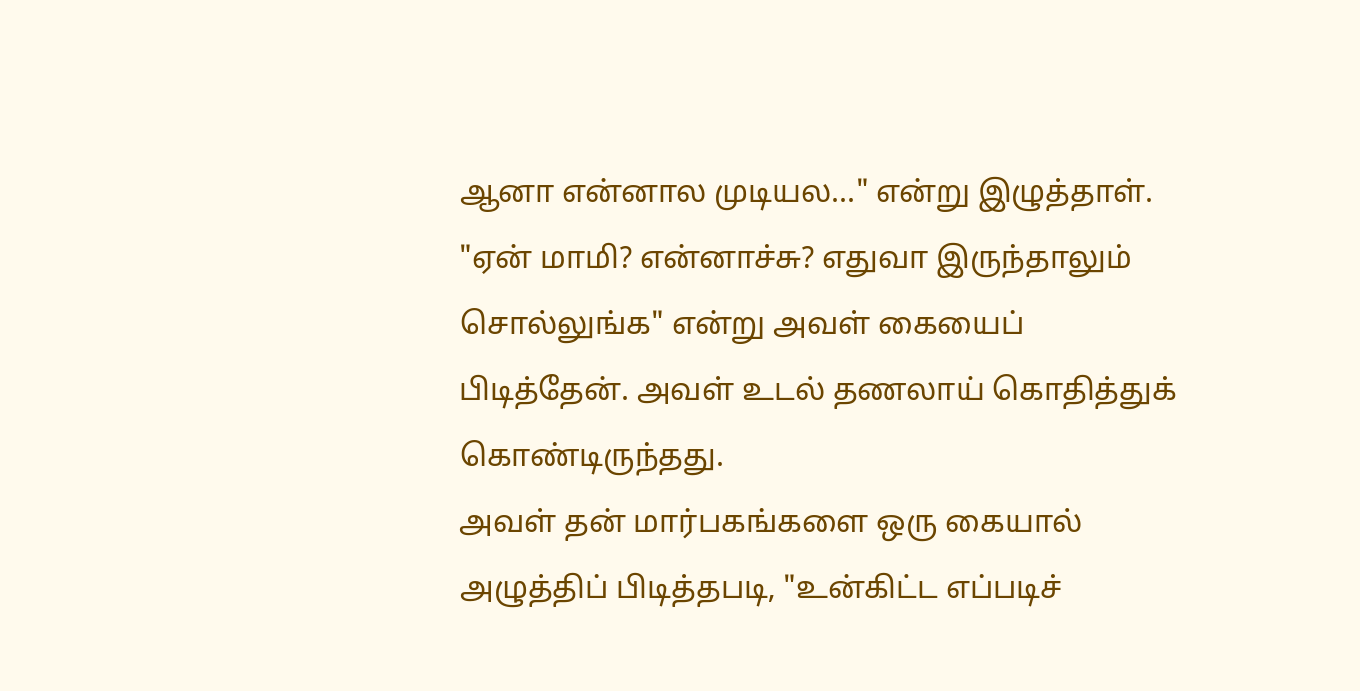ஆனா என்னால முடியல..." என்று இழுத்தாள்.
"ஏன் மாமி? என்னாச்சு? எதுவா இருந்தாலும் சொல்லுங்க" என்று அவள் கையைப் பிடித்தேன். அவள் உடல் தணலாய் கொதித்துக் கொண்டிருந்தது.
அவள் தன் மார்பகங்களை ஒரு கையால் அழுத்திப் பிடித்தபடி, "உன்கிட்ட எப்படிச்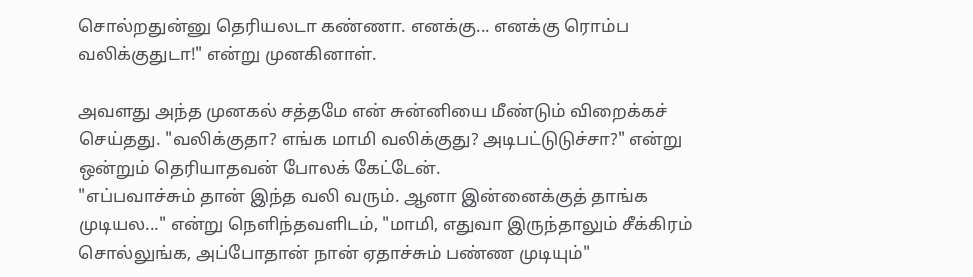சொல்றதுன்னு தெரியலடா கண்ணா. எனக்கு... எனக்கு ரொம்ப வலிக்குதுடா!" என்று முனகினாள்.

அவளது அந்த முனகல் சத்தமே என் சுன்னியை மீண்டும் விறைக்கச் செய்தது. "வலிக்குதா? எங்க மாமி வலிக்குது? அடிபட்டுடுச்சா?" என்று ஒன்றும் தெரியாதவன் போலக் கேட்டேன்.
"எப்பவாச்சும் தான் இந்த வலி வரும். ஆனா இன்னைக்குத் தாங்க முடியல..." என்று நெளிந்தவளிடம், "மாமி, எதுவா இருந்தாலும் சீக்கிரம் சொல்லுங்க, அப்போதான் நான் ஏதாச்சும் பண்ண முடியும்"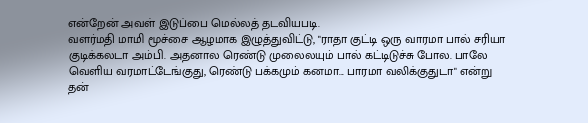என்றேன் அவள் இடுப்பை மெல்லத் தடவியபடி.
வளர்மதி மாமி மூச்சை ஆழமாக இழுத்துவிட்டு, "ராதா குட்டி ஒரு வாரமா பால் சரியா குடிக்கலடா அம்பி. அதனால ரெண்டு முலைலயும் பால் கட்டிடுச்சு போல. பாலே வெளிய வரமாட்டேங்குது, ரெண்டு பக்கமும் கனமா... பாரமா வலிக்குதுடா" என்று தன்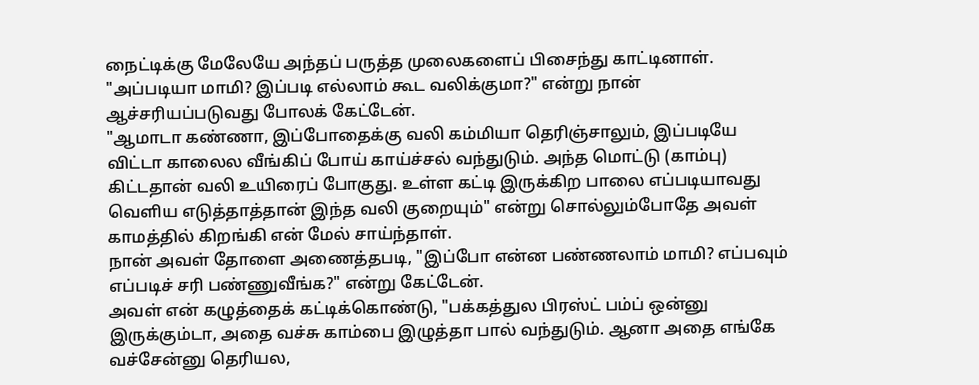நைட்டிக்கு மேலேயே அந்தப் பருத்த முலைகளைப் பிசைந்து காட்டினாள்.
"அப்படியா மாமி? இப்படி எல்லாம் கூட வலிக்குமா?" என்று நான் ஆச்சரியப்படுவது போலக் கேட்டேன்.
"ஆமாடா கண்ணா, இப்போதைக்கு வலி கம்மியா தெரிஞ்சாலும், இப்படியே விட்டா காலைல வீங்கிப் போய் காய்ச்சல் வந்துடும். அந்த மொட்டு (காம்பு) கிட்டதான் வலி உயிரைப் போகுது. உள்ள கட்டி இருக்கிற பாலை எப்படியாவது வெளிய எடுத்தாத்தான் இந்த வலி குறையும்" என்று சொல்லும்போதே அவள் காமத்தில் கிறங்கி என் மேல் சாய்ந்தாள்.
நான் அவள் தோளை அணைத்தபடி, "இப்போ என்ன பண்ணலாம் மாமி? எப்பவும் எப்படிச் சரி பண்ணுவீங்க?" என்று கேட்டேன்.
அவள் என் கழுத்தைக் கட்டிக்கொண்டு, "பக்கத்துல பிரஸ்ட் பம்ப் ஒன்னு இருக்கும்டா, அதை வச்சு காம்பை இழுத்தா பால் வந்துடும். ஆனா அதை எங்கே வச்சேன்னு தெரியல,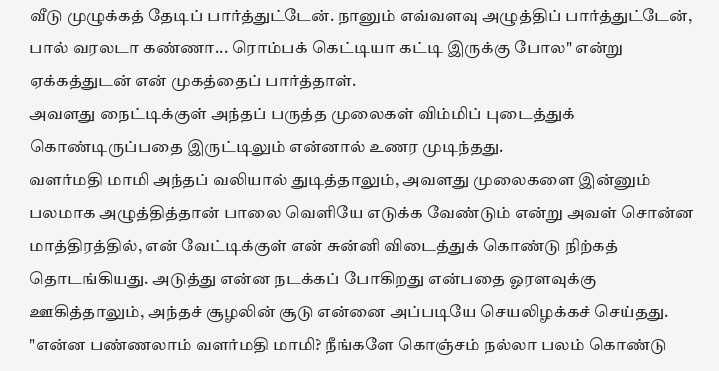வீடு முழுக்கத் தேடிப் பார்த்துட்டேன். நானும் எவ்வளவு அழுத்திப் பார்த்துட்டேன், பால் வரலடா கண்ணா... ரொம்பக் கெட்டியா கட்டி இருக்கு போல" என்று ஏக்கத்துடன் என் முகத்தைப் பார்த்தாள்.
அவளது நைட்டிக்குள் அந்தப் பருத்த முலைகள் விம்மிப் புடைத்துக் கொண்டிருப்பதை இருட்டிலும் என்னால் உணர முடிந்தது.
வளர்மதி மாமி அந்தப் வலியால் துடித்தாலும், அவளது முலைகளை இன்னும் பலமாக அழுத்தித்தான் பாலை வெளியே எடுக்க வேண்டும் என்று அவள் சொன்ன மாத்திரத்தில், என் வேட்டிக்குள் என் சுன்னி விடைத்துக் கொண்டு நிற்கத் தொடங்கியது. அடுத்து என்ன நடக்கப் போகிறது என்பதை ஓரளவுக்கு ஊகித்தாலும், அந்தச் சூழலின் சூடு என்னை அப்படியே செயலிழக்கச் செய்தது.
"என்ன பண்ணலாம் வளர்மதி மாமி? நீங்களே கொஞ்சம் நல்லா பலம் கொண்டு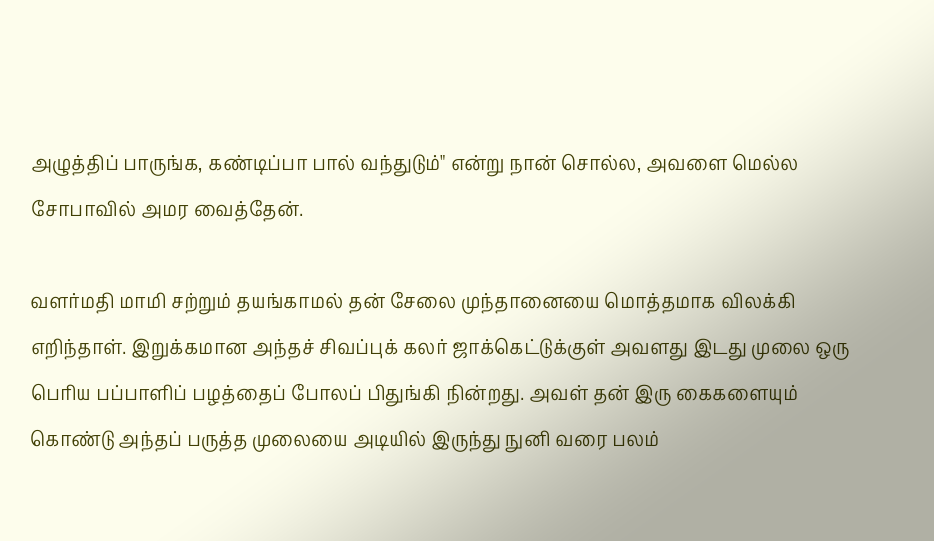அழுத்திப் பாருங்க, கண்டிப்பா பால் வந்துடும்" என்று நான் சொல்ல, அவளை மெல்ல சோபாவில் அமர வைத்தேன்.

வளர்மதி மாமி சற்றும் தயங்காமல் தன் சேலை முந்தானையை மொத்தமாக விலக்கி எறிந்தாள். இறுக்கமான அந்தச் சிவப்புக் கலர் ஜாக்கெட்டுக்குள் அவளது இடது முலை ஒரு பெரிய பப்பாளிப் பழத்தைப் போலப் பிதுங்கி நின்றது. அவள் தன் இரு கைகளையும் கொண்டு அந்தப் பருத்த முலையை அடியில் இருந்து நுனி வரை பலம்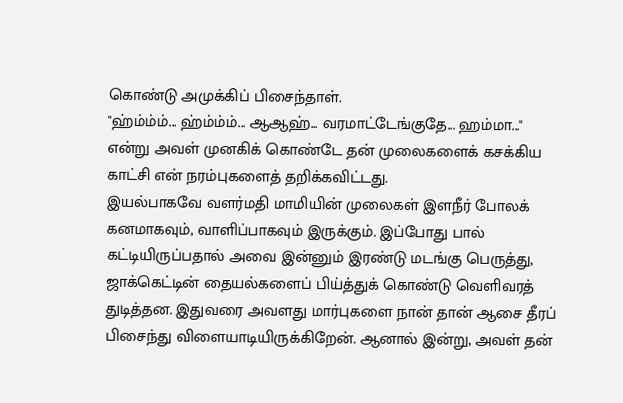கொண்டு அமுக்கிப் பிசைந்தாள்.
"ஹ்ம்ம்ம்... ஹ்ம்ம்ம்... ஆஆஹ்... வரமாட்டேங்குதே... ஹம்மா..." என்று அவள் முனகிக் கொண்டே தன் முலைகளைக் கசக்கிய காட்சி என் நரம்புகளைத் தறிக்கவிட்டது.
இயல்பாகவே வளர்மதி மாமியின் முலைகள் இளநீர் போலக் கனமாகவும், வாளிப்பாகவும் இருக்கும். இப்போது பால் கட்டியிருப்பதால் அவை இன்னும் இரண்டு மடங்கு பெருத்து, ஜாக்கெட்டின் தையல்களைப் பிய்த்துக் கொண்டு வெளிவரத் துடித்தன. இதுவரை அவளது மார்புகளை நான் தான் ஆசை தீரப் பிசைந்து விளையாடியிருக்கிறேன். ஆனால் இன்று, அவள் தன்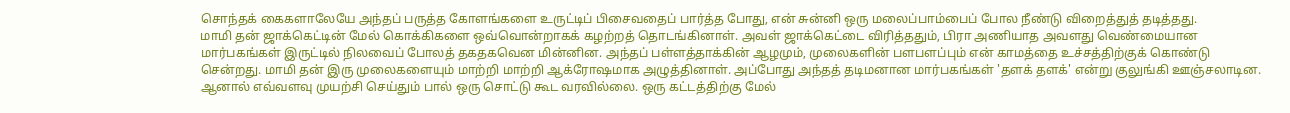சொந்தக் கைகளாலேயே அந்தப் பருத்த கோளங்களை உருட்டிப் பிசைவதைப் பார்த்த போது, என் சுன்னி ஒரு மலைப்பாம்பைப் போல நீண்டு விறைத்துத் தடித்தது.
மாமி தன் ஜாக்கெட்டின் மேல் கொக்கிகளை ஒவ்வொன்றாகக் கழற்றத் தொடங்கினாள். அவள் ஜாக்கெட்டை விரித்ததும், பிரா அணியாத அவளது வெண்மையான மார்பகங்கள் இருட்டில் நிலவைப் போலத் தகதகவென மின்னின. அந்தப் பள்ளத்தாக்கின் ஆழமும், முலைகளின் பளபளப்பும் என் காமத்தை உச்சத்திற்குக் கொண்டு சென்றது. மாமி தன் இரு முலைகளையும் மாற்றி மாற்றி ஆக்ரோஷமாக அழுத்தினாள். அப்போது அந்தத் தடிமனான மார்பகங்கள் 'தளக் தளக்' என்று குலுங்கி ஊஞ்சலாடின. ஆனால் எவ்வளவு முயற்சி செய்தும் பால் ஒரு சொட்டு கூட வரவில்லை. ஒரு கட்டத்திற்கு மேல்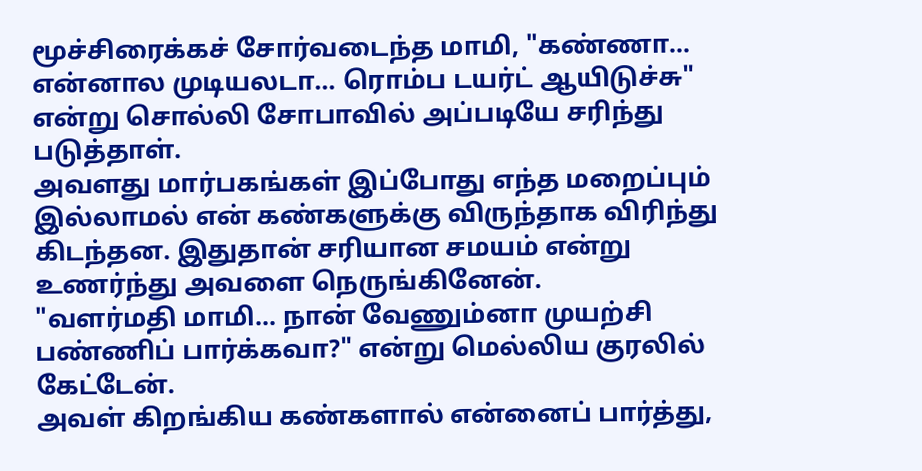மூச்சிரைக்கச் சோர்வடைந்த மாமி, "கண்ணா... என்னால முடியலடா... ரொம்ப டயர்ட் ஆயிடுச்சு" என்று சொல்லி சோபாவில் அப்படியே சரிந்து படுத்தாள்.
அவளது மார்பகங்கள் இப்போது எந்த மறைப்பும் இல்லாமல் என் கண்களுக்கு விருந்தாக விரிந்து கிடந்தன. இதுதான் சரியான சமயம் என்று உணர்ந்து அவளை நெருங்கினேன்.
"வளர்மதி மாமி... நான் வேணும்னா முயற்சி பண்ணிப் பார்க்கவா?" என்று மெல்லிய குரலில் கேட்டேன்.
அவள் கிறங்கிய கண்களால் என்னைப் பார்த்து,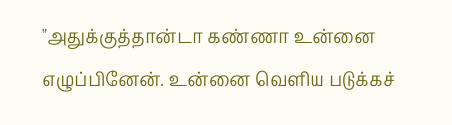"அதுக்குத்தான்டா கண்ணா உன்னை எழுப்பினேன். உன்னை வெளிய படுக்கச்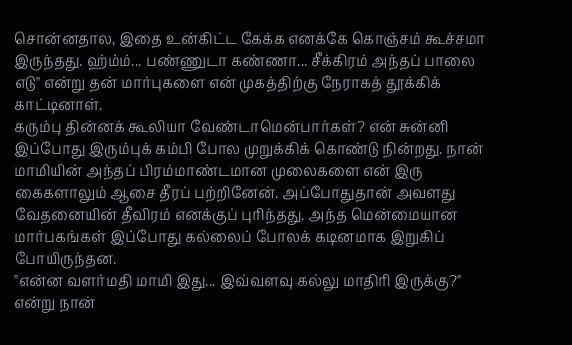சொன்னதால, இதை உன்கிட்ட கேக்க எனக்கே கொஞ்சம் கூச்சமா இருந்தது. ஹ்ம்ம்... பண்ணுடா கண்ணா... சீக்கிரம் அந்தப் பாலை எடு" என்று தன் மார்புகளை என் முகத்திற்கு நேராகத் தூக்கிக் காட்டினாள்.
கரும்பு தின்னக் கூலியா வேண்டாமென்பார்கள்? என் சுன்னி இப்போது இரும்புக் கம்பி போல முறுக்கிக் கொண்டு நின்றது. நான் மாமியின் அந்தப் பிரம்மாண்டமான முலைகளை என் இரு கைகளாலும் ஆசை தீரப் பற்றினேன். அப்போதுதான் அவளது வேதனையின் தீவிரம் எனக்குப் புரிந்தது. அந்த மென்மையான மார்பகங்கள் இப்போது கல்லைப் போலக் கடினமாக இறுகிப் போயிருந்தன.
"என்ன வளர்மதி மாமி இது... இவ்வளவு கல்லு மாதிரி இருக்கு?" என்று நான்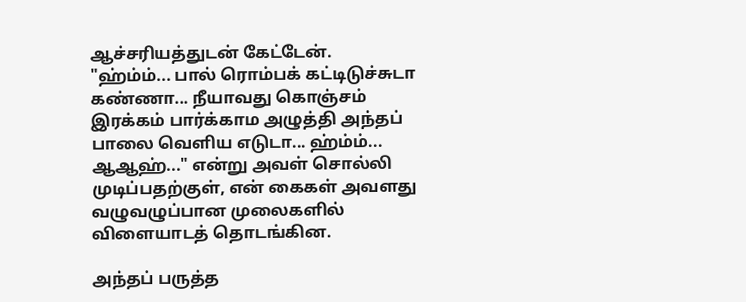ஆச்சரியத்துடன் கேட்டேன்.
"ஹ்ம்ம்... பால் ரொம்பக் கட்டிடுச்சுடா கண்ணா... நீயாவது கொஞ்சம் இரக்கம் பார்க்காம அழுத்தி அந்தப் பாலை வெளிய எடுடா... ஹ்ம்ம்... ஆஆஹ்..." என்று அவள் சொல்லி முடிப்பதற்குள், என் கைகள் அவளது வழுவழுப்பான முலைகளில் விளையாடத் தொடங்கின.

அந்தப் பருத்த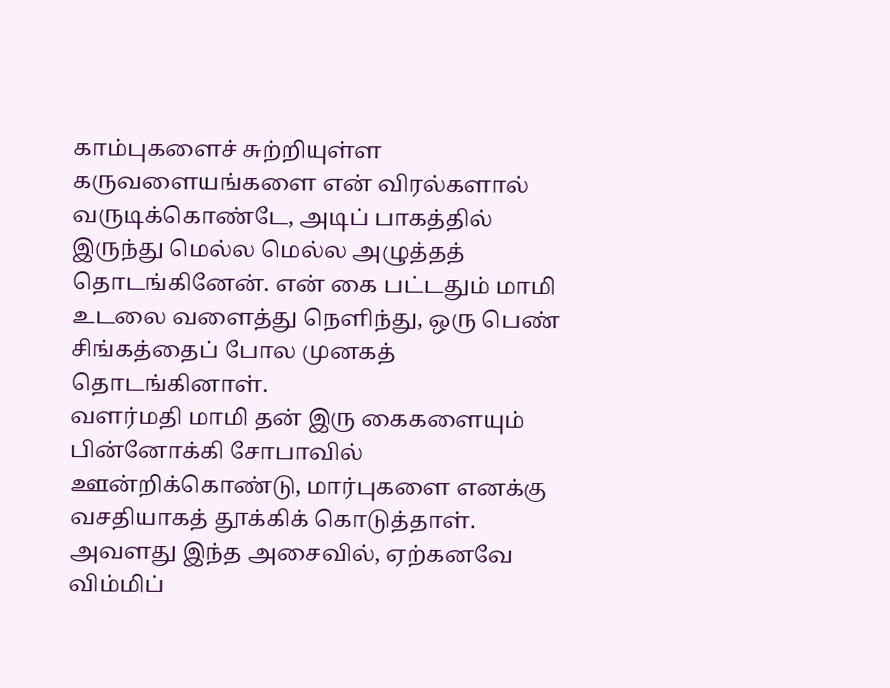காம்புகளைச் சுற்றியுள்ள கருவளையங்களை என் விரல்களால் வருடிக்கொண்டே, அடிப் பாகத்தில் இருந்து மெல்ல மெல்ல அழுத்தத் தொடங்கினேன். என் கை பட்டதும் மாமி உடலை வளைத்து நெளிந்து, ஒரு பெண் சிங்கத்தைப் போல முனகத் தொடங்கினாள்.
வளர்மதி மாமி தன் இரு கைகளையும் பின்னோக்கி சோபாவில் ஊன்றிக்கொண்டு, மார்புகளை எனக்கு வசதியாகத் தூக்கிக் கொடுத்தாள். அவளது இந்த அசைவில், ஏற்கனவே விம்மிப்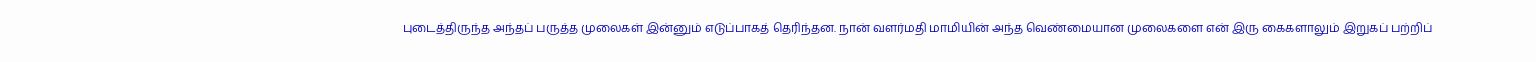புடைத்திருந்த அந்தப் பருத்த முலைகள் இன்னும் எடுப்பாகத் தெரிந்தன. நான் வளர்மதி மாமியின் அந்த வெண்மையான முலைகளை என் இரு கைகளாலும் இறுகப் பற்றிப்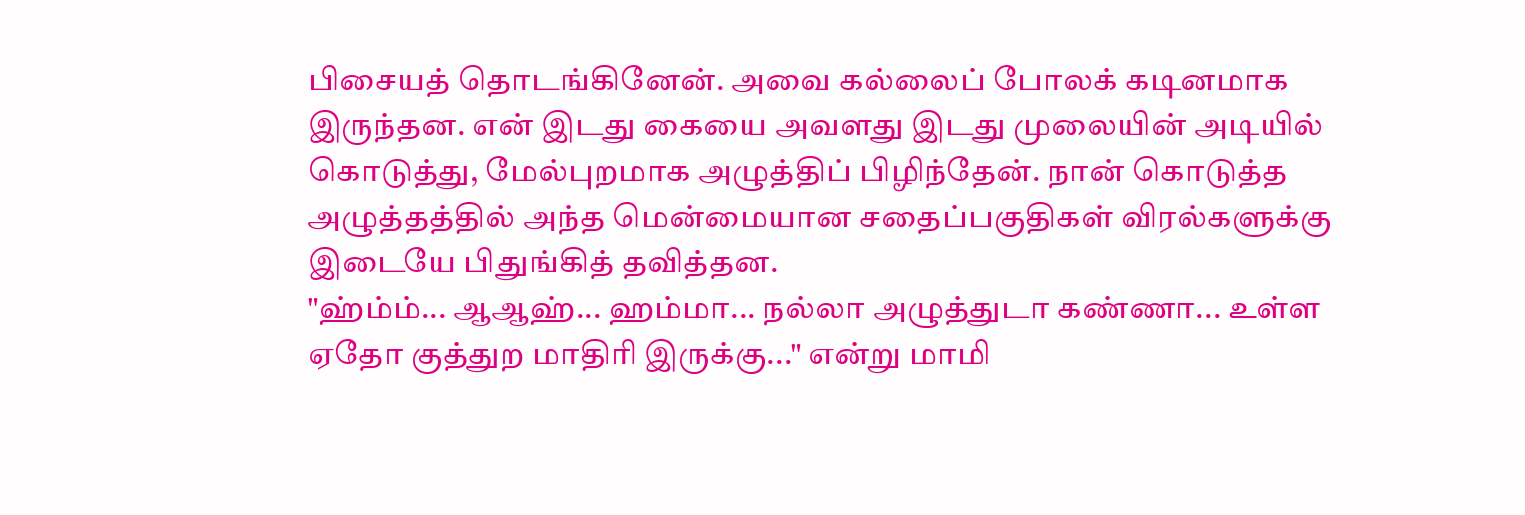பிசையத் தொடங்கினேன். அவை கல்லைப் போலக் கடினமாக இருந்தன. என் இடது கையை அவளது இடது முலையின் அடியில் கொடுத்து, மேல்புறமாக அழுத்திப் பிழிந்தேன். நான் கொடுத்த அழுத்தத்தில் அந்த மென்மையான சதைப்பகுதிகள் விரல்களுக்கு இடையே பிதுங்கித் தவித்தன.
"ஹ்ம்ம்... ஆஆஹ்... ஹம்மா... நல்லா அழுத்துடா கண்ணா... உள்ள ஏதோ குத்துற மாதிரி இருக்கு..." என்று மாமி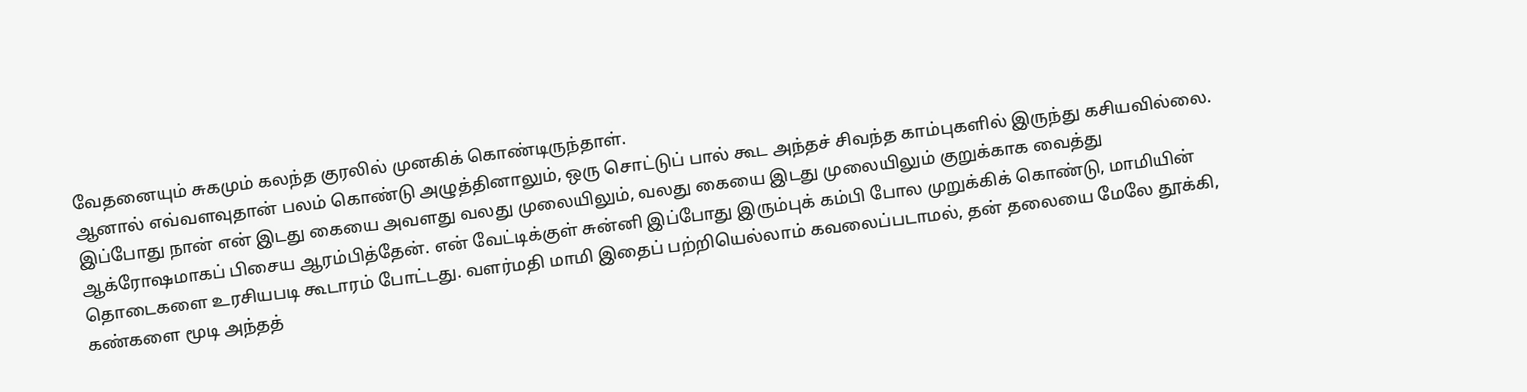வேதனையும் சுகமும் கலந்த குரலில் முனகிக் கொண்டிருந்தாள்.
ஆனால் எவ்வளவுதான் பலம் கொண்டு அழுத்தினாலும், ஒரு சொட்டுப் பால் கூட அந்தச் சிவந்த காம்புகளில் இருந்து கசியவில்லை. இப்போது நான் என் இடது கையை அவளது வலது முலையிலும், வலது கையை இடது முலையிலும் குறுக்காக வைத்து ஆக்ரோஷமாகப் பிசைய ஆரம்பித்தேன். என் வேட்டிக்குள் சுன்னி இப்போது இரும்புக் கம்பி போல முறுக்கிக் கொண்டு, மாமியின் தொடைகளை உரசியபடி கூடாரம் போட்டது. வளர்மதி மாமி இதைப் பற்றியெல்லாம் கவலைப்படாமல், தன் தலையை மேலே தூக்கி, கண்களை மூடி அந்தத்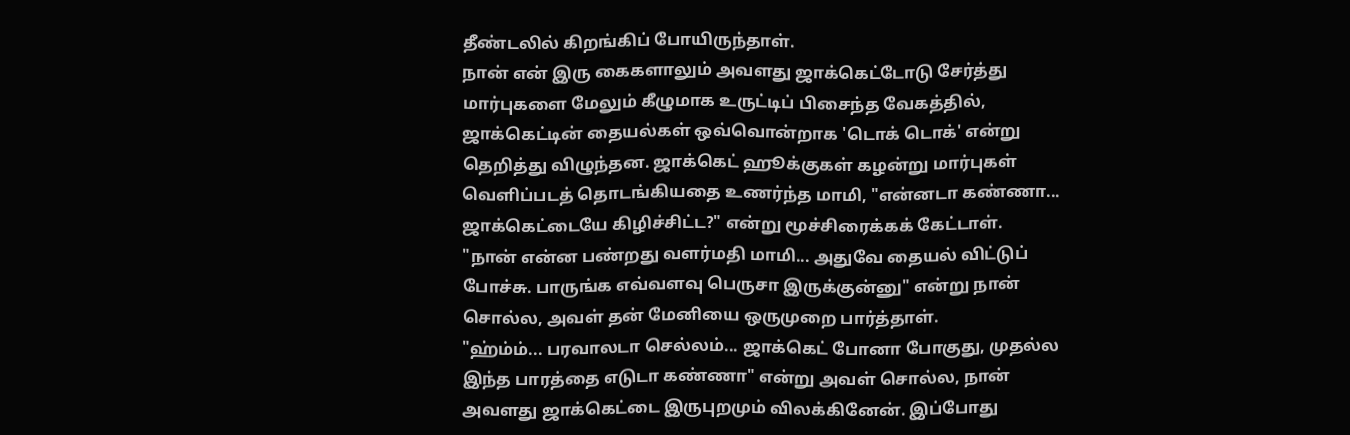தீண்டலில் கிறங்கிப் போயிருந்தாள்.
நான் என் இரு கைகளாலும் அவளது ஜாக்கெட்டோடு சேர்த்து மார்புகளை மேலும் கீழுமாக உருட்டிப் பிசைந்த வேகத்தில், ஜாக்கெட்டின் தையல்கள் ஒவ்வொன்றாக 'டொக் டொக்' என்று தெறித்து விழுந்தன. ஜாக்கெட் ஹூக்குகள் கழன்று மார்புகள் வெளிப்படத் தொடங்கியதை உணர்ந்த மாமி, "என்னடா கண்ணா... ஜாக்கெட்டையே கிழிச்சிட்ட?" என்று மூச்சிரைக்கக் கேட்டாள்.
"நான் என்ன பண்றது வளர்மதி மாமி... அதுவே தையல் விட்டுப் போச்சு. பாருங்க எவ்வளவு பெருசா இருக்குன்னு" என்று நான் சொல்ல, அவள் தன் மேனியை ஒருமுறை பார்த்தாள்.
"ஹ்ம்ம்... பரவாலடா செல்லம்... ஜாக்கெட் போனா போகுது, முதல்ல இந்த பாரத்தை எடுடா கண்ணா" என்று அவள் சொல்ல, நான் அவளது ஜாக்கெட்டை இருபுறமும் விலக்கினேன். இப்போது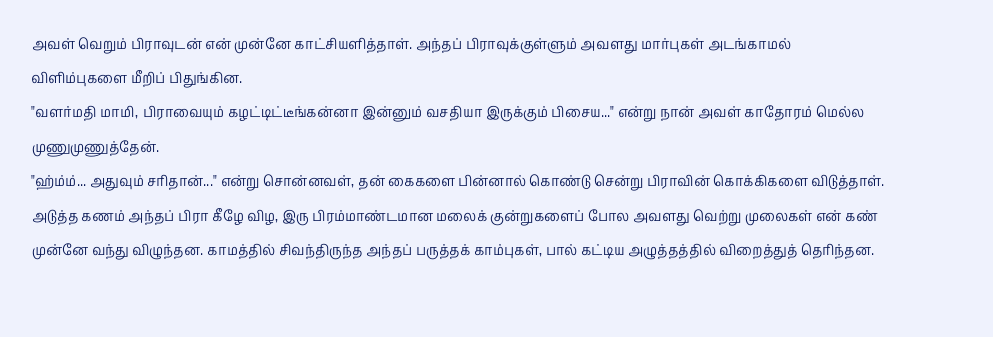அவள் வெறும் பிராவுடன் என் முன்னே காட்சியளித்தாள். அந்தப் பிராவுக்குள்ளும் அவளது மார்புகள் அடங்காமல் விளிம்புகளை மீறிப் பிதுங்கின.
"வளர்மதி மாமி, பிராவையும் கழட்டிட்டீங்கன்னா இன்னும் வசதியா இருக்கும் பிசைய..." என்று நான் அவள் காதோரம் மெல்ல முணுமுணுத்தேன்.
"ஹ்ம்ம்... அதுவும் சரிதான்..." என்று சொன்னவள், தன் கைகளை பின்னால் கொண்டு சென்று பிராவின் கொக்கிகளை விடுத்தாள். அடுத்த கணம் அந்தப் பிரா கீழே விழ, இரு பிரம்மாண்டமான மலைக் குன்றுகளைப் போல அவளது வெற்று முலைகள் என் கண் முன்னே வந்து விழுந்தன. காமத்தில் சிவந்திருந்த அந்தப் பருத்தக் காம்புகள், பால் கட்டிய அழுத்தத்தில் விறைத்துத் தெரிந்தன.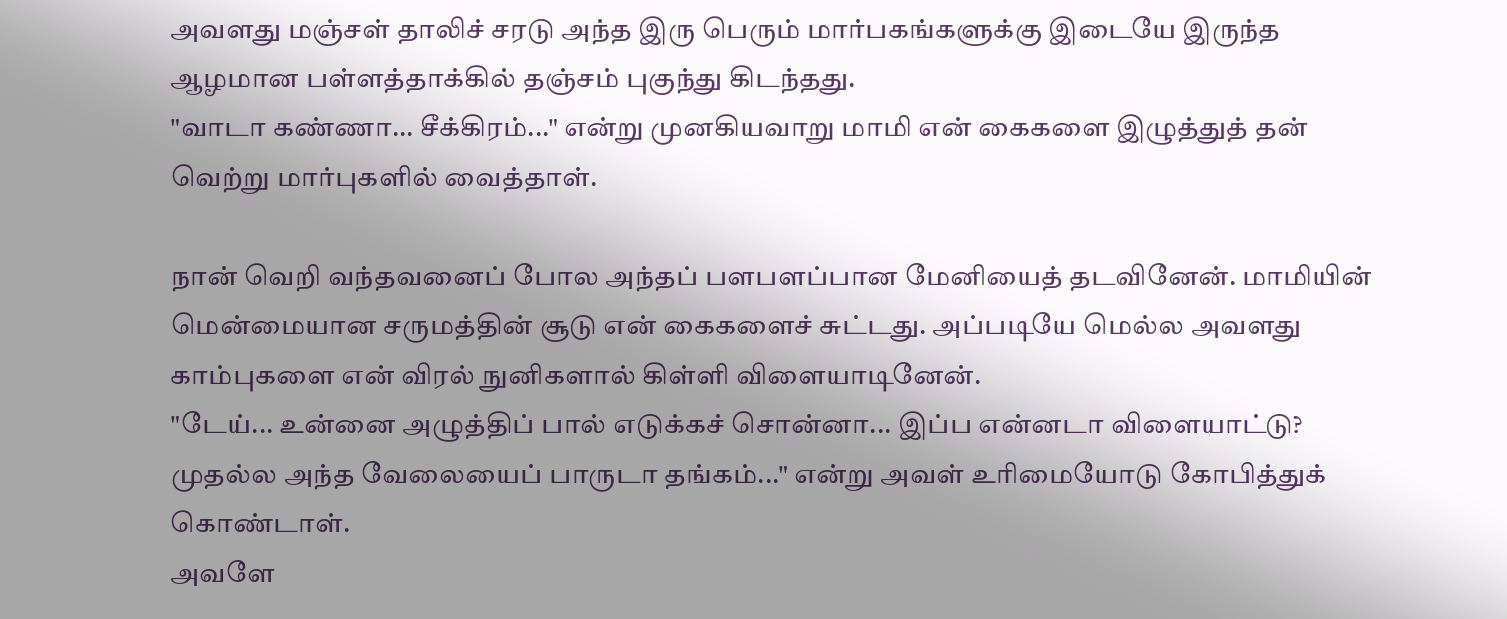அவளது மஞ்சள் தாலிச் சரடு அந்த இரு பெரும் மார்பகங்களுக்கு இடையே இருந்த ஆழமான பள்ளத்தாக்கில் தஞ்சம் புகுந்து கிடந்தது.
"வாடா கண்ணா... சீக்கிரம்..." என்று முனகியவாறு மாமி என் கைகளை இழுத்துத் தன் வெற்று மார்புகளில் வைத்தாள்.

நான் வெறி வந்தவனைப் போல அந்தப் பளபளப்பான மேனியைத் தடவினேன். மாமியின் மென்மையான சருமத்தின் சூடு என் கைகளைச் சுட்டது. அப்படியே மெல்ல அவளது காம்புகளை என் விரல் நுனிகளால் கிள்ளி விளையாடினேன்.
"டேய்... உன்னை அழுத்திப் பால் எடுக்கச் சொன்னா... இப்ப என்னடா விளையாட்டு? முதல்ல அந்த வேலையைப் பாருடா தங்கம்..." என்று அவள் உரிமையோடு கோபித்துக் கொண்டாள்.
அவளே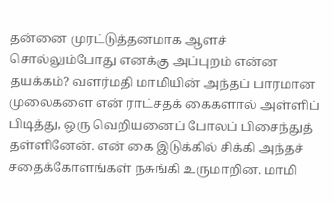தன்னை முரட்டுத்தனமாக ஆளச் சொல்லும்போது எனக்கு அப்புறம் என்ன தயக்கம்? வளர்மதி மாமியின் அந்தப் பாரமான முலைகளை என் ராட்சதக் கைகளால் அள்ளிப் பிடித்து, ஒரு வெறியனைப் போலப் பிசைந்துத் தள்ளினேன். என் கை இடுக்கில் சிக்கி அந்தச் சதைக்கோளங்கள் நசுங்கி உருமாறின. மாமி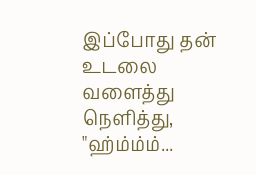இப்போது தன் உடலை வளைத்து நெளித்து, "ஹ்ம்ம்ம்...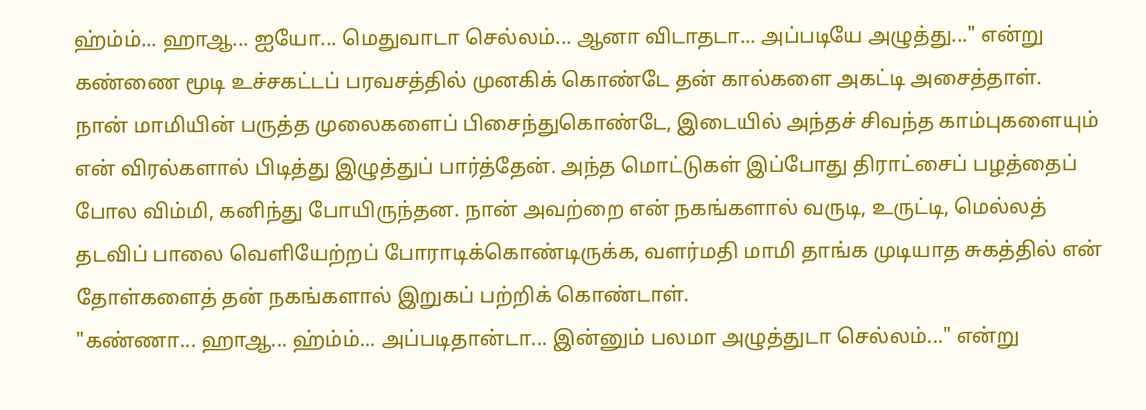ஹ்ம்ம்... ஹாஆ... ஐயோ... மெதுவாடா செல்லம்... ஆனா விடாதடா... அப்படியே அழுத்து..." என்று கண்ணை மூடி உச்சகட்டப் பரவசத்தில் முனகிக் கொண்டே தன் கால்களை அகட்டி அசைத்தாள்.
நான் மாமியின் பருத்த முலைகளைப் பிசைந்துகொண்டே, இடையில் அந்தச் சிவந்த காம்புகளையும் என் விரல்களால் பிடித்து இழுத்துப் பார்த்தேன். அந்த மொட்டுகள் இப்போது திராட்சைப் பழத்தைப் போல விம்மி, கனிந்து போயிருந்தன. நான் அவற்றை என் நகங்களால் வருடி, உருட்டி, மெல்லத் தடவிப் பாலை வெளியேற்றப் போராடிக்கொண்டிருக்க, வளர்மதி மாமி தாங்க முடியாத சுகத்தில் என் தோள்களைத் தன் நகங்களால் இறுகப் பற்றிக் கொண்டாள்.
"கண்ணா... ஹாஆ... ஹ்ம்ம்... அப்படிதான்டா... இன்னும் பலமா அழுத்துடா செல்லம்..." என்று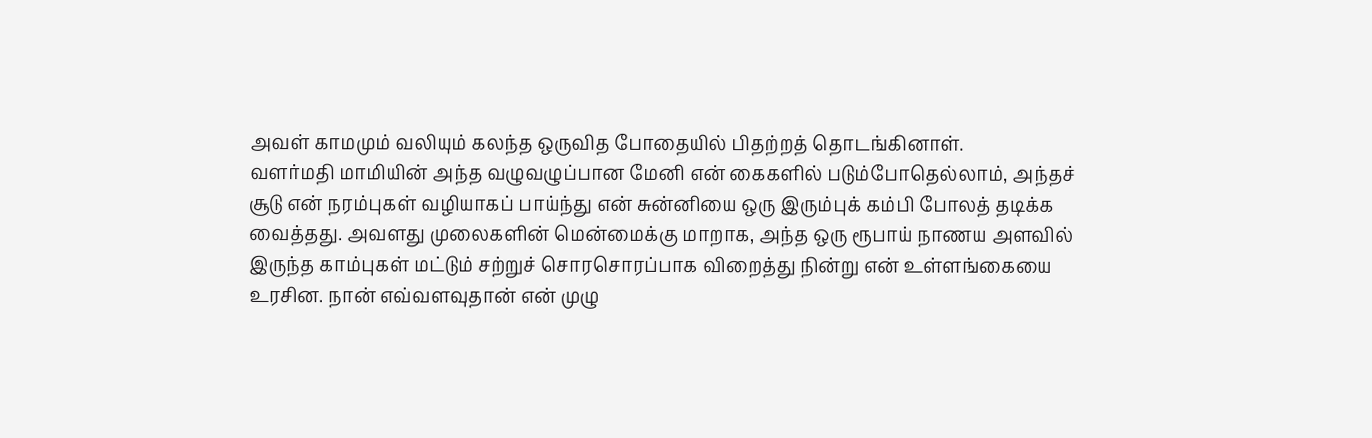அவள் காமமும் வலியும் கலந்த ஒருவித போதையில் பிதற்றத் தொடங்கினாள்.
வளர்மதி மாமியின் அந்த வழுவழுப்பான மேனி என் கைகளில் படும்போதெல்லாம், அந்தச் சூடு என் நரம்புகள் வழியாகப் பாய்ந்து என் சுன்னியை ஒரு இரும்புக் கம்பி போலத் தடிக்க வைத்தது. அவளது முலைகளின் மென்மைக்கு மாறாக, அந்த ஒரு ரூபாய் நாணய அளவில் இருந்த காம்புகள் மட்டும் சற்றுச் சொரசொரப்பாக விறைத்து நின்று என் உள்ளங்கையை உரசின. நான் எவ்வளவுதான் என் முழு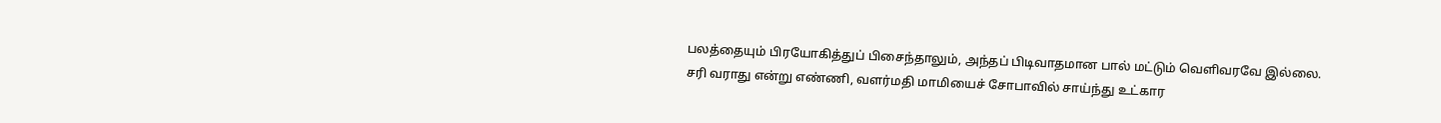பலத்தையும் பிரயோகித்துப் பிசைந்தாலும், அந்தப் பிடிவாதமான பால் மட்டும் வெளிவரவே இல்லை.
சரி வராது என்று எண்ணி, வளர்மதி மாமியைச் சோபாவில் சாய்ந்து உட்கார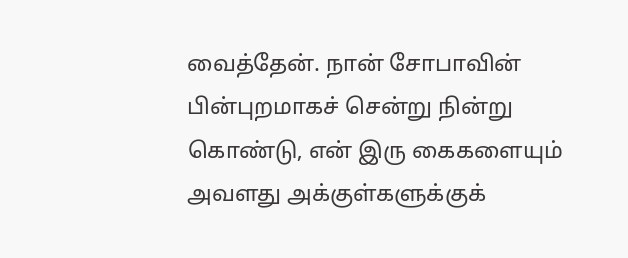வைத்தேன். நான் சோபாவின் பின்புறமாகச் சென்று நின்று கொண்டு, என் இரு கைகளையும் அவளது அக்குள்களுக்குக்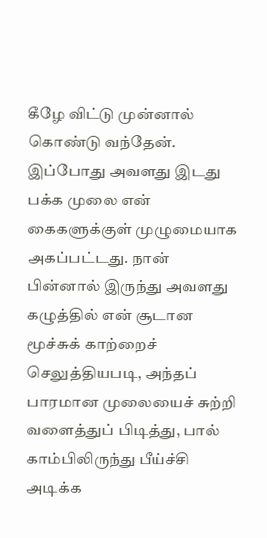கீழே விட்டு முன்னால் கொண்டு வந்தேன். இப்போது அவளது இடது பக்க முலை என் கைகளுக்குள் முழுமையாக அகப்பட்டது. நான் பின்னால் இருந்து அவளது கழுத்தில் என் சூடான மூச்சுக் காற்றைச் செலுத்தியபடி, அந்தப் பாரமான முலையைச் சுற்றி வளைத்துப் பிடித்து, பால் காம்பிலிருந்து பீய்ச்சி அடிக்க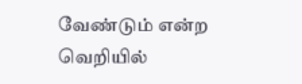வேண்டும் என்ற வெறியில்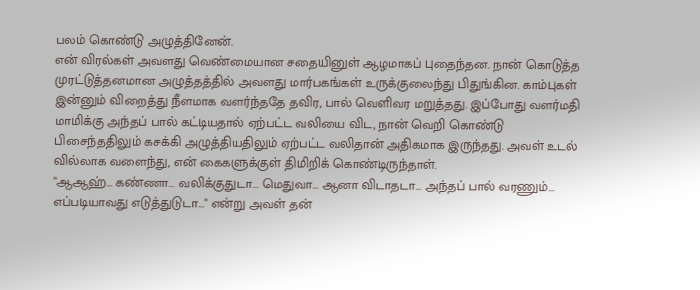பலம் கொண்டு அழுத்தினேன்.
என் விரல்கள் அவளது வெண்மையான சதையினுள் ஆழமாகப் புதைந்தன. நான் கொடுத்த முரட்டுத்தனமான அழுத்தத்தில் அவளது மார்பகங்கள் உருக்குலைந்து பிதுங்கின. காம்புகள் இன்னும் விறைத்து நீளமாக வளர்ந்ததே தவிர, பால் வெளிவர மறுத்தது. இப்போது வளர்மதி மாமிக்கு அந்தப் பால் கட்டியதால் ஏற்பட்ட வலியை விட, நான் வெறி கொண்டு பிசைந்ததிலும் கசக்கி அழுத்தியதிலும் ஏற்பட்ட வலிதான் அதிகமாக இருந்தது. அவள் உடல் வில்லாக வளைந்து, என் கைகளுக்குள் திமிறிக் கொண்டிருந்தாள்.
"ஆஆஹ்... கண்ணா... வலிக்குதுடா... மெதுவா... ஆனா விடாதடா... அந்தப் பால் வரணும்... எப்படியாவது எடுத்துடுடா..." என்று அவள் தன்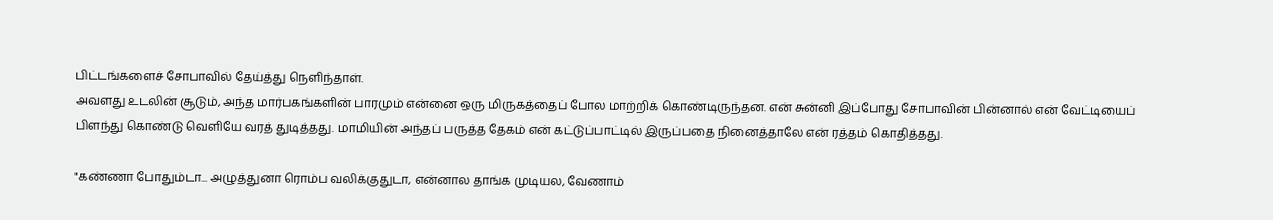பிட்டங்களைச் சோபாவில் தேய்த்து நெளிந்தாள்.
அவளது உடலின் சூடும், அந்த மார்பகங்களின் பாரமும் என்னை ஒரு மிருகத்தைப் போல மாற்றிக் கொண்டிருந்தன. என் சுன்னி இப்போது சோபாவின் பின்னால் என் வேட்டியைப் பிளந்து கொண்டு வெளியே வரத் துடித்தது. மாமியின் அந்தப் பருத்த தேகம் என் கட்டுப்பாட்டில் இருப்பதை நினைத்தாலே என் ரத்தம் கொதித்தது.

"கண்ணா போதும்டா... அழுத்துனா ரொம்ப வலிக்குதுடா, என்னால தாங்க முடியல, வேணாம்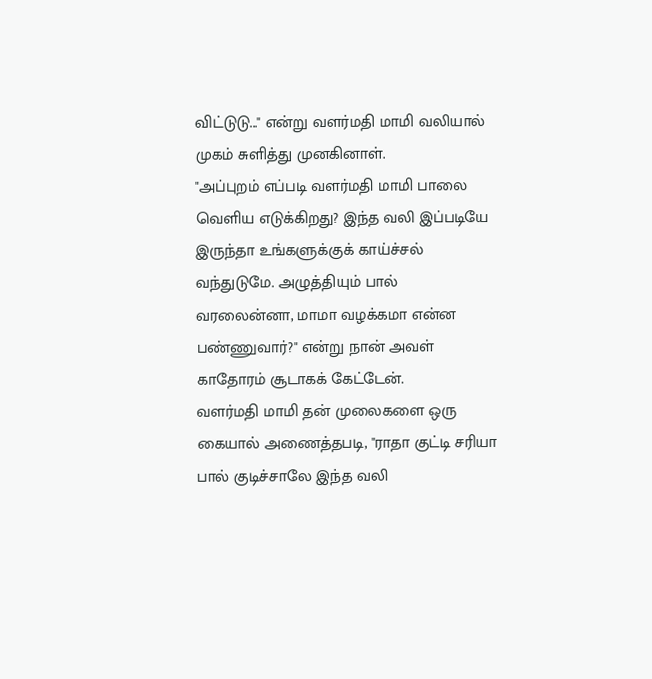விட்டுடு..." என்று வளர்மதி மாமி வலியால் முகம் சுளித்து முனகினாள்.
"அப்புறம் எப்படி வளர்மதி மாமி பாலை வெளிய எடுக்கிறது? இந்த வலி இப்படியே இருந்தா உங்களுக்குக் காய்ச்சல் வந்துடுமே. அழுத்தியும் பால் வரலைன்னா, மாமா வழக்கமா என்ன பண்ணுவார்?" என்று நான் அவள் காதோரம் சூடாகக் கேட்டேன்.
வளர்மதி மாமி தன் முலைகளை ஒரு கையால் அணைத்தபடி, "ராதா குட்டி சரியா பால் குடிச்சாலே இந்த வலி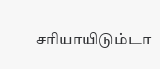சரியாயிடும்டா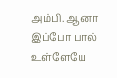அம்பி. ஆனா இப்போ பால் உள்ளேயே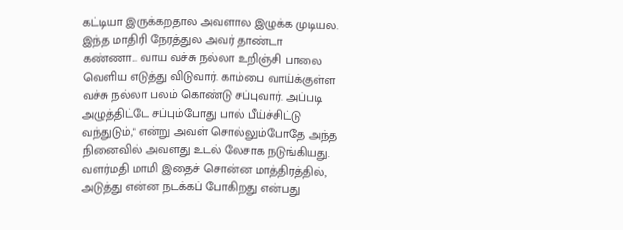கட்டியா இருக்கறதால அவளால இழுக்க முடியல. இந்த மாதிரி நேரத்துல அவர் தாண்டா கண்ணா... வாய வச்சு நல்லா உறிஞ்சி பாலை வெளிய எடுத்து விடுவார். காம்பை வாய்க்குள்ள வச்சு நல்லா பலம் கொண்டு சப்புவார். அப்படி அழுத்திட்டே சப்பும்போது பால் பீய்ச்சிட்டு வந்துடும்," என்று அவள் சொல்லும்போதே அந்த நினைவில் அவளது உடல் லேசாக நடுங்கியது.
வளர்மதி மாமி இதைச் சொன்ன மாத்திரத்தில், அடுத்து என்ன நடக்கப் போகிறது என்பது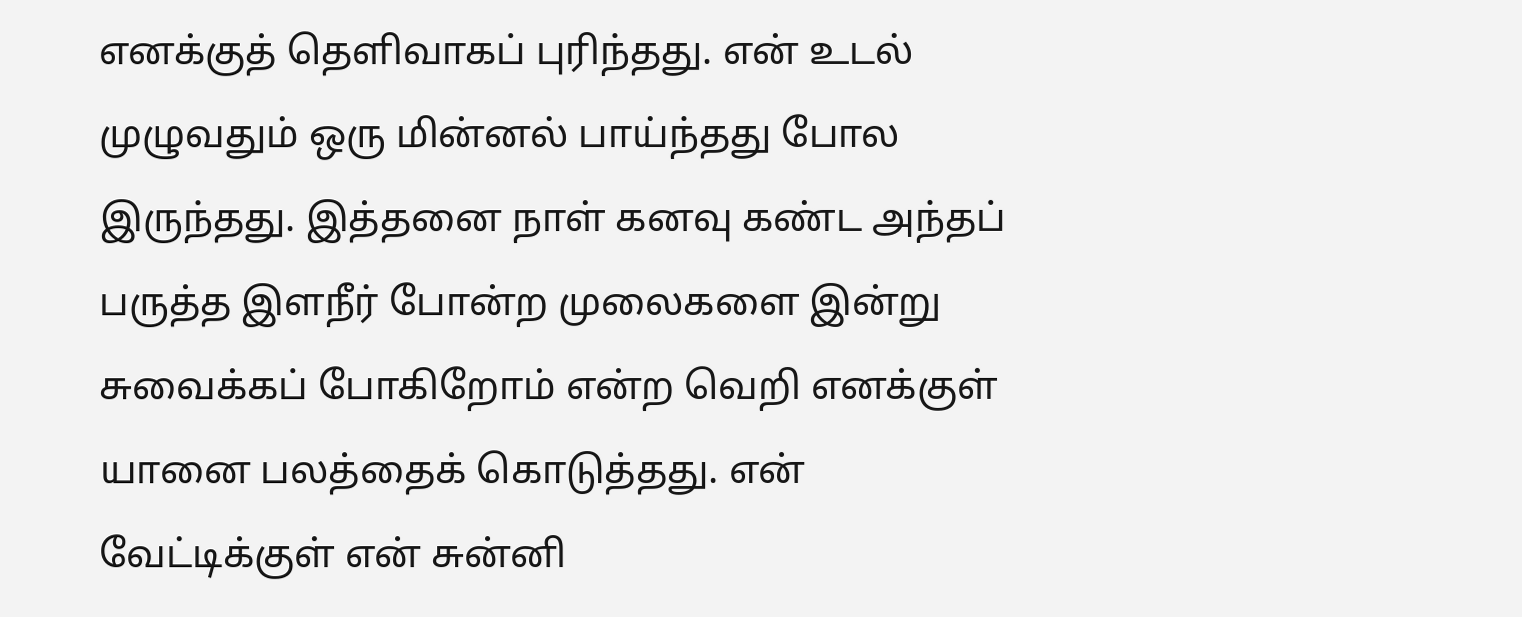எனக்குத் தெளிவாகப் புரிந்தது. என் உடல் முழுவதும் ஒரு மின்னல் பாய்ந்தது போல இருந்தது. இத்தனை நாள் கனவு கண்ட அந்தப் பருத்த இளநீர் போன்ற முலைகளை இன்று சுவைக்கப் போகிறோம் என்ற வெறி எனக்குள் யானை பலத்தைக் கொடுத்தது. என் வேட்டிக்குள் என் சுன்னி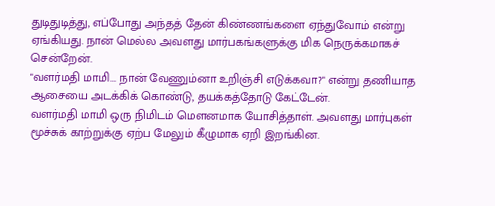துடிதுடித்து, எப்போது அந்தத் தேன் கிண்ணங்களை ஏந்துவோம் என்று ஏங்கியது. நான் மெல்ல அவளது மார்பகங்களுக்கு மிக நெருக்கமாகச் சென்றேன்.
"வளர்மதி மாமி... நான் வேணும்னா உறிஞ்சி எடுக்கவா?" என்று தணியாத ஆசையை அடக்கிக் கொண்டு, தயக்கத்தோடு கேட்டேன்.
வளர்மதி மாமி ஒரு நிமிடம் மௌனமாக யோசித்தாள். அவளது மார்புகள் மூச்சுக் காற்றுக்கு ஏற்ப மேலும் கீழுமாக ஏறி இறங்கின.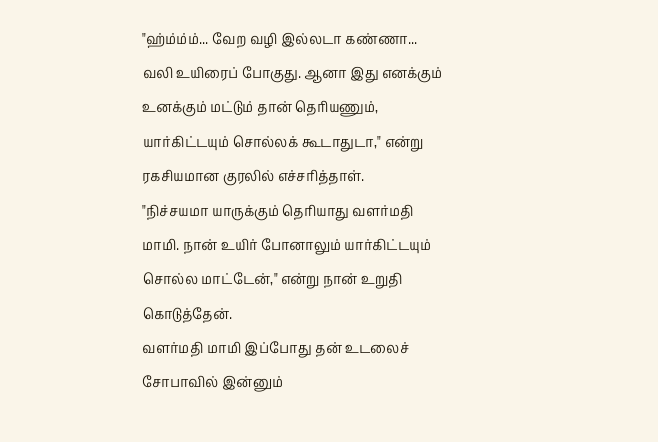"ஹ்ம்ம்ம்... வேற வழி இல்லடா கண்ணா... வலி உயிரைப் போகுது. ஆனா இது எனக்கும் உனக்கும் மட்டும் தான் தெரியணும், யார்கிட்டயும் சொல்லக் கூடாதுடா," என்று ரகசியமான குரலில் எச்சரித்தாள்.
"நிச்சயமா யாருக்கும் தெரியாது வளர்மதி மாமி. நான் உயிர் போனாலும் யார்கிட்டயும் சொல்ல மாட்டேன்," என்று நான் உறுதி கொடுத்தேன்.
வளர்மதி மாமி இப்போது தன் உடலைச் சோபாவில் இன்னும்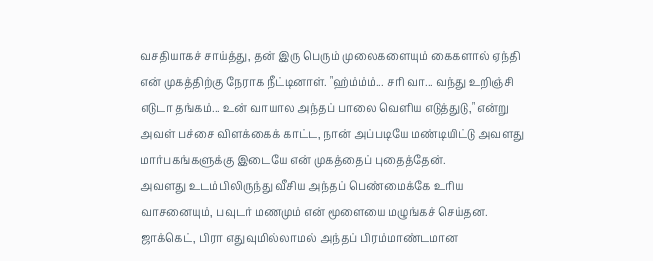வசதியாகச் சாய்த்து, தன் இரு பெரும் முலைகளையும் கைகளால் ஏந்தி என் முகத்திற்கு நேராக நீட்டினாள். "ஹ்ம்ம்ம்... சரி வா... வந்து உறிஞ்சி எடுடா தங்கம்... உன் வாயால அந்தப் பாலை வெளிய எடுத்துடு," என்று அவள் பச்சை விளக்கைக் காட்ட, நான் அப்படியே மண்டியிட்டு அவளது மார்பகங்களுக்கு இடையே என் முகத்தைப் புதைத்தேன்.
அவளது உடம்பிலிருந்து வீசிய அந்தப் பெண்மைக்கே உரிய வாசனையும், பவுடர் மணமும் என் மூளையை மழுங்கச் செய்தன. ஜாக்கெட், பிரா எதுவுமில்லாமல் அந்தப் பிரம்மாண்டமான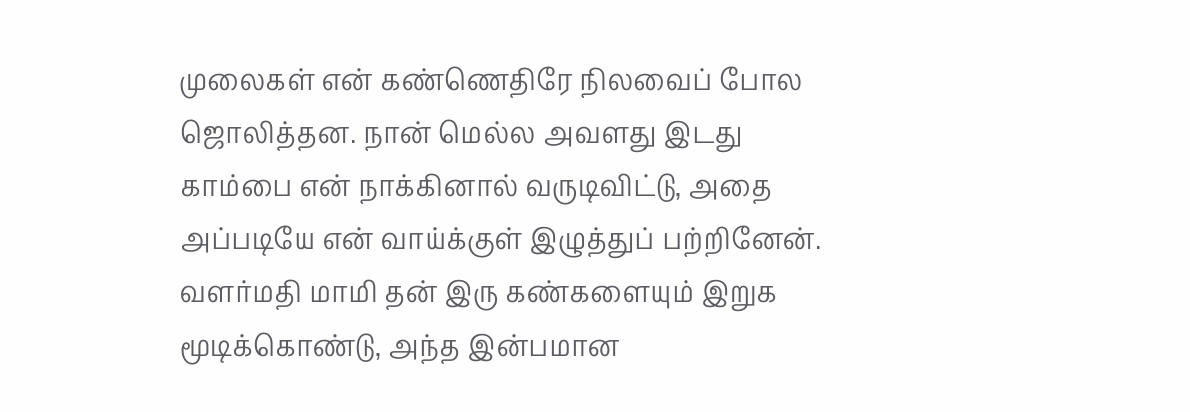முலைகள் என் கண்ணெதிரே நிலவைப் போல ஜொலித்தன. நான் மெல்ல அவளது இடது காம்பை என் நாக்கினால் வருடிவிட்டு, அதை அப்படியே என் வாய்க்குள் இழுத்துப் பற்றினேன்.
வளர்மதி மாமி தன் இரு கண்களையும் இறுக மூடிக்கொண்டு, அந்த இன்பமான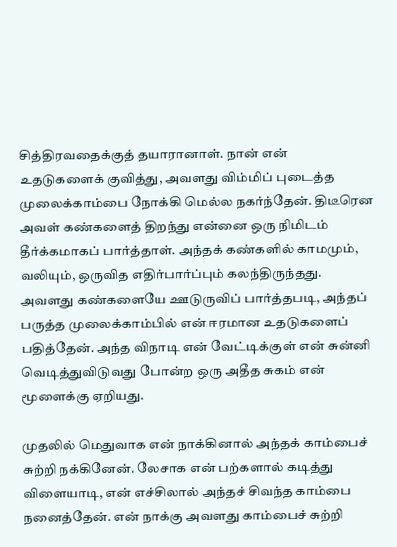சித்திரவதைக்குத் தயாரானாள். நான் என் உதடுகளைக் குவித்து, அவளது விம்மிப் புடைத்த முலைக்காம்பை நோக்கி மெல்ல நகர்ந்தேன். திடீரென அவள் கண்களைத் திறந்து என்னை ஒரு நிமிடம் தீர்க்கமாகப் பார்த்தாள். அந்தக் கண்களில் காமமும், வலியும், ஒருவித எதிர்பார்ப்பும் கலந்திருந்தது. அவளது கண்களையே ஊடுருவிப் பார்த்தபடி, அந்தப் பருத்த முலைக்காம்பில் என் ஈரமான உதடுகளைப் பதித்தேன். அந்த விநாடி என் வேட்டிக்குள் என் சுன்னி வெடித்துவிடுவது போன்ற ஒரு அதீத சுகம் என் மூளைக்கு ஏறியது.

முதலில் மெதுவாக என் நாக்கினால் அந்தக் காம்பைச் சுற்றி நக்கினேன். லேசாக என் பற்களால் கடித்து விளையாடி, என் எச்சிலால் அந்தச் சிவந்த காம்பை நனைத்தேன். என் நாக்கு அவளது காம்பைச் சுற்றி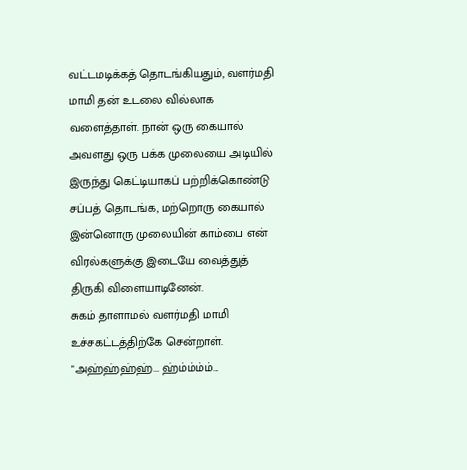வட்டமடிக்கத் தொடங்கியதும், வளர்மதி மாமி தன் உடலை வில்லாக வளைத்தாள். நான் ஒரு கையால் அவளது ஒரு பக்க முலையை அடியில் இருந்து கெட்டியாகப் பற்றிக்கொண்டு சப்பத் தொடங்க, மற்றொரு கையால் இன்னொரு முலையின் காம்பை என் விரல்களுக்கு இடையே வைத்துத் திருகி விளையாடினேன்.
சுகம் தாளாமல் வளர்மதி மாமி உச்சகட்டத்திற்கே சென்றாள். "அஹ்ஹ்ஹ்ஹ்... ஹ்ம்ம்ம்ம்...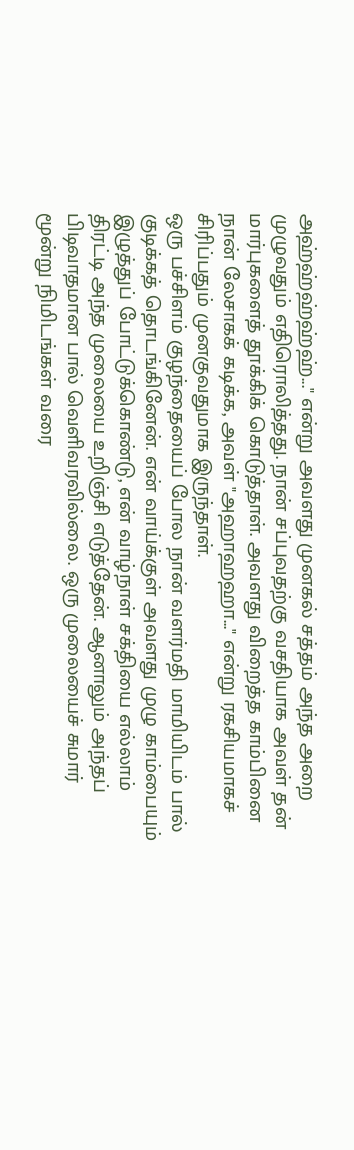அஹ்ஹ்ஹ்ஹ்ஹ்..." என்று அவளது முனகல் சத்தம் அந்த அறை முழுவதும் எதிரொலித்தது. நான் சப்புவதற்கு வசதியாக அவள் தன் மார்புகளைத் தூக்கிக் கொடுத்தாள். அவளது விறைத்த காம்பினை நான் லேசாகக் கடிக்க, அவள் "அஹாஹஹா..." என்று ரகசியமாகச் சிரிப்பதும் முனகுவதுமாக இருந்தாள்.
ஒரு பச்சிளம் குழந்தையைப் போல நான் வளர்மதி மாமியிடம் பால் குடிக்கத் தொடங்கினேன். என் வாய்க்குள் அவளது முழு காம்பையும் இழுத்துப் போட்டுக்கொண்டு, என் வாழ்நாள் சக்தியை எல்லாம் திரட்டி அந்த முலையை உறிஞ்சி எடுத்தேன். ஆனாலும் அந்தப் பிடிவாதமான பால் வெளிவரவில்லை. ஒரு முலையைச் சுமார் மூன்று நிமிடங்கள் வரை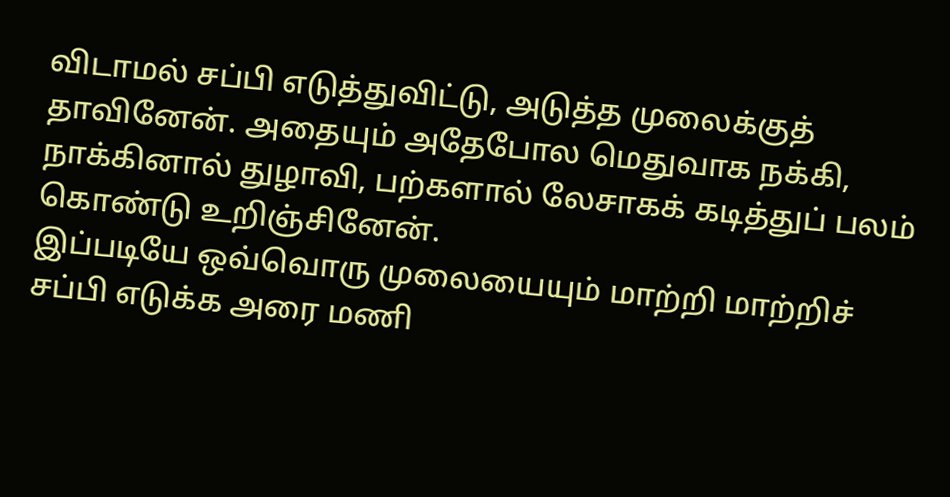விடாமல் சப்பி எடுத்துவிட்டு, அடுத்த முலைக்குத் தாவினேன். அதையும் அதேபோல மெதுவாக நக்கி, நாக்கினால் துழாவி, பற்களால் லேசாகக் கடித்துப் பலம் கொண்டு உறிஞ்சினேன்.
இப்படியே ஒவ்வொரு முலையையும் மாற்றி மாற்றிச் சப்பி எடுக்க அரை மணி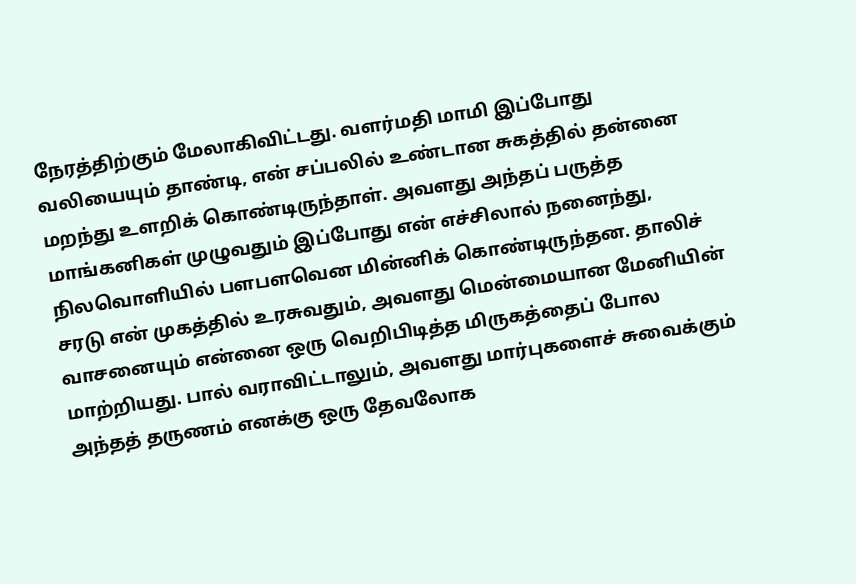நேரத்திற்கும் மேலாகிவிட்டது. வளர்மதி மாமி இப்போது வலியையும் தாண்டி, என் சப்பலில் உண்டான சுகத்தில் தன்னை மறந்து உளறிக் கொண்டிருந்தாள். அவளது அந்தப் பருத்த மாங்கனிகள் முழுவதும் இப்போது என் எச்சிலால் நனைந்து, நிலவொளியில் பளபளவென மின்னிக் கொண்டிருந்தன. தாலிச் சரடு என் முகத்தில் உரசுவதும், அவளது மென்மையான மேனியின் வாசனையும் என்னை ஒரு வெறிபிடித்த மிருகத்தைப் போல மாற்றியது. பால் வராவிட்டாலும், அவளது மார்புகளைச் சுவைக்கும் அந்தத் தருணம் எனக்கு ஒரு தேவலோக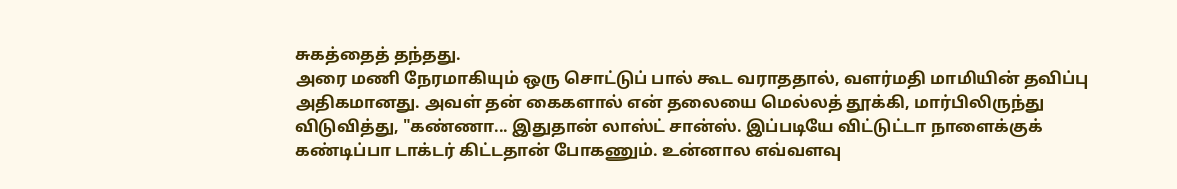சுகத்தைத் தந்தது.
அரை மணி நேரமாகியும் ஒரு சொட்டுப் பால் கூட வராததால், வளர்மதி மாமியின் தவிப்பு அதிகமானது. அவள் தன் கைகளால் என் தலையை மெல்லத் தூக்கி, மார்பிலிருந்து விடுவித்து, "கண்ணா... இதுதான் லாஸ்ட் சான்ஸ். இப்படியே விட்டுட்டா நாளைக்குக் கண்டிப்பா டாக்டர் கிட்டதான் போகணும். உன்னால எவ்வளவு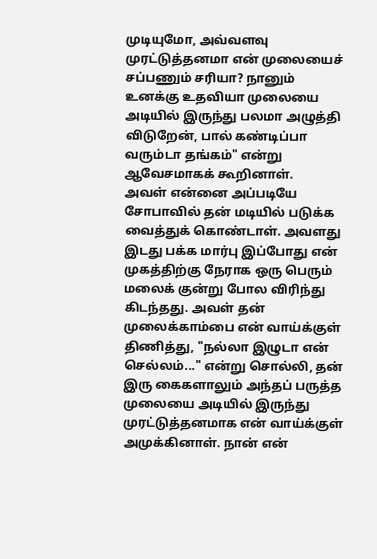முடியுமோ, அவ்வளவு முரட்டுத்தனமா என் முலையைச் சப்பணும் சரியா? நானும் உனக்கு உதவியா முலையை அடியில் இருந்து பலமா அழுத்தி விடுறேன், பால் கண்டிப்பா வரும்டா தங்கம்" என்று ஆவேசமாகக் கூறினாள்.
அவள் என்னை அப்படியே சோபாவில் தன் மடியில் படுக்க வைத்துக் கொண்டாள். அவளது இடது பக்க மார்பு இப்போது என் முகத்திற்கு நேராக ஒரு பெரும் மலைக் குன்று போல விரிந்து கிடந்தது. அவள் தன் முலைக்காம்பை என் வாய்க்குள் திணித்து, "நல்லா இழுடா என் செல்லம்..." என்று சொல்லி, தன் இரு கைகளாலும் அந்தப் பருத்த முலையை அடியில் இருந்து முரட்டுத்தனமாக என் வாய்க்குள் அமுக்கினாள். நான் என்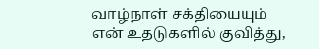வாழ்நாள் சக்தியையும் என் உதடுகளில் குவித்து,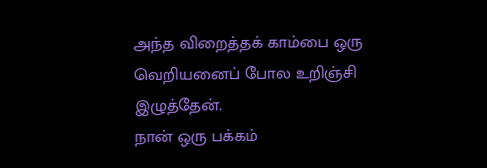அந்த விறைத்தக் காம்பை ஒரு வெறியனைப் போல உறிஞ்சி இழுத்தேன்.
நான் ஒரு பக்கம்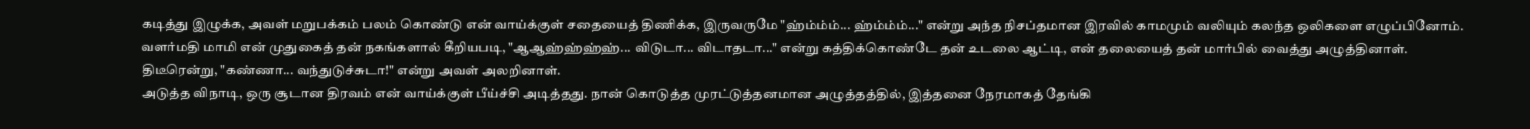கடித்து இழுக்க, அவள் மறுபக்கம் பலம் கொண்டு என் வாய்க்குள் சதையைத் திணிக்க, இருவருமே "ஹ்ம்ம்ம்... ஹ்ம்ம்ம்..." என்று அந்த நிசப்தமான இரவில் காமமும் வலியும் கலந்த ஒலிகளை எழுப்பினோம். வளர்மதி மாமி என் முதுகைத் தன் நகங்களால் கீறியபடி, "ஆஆஹ்ஹ்ஹ்ஹ்... விடுடா... விடாதடா..." என்று கத்திக்கொண்டே தன் உடலை ஆட்டி, என் தலையைத் தன் மார்பில் வைத்து அழுத்தினாள்.
திடீரென்று, "கண்ணா... வந்துடுச்சுடா!" என்று அவள் அலறினாள்.
அடுத்த விநாடி, ஒரு சூடான திரவம் என் வாய்க்குள் பீய்ச்சி அடித்தது. நான் கொடுத்த முரட்டுத்தனமான அழுத்தத்தில், இத்தனை நேரமாகத் தேங்கி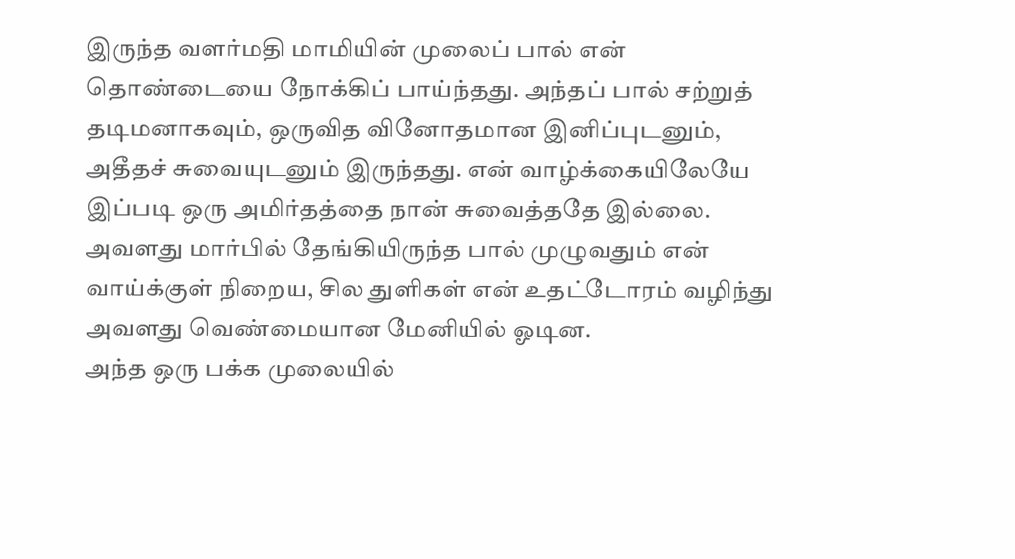இருந்த வளர்மதி மாமியின் முலைப் பால் என் தொண்டையை நோக்கிப் பாய்ந்தது. அந்தப் பால் சற்றுத் தடிமனாகவும், ஒருவித வினோதமான இனிப்புடனும், அதீதச் சுவையுடனும் இருந்தது. என் வாழ்க்கையிலேயே இப்படி ஒரு அமிர்தத்தை நான் சுவைத்ததே இல்லை. அவளது மார்பில் தேங்கியிருந்த பால் முழுவதும் என் வாய்க்குள் நிறைய, சில துளிகள் என் உதட்டோரம் வழிந்து அவளது வெண்மையான மேனியில் ஓடின.
அந்த ஒரு பக்க முலையில்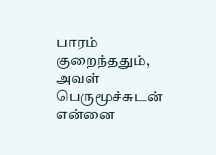பாரம் குறைந்ததும், அவள் பெருமூச்சுடன் என்னை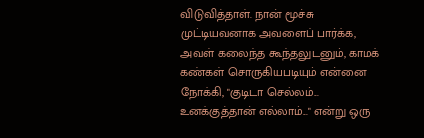விடுவித்தாள். நான் மூச்சு முட்டியவனாக அவளைப் பார்க்க, அவள் கலைந்த கூந்தலுடனும், காமக் கண்கள் சொருகியபடியும் என்னை நோக்கி, "குடிடா செல்லம்... உனக்குத்தான் எல்லாம்..." என்று ஒரு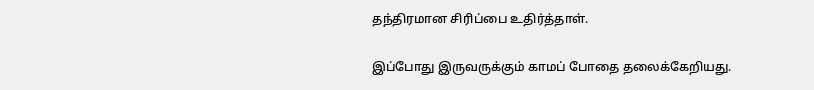தந்திரமான சிரிப்பை உதிர்த்தாள்.

இப்போது இருவருக்கும் காமப் போதை தலைக்கேறியது.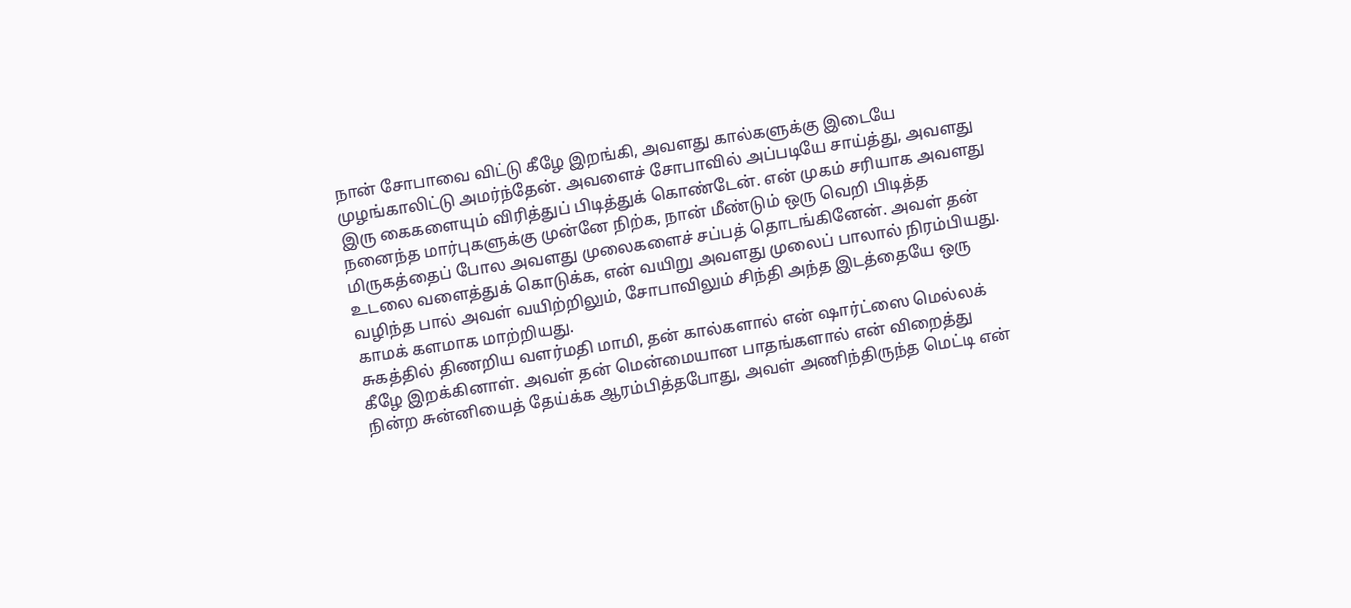நான் சோபாவை விட்டு கீழே இறங்கி, அவளது கால்களுக்கு இடையே முழங்காலிட்டு அமர்ந்தேன். அவளைச் சோபாவில் அப்படியே சாய்த்து, அவளது இரு கைகளையும் விரித்துப் பிடித்துக் கொண்டேன். என் முகம் சரியாக அவளது நனைந்த மார்புகளுக்கு முன்னே நிற்க, நான் மீண்டும் ஒரு வெறி பிடித்த மிருகத்தைப் போல அவளது முலைகளைச் சப்பத் தொடங்கினேன். அவள் தன் உடலை வளைத்துக் கொடுக்க, என் வயிறு அவளது முலைப் பாலால் நிரம்பியது. வழிந்த பால் அவள் வயிற்றிலும், சோபாவிலும் சிந்தி அந்த இடத்தையே ஒரு காமக் களமாக மாற்றியது.
சுகத்தில் திணறிய வளர்மதி மாமி, தன் கால்களால் என் ஷார்ட்ஸை மெல்லக் கீழே இறக்கினாள். அவள் தன் மென்மையான பாதங்களால் என் விறைத்து நின்ற சுன்னியைத் தேய்க்க ஆரம்பித்தபோது, அவள் அணிந்திருந்த மெட்டி என்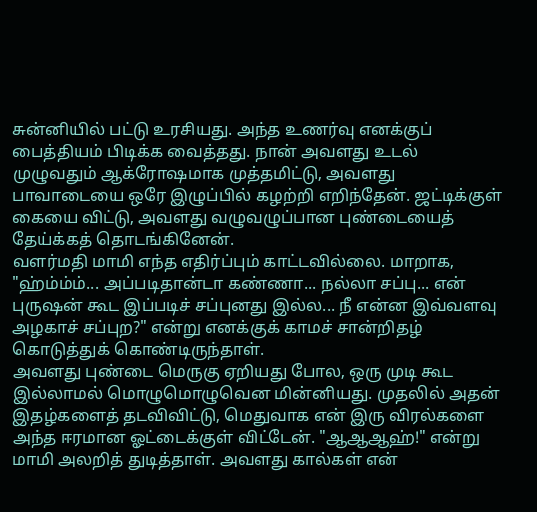சுன்னியில் பட்டு உரசியது. அந்த உணர்வு எனக்குப் பைத்தியம் பிடிக்க வைத்தது. நான் அவளது உடல் முழுவதும் ஆக்ரோஷமாக முத்தமிட்டு, அவளது பாவாடையை ஒரே இழுப்பில் கழற்றி எறிந்தேன். ஜட்டிக்குள் கையை விட்டு, அவளது வழுவழுப்பான புண்டையைத் தேய்க்கத் தொடங்கினேன்.
வளர்மதி மாமி எந்த எதிர்ப்பும் காட்டவில்லை. மாறாக, "ஹ்ம்ம்ம்... அப்படிதான்டா கண்ணா... நல்லா சப்பு... என் புருஷன் கூட இப்படிச் சப்புனது இல்ல... நீ என்ன இவ்வளவு அழகாச் சப்புற?" என்று எனக்குக் காமச் சான்றிதழ் கொடுத்துக் கொண்டிருந்தாள்.
அவளது புண்டை மெருகு ஏறியது போல, ஒரு முடி கூட இல்லாமல் மொழுமொழுவென மின்னியது. முதலில் அதன் இதழ்களைத் தடவிவிட்டு, மெதுவாக என் இரு விரல்களை அந்த ஈரமான ஓட்டைக்குள் விட்டேன். "ஆஆஆஹ்!" என்று மாமி அலறித் துடித்தாள். அவளது கால்கள் என்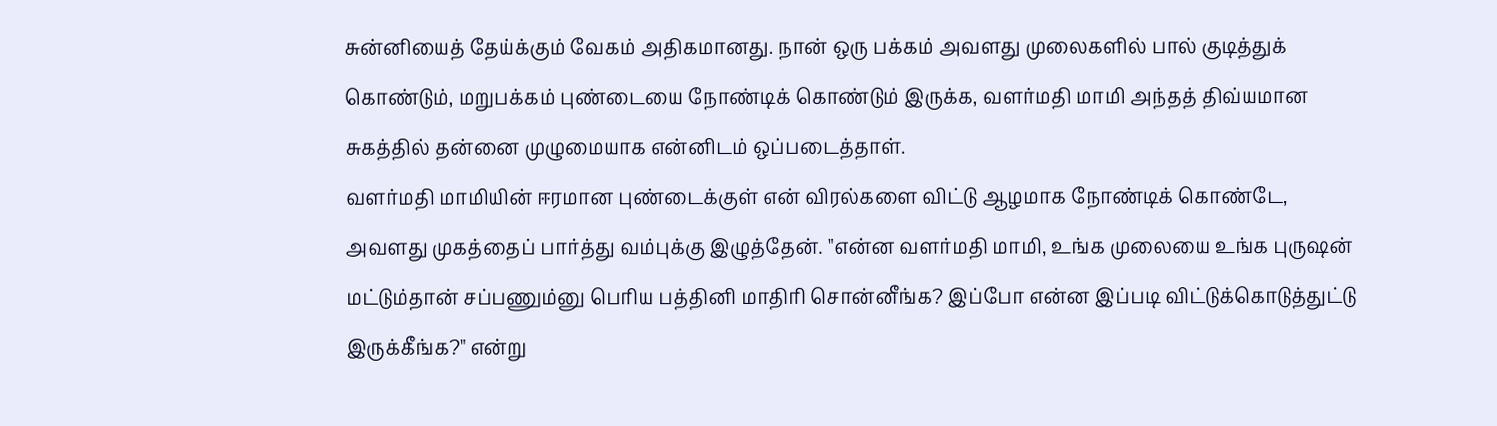சுன்னியைத் தேய்க்கும் வேகம் அதிகமானது. நான் ஒரு பக்கம் அவளது முலைகளில் பால் குடித்துக் கொண்டும், மறுபக்கம் புண்டையை நோண்டிக் கொண்டும் இருக்க, வளர்மதி மாமி அந்தத் திவ்யமான சுகத்தில் தன்னை முழுமையாக என்னிடம் ஒப்படைத்தாள்.
வளர்மதி மாமியின் ஈரமான புண்டைக்குள் என் விரல்களை விட்டு ஆழமாக நோண்டிக் கொண்டே, அவளது முகத்தைப் பார்த்து வம்புக்கு இழுத்தேன். "என்ன வளர்மதி மாமி, உங்க முலையை உங்க புருஷன் மட்டும்தான் சப்பணும்னு பெரிய பத்தினி மாதிரி சொன்னீங்க? இப்போ என்ன இப்படி விட்டுக்கொடுத்துட்டு இருக்கீங்க?" என்று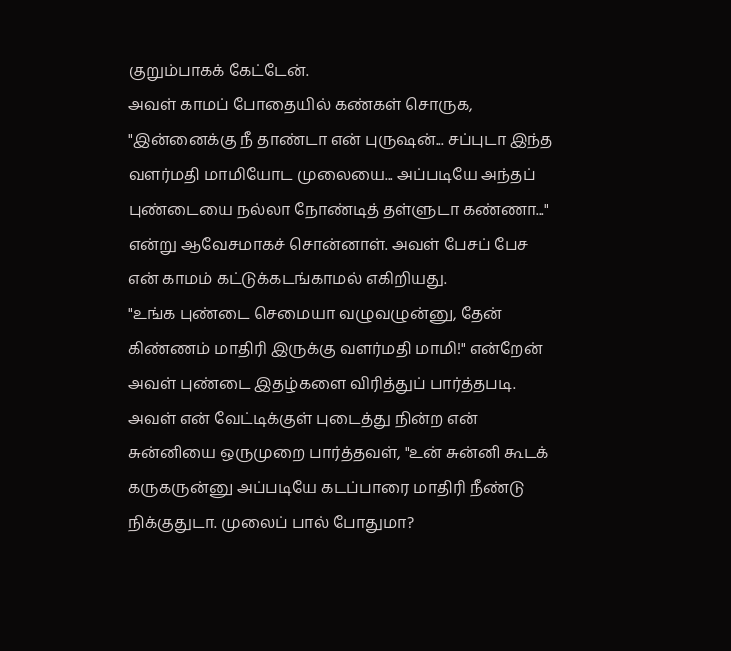குறும்பாகக் கேட்டேன்.
அவள் காமப் போதையில் கண்கள் சொருக, "இன்னைக்கு நீ தாண்டா என் புருஷன்... சப்புடா இந்த வளர்மதி மாமியோட முலையை... அப்படியே அந்தப் புண்டையை நல்லா நோண்டித் தள்ளுடா கண்ணா..." என்று ஆவேசமாகச் சொன்னாள். அவள் பேசப் பேச என் காமம் கட்டுக்கடங்காமல் எகிறியது.
"உங்க புண்டை செமையா வழுவழுன்னு, தேன் கிண்ணம் மாதிரி இருக்கு வளர்மதி மாமி!" என்றேன் அவள் புண்டை இதழ்களை விரித்துப் பார்த்தபடி.
அவள் என் வேட்டிக்குள் புடைத்து நின்ற என் சுன்னியை ஒருமுறை பார்த்தவள், "உன் சுன்னி கூடக் கருகருன்னு அப்படியே கடப்பாரை மாதிரி நீண்டு நிக்குதுடா. முலைப் பால் போதுமா?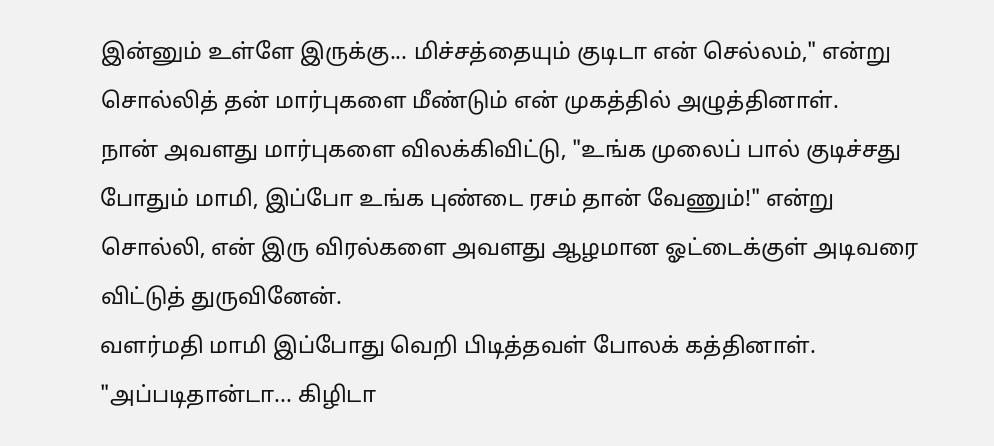இன்னும் உள்ளே இருக்கு... மிச்சத்தையும் குடிடா என் செல்லம்," என்று சொல்லித் தன் மார்புகளை மீண்டும் என் முகத்தில் அழுத்தினாள்.
நான் அவளது மார்புகளை விலக்கிவிட்டு, "உங்க முலைப் பால் குடிச்சது போதும் மாமி, இப்போ உங்க புண்டை ரசம் தான் வேணும்!" என்று சொல்லி, என் இரு விரல்களை அவளது ஆழமான ஓட்டைக்குள் அடிவரை விட்டுத் துருவினேன்.
வளர்மதி மாமி இப்போது வெறி பிடித்தவள் போலக் கத்தினாள். "அப்படிதான்டா... கிழிடா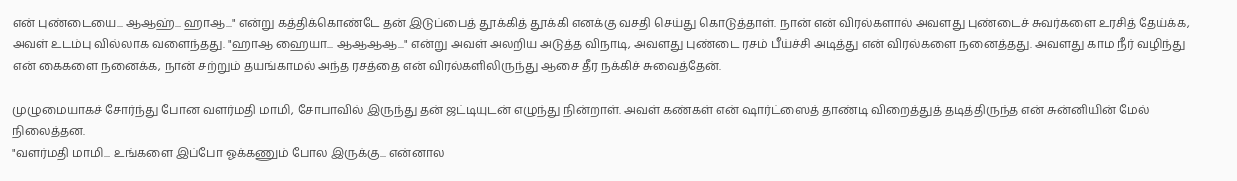என் புண்டையை... ஆஆஹ்... ஹாஆ..." என்று கத்திக்கொண்டே தன் இடுப்பைத் தூக்கித் தூக்கி எனக்கு வசதி செய்து கொடுத்தாள். நான் என் விரல்களால் அவளது புண்டைச் சுவர்களை உரசித் தேய்க்க, அவள் உடம்பு வில்லாக வளைந்தது. "ஹாஆ ஹையா... ஆஆஆஆ..." என்று அவள் அலறிய அடுத்த விநாடி, அவளது புண்டை ரசம் பீய்ச்சி அடித்து என் விரல்களை நனைத்தது. அவளது காம நீர் வழிந்து என் கைகளை நனைக்க, நான் சற்றும் தயங்காமல் அந்த ரசத்தை என் விரல்களிலிருந்து ஆசை தீர நக்கிச் சுவைத்தேன்.

முழுமையாகச் சோர்ந்து போன வளர்மதி மாமி, சோபாவில் இருந்து தன் ஜட்டியுடன் எழுந்து நின்றாள். அவள் கண்கள் என் ஷார்ட்ஸைத் தாண்டி விறைத்துத் தடித்திருந்த என் சுன்னியின் மேல் நிலைத்தன.
"வளர்மதி மாமி... உங்களை இப்போ ஓக்கணும் போல இருக்கு... என்னால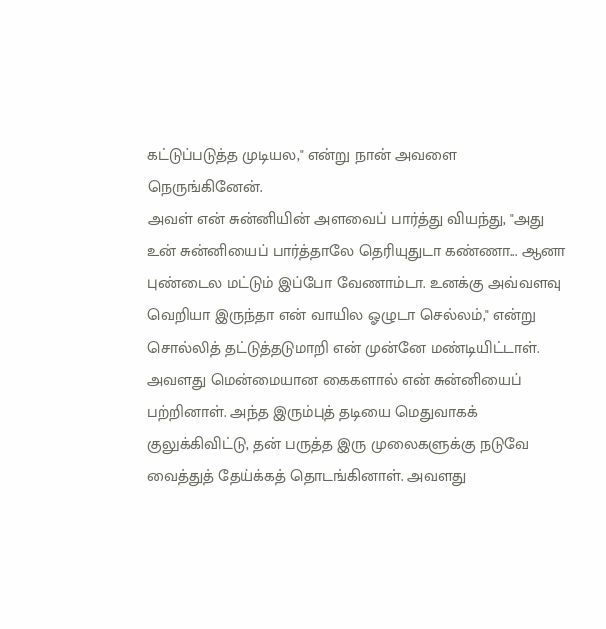கட்டுப்படுத்த முடியல," என்று நான் அவளை நெருங்கினேன்.
அவள் என் சுன்னியின் அளவைப் பார்த்து வியந்து, "அது உன் சுன்னியைப் பார்த்தாலே தெரியுதுடா கண்ணா... ஆனா புண்டைல மட்டும் இப்போ வேணாம்டா. உனக்கு அவ்வளவு வெறியா இருந்தா என் வாயில ஓழுடா செல்லம்," என்று சொல்லித் தட்டுத்தடுமாறி என் முன்னே மண்டியிட்டாள்.
அவளது மென்மையான கைகளால் என் சுன்னியைப் பற்றினாள். அந்த இரும்புத் தடியை மெதுவாகக் குலுக்கிவிட்டு, தன் பருத்த இரு முலைகளுக்கு நடுவே வைத்துத் தேய்க்கத் தொடங்கினாள். அவளது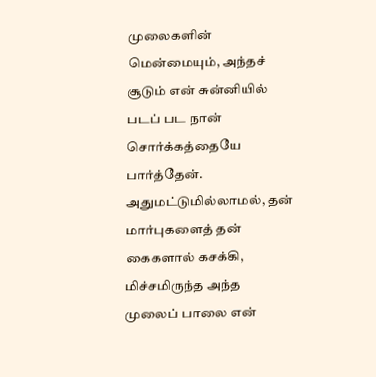முலைகளின் மென்மையும், அந்தச் சூடும் என் சுன்னியில் படப் பட நான் சொர்க்கத்தையே பார்த்தேன். அதுமட்டுமில்லாமல், தன் மார்புகளைத் தன் கைகளால் கசக்கி, மிச்சமிருந்த அந்த முலைப் பாலை என்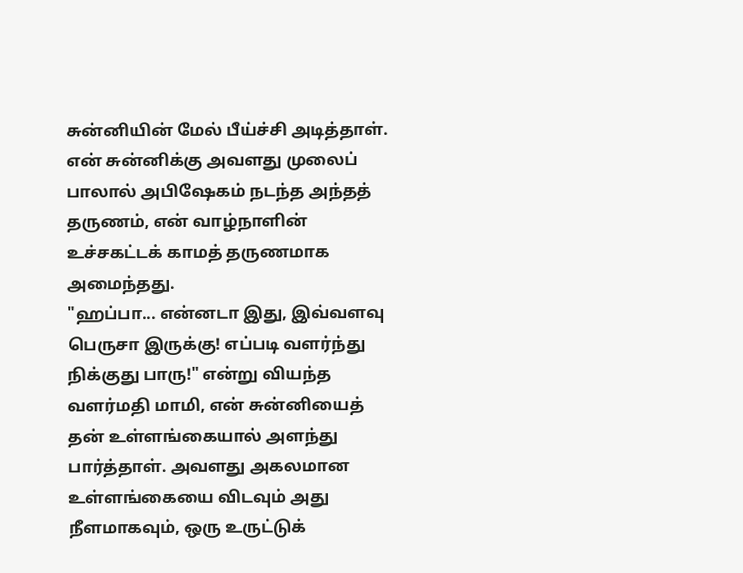சுன்னியின் மேல் பீய்ச்சி அடித்தாள். என் சுன்னிக்கு அவளது முலைப் பாலால் அபிஷேகம் நடந்த அந்தத் தருணம், என் வாழ்நாளின் உச்சகட்டக் காமத் தருணமாக அமைந்தது.
"ஹப்பா... என்னடா இது, இவ்வளவு பெருசா இருக்கு! எப்படி வளர்ந்து நிக்குது பாரு!" என்று வியந்த வளர்மதி மாமி, என் சுன்னியைத் தன் உள்ளங்கையால் அளந்து பார்த்தாள். அவளது அகலமான உள்ளங்கையை விடவும் அது நீளமாகவும், ஒரு உருட்டுக்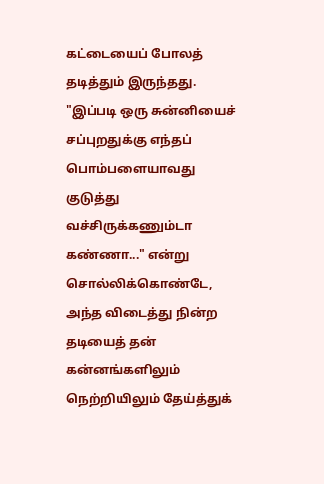கட்டையைப் போலத் தடித்தும் இருந்தது. "இப்படி ஒரு சுன்னியைச் சப்புறதுக்கு எந்தப் பொம்பளையாவது குடுத்து வச்சிருக்கணும்டா கண்ணா..." என்று சொல்லிக்கொண்டே, அந்த விடைத்து நின்ற தடியைத் தன் கன்னங்களிலும் நெற்றியிலும் தேய்த்துக்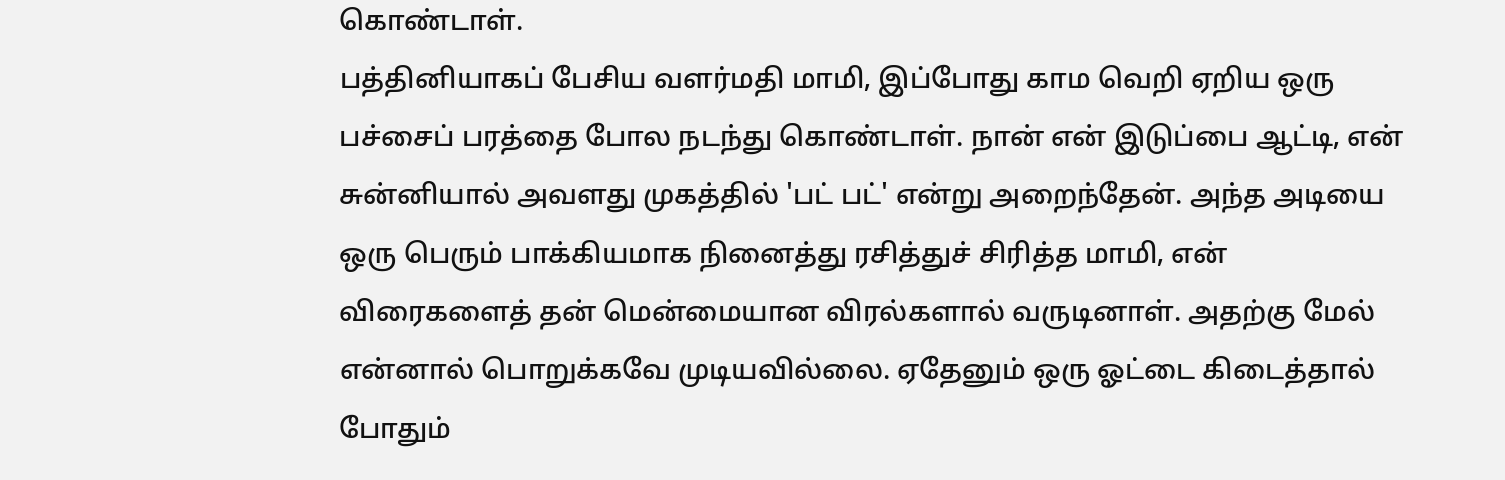கொண்டாள்.
பத்தினியாகப் பேசிய வளர்மதி மாமி, இப்போது காம வெறி ஏறிய ஒரு பச்சைப் பரத்தை போல நடந்து கொண்டாள். நான் என் இடுப்பை ஆட்டி, என் சுன்னியால் அவளது முகத்தில் 'பட் பட்' என்று அறைந்தேன். அந்த அடியை ஒரு பெரும் பாக்கியமாக நினைத்து ரசித்துச் சிரித்த மாமி, என் விரைகளைத் தன் மென்மையான விரல்களால் வருடினாள். அதற்கு மேல் என்னால் பொறுக்கவே முடியவில்லை. ஏதேனும் ஒரு ஓட்டை கிடைத்தால் போதும்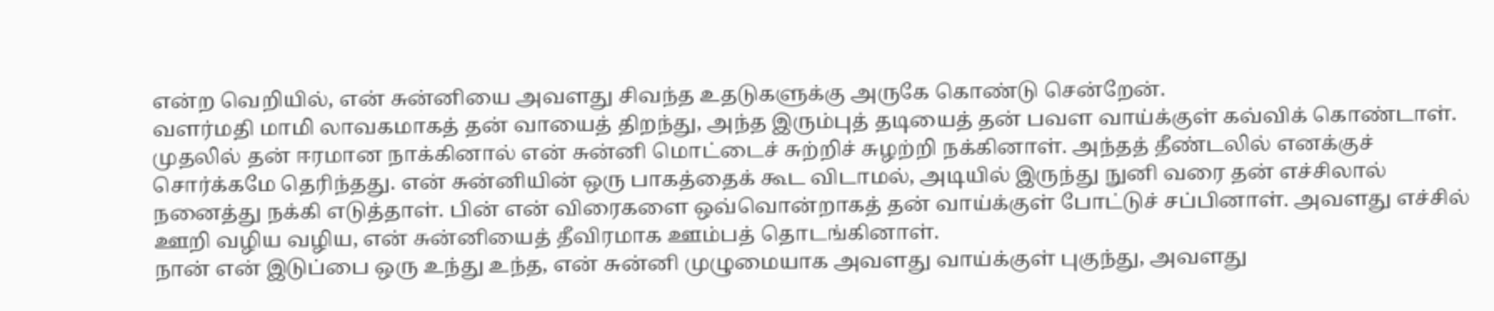என்ற வெறியில், என் சுன்னியை அவளது சிவந்த உதடுகளுக்கு அருகே கொண்டு சென்றேன்.
வளர்மதி மாமி லாவகமாகத் தன் வாயைத் திறந்து, அந்த இரும்புத் தடியைத் தன் பவள வாய்க்குள் கவ்விக் கொண்டாள். முதலில் தன் ஈரமான நாக்கினால் என் சுன்னி மொட்டைச் சுற்றிச் சுழற்றி நக்கினாள். அந்தத் தீண்டலில் எனக்குச் சொர்க்கமே தெரிந்தது. என் சுன்னியின் ஒரு பாகத்தைக் கூட விடாமல், அடியில் இருந்து நுனி வரை தன் எச்சிலால் நனைத்து நக்கி எடுத்தாள். பின் என் விரைகளை ஒவ்வொன்றாகத் தன் வாய்க்குள் போட்டுச் சப்பினாள். அவளது எச்சில் ஊறி வழிய வழிய, என் சுன்னியைத் தீவிரமாக ஊம்பத் தொடங்கினாள்.
நான் என் இடுப்பை ஒரு உந்து உந்த, என் சுன்னி முழுமையாக அவளது வாய்க்குள் புகுந்து, அவளது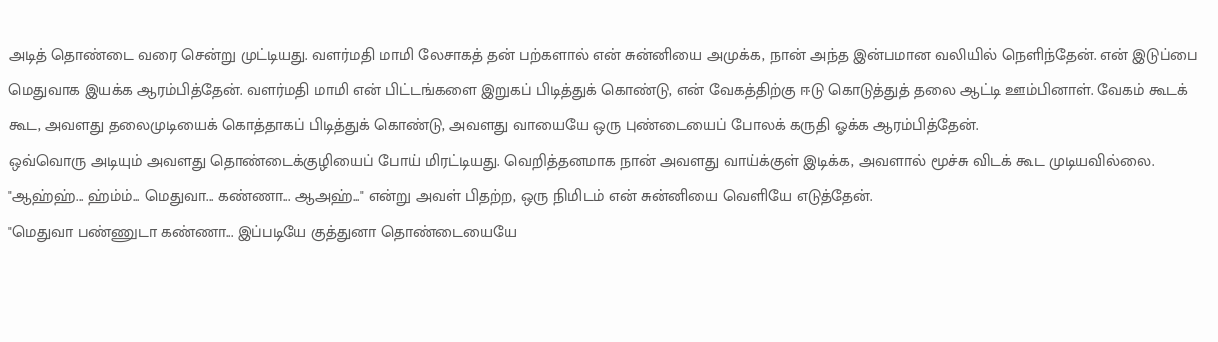அடித் தொண்டை வரை சென்று முட்டியது. வளர்மதி மாமி லேசாகத் தன் பற்களால் என் சுன்னியை அமுக்க, நான் அந்த இன்பமான வலியில் நெளிந்தேன். என் இடுப்பை மெதுவாக இயக்க ஆரம்பித்தேன். வளர்மதி மாமி என் பிட்டங்களை இறுகப் பிடித்துக் கொண்டு, என் வேகத்திற்கு ஈடு கொடுத்துத் தலை ஆட்டி ஊம்பினாள். வேகம் கூடக் கூட, அவளது தலைமுடியைக் கொத்தாகப் பிடித்துக் கொண்டு, அவளது வாயையே ஒரு புண்டையைப் போலக் கருதி ஓக்க ஆரம்பித்தேன்.
ஒவ்வொரு அடியும் அவளது தொண்டைக்குழியைப் போய் மிரட்டியது. வெறித்தனமாக நான் அவளது வாய்க்குள் இடிக்க, அவளால் மூச்சு விடக் கூட முடியவில்லை. "ஆஹ்ஹ்... ஹ்ம்ம்... மெதுவா... கண்ணா... ஆஅஹ்..." என்று அவள் பிதற்ற, ஒரு நிமிடம் என் சுன்னியை வெளியே எடுத்தேன்.
"மெதுவா பண்ணுடா கண்ணா... இப்படியே குத்துனா தொண்டையையே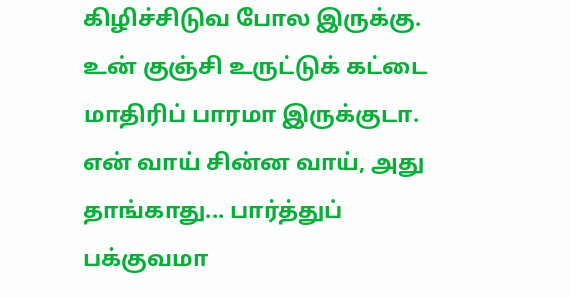கிழிச்சிடுவ போல இருக்கு. உன் குஞ்சி உருட்டுக் கட்டை மாதிரிப் பாரமா இருக்குடா. என் வாய் சின்ன வாய், அது தாங்காது... பார்த்துப் பக்குவமா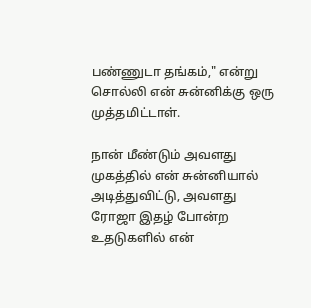பண்ணுடா தங்கம்," என்று சொல்லி என் சுன்னிக்கு ஒரு முத்தமிட்டாள்.

நான் மீண்டும் அவளது முகத்தில் என் சுன்னியால் அடித்துவிட்டு, அவளது ரோஜா இதழ் போன்ற உதடுகளில் என்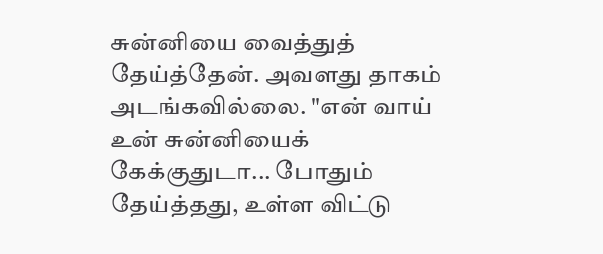சுன்னியை வைத்துத் தேய்த்தேன். அவளது தாகம் அடங்கவில்லை. "என் வாய் உன் சுன்னியைக் கேக்குதுடா... போதும் தேய்த்தது, உள்ள விட்டு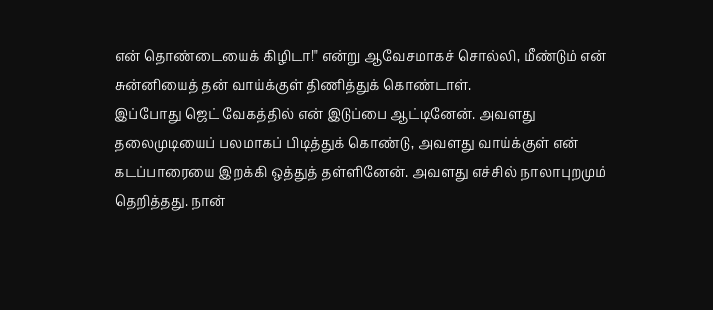என் தொண்டையைக் கிழிடா!" என்று ஆவேசமாகச் சொல்லி, மீண்டும் என் சுன்னியைத் தன் வாய்க்குள் திணித்துக் கொண்டாள்.
இப்போது ஜெட் வேகத்தில் என் இடுப்பை ஆட்டினேன். அவளது தலைமுடியைப் பலமாகப் பிடித்துக் கொண்டு, அவளது வாய்க்குள் என் கடப்பாரையை இறக்கி ஒத்துத் தள்ளினேன். அவளது எச்சில் நாலாபுறமும் தெறித்தது. நான்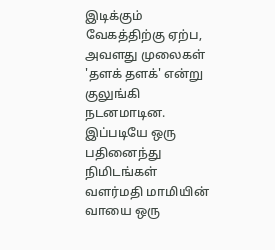இடிக்கும் வேகத்திற்கு ஏற்ப, அவளது முலைகள் 'தளக் தளக்' என்று குலுங்கி நடனமாடின. இப்படியே ஒரு பதினைந்து நிமிடங்கள் வளர்மதி மாமியின் வாயை ஒரு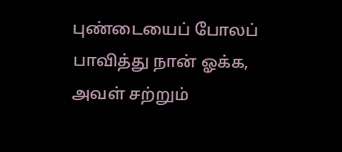புண்டையைப் போலப் பாவித்து நான் ஓக்க, அவள் சற்றும்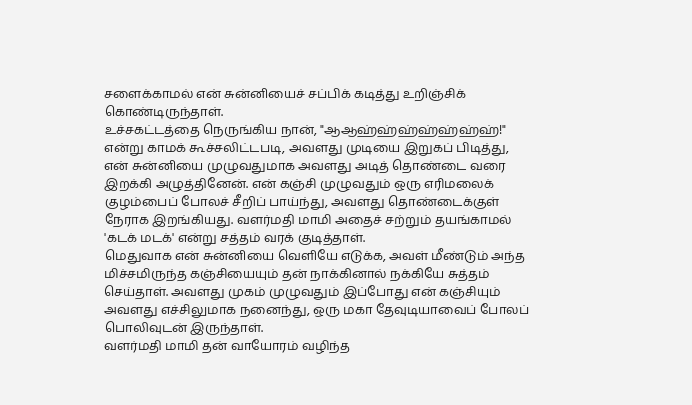சளைக்காமல் என் சுன்னியைச் சப்பிக் கடித்து உறிஞ்சிக் கொண்டிருந்தாள்.
உச்சகட்டத்தை நெருங்கிய நான், "ஆஆஹ்ஹ்ஹ்ஹ்ஹ்ஹ்ஹ்!" என்று காமக் கூச்சலிட்டபடி, அவளது முடியை இறுகப் பிடித்து, என் சுன்னியை முழுவதுமாக அவளது அடித் தொண்டை வரை இறக்கி அழுத்தினேன். என் கஞ்சி முழுவதும் ஒரு எரிமலைக் குழம்பைப் போலச் சீறிப் பாய்ந்து, அவளது தொண்டைக்குள் நேராக இறங்கியது. வளர்மதி மாமி அதைச் சற்றும் தயங்காமல் 'கடக் மடக்' என்று சத்தம் வரக் குடித்தாள்.
மெதுவாக என் சுன்னியை வெளியே எடுக்க, அவள் மீண்டும் அந்த மிச்சமிருந்த கஞ்சியையும் தன் நாக்கினால் நக்கியே சுத்தம் செய்தாள். அவளது முகம் முழுவதும் இப்போது என் கஞ்சியும் அவளது எச்சிலுமாக நனைந்து, ஒரு மகா தேவுடியாவைப் போலப் பொலிவுடன் இருந்தாள்.
வளர்மதி மாமி தன் வாயோரம் வழிந்த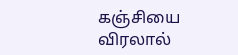கஞ்சியை விரலால்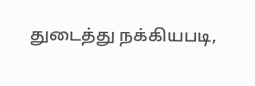துடைத்து நக்கியபடி,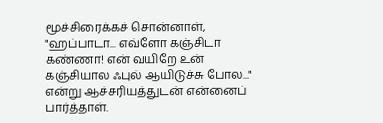மூச்சிரைக்கச் சொன்னாள், "ஹப்பாடா... எவ்ளோ கஞ்சிடா கண்ணா! என் வயிறே உன் கஞ்சியால ஃபுல் ஆயிடுச்சு போல..." என்று ஆச்சரியத்துடன் என்னைப் பார்த்தாள்.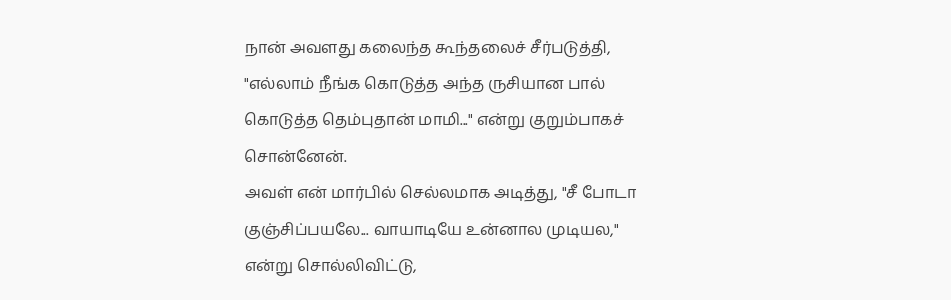நான் அவளது கலைந்த கூந்தலைச் சீர்படுத்தி, "எல்லாம் நீங்க கொடுத்த அந்த ருசியான பால் கொடுத்த தெம்புதான் மாமி..." என்று குறும்பாகச் சொன்னேன்.
அவள் என் மார்பில் செல்லமாக அடித்து, "சீ போடா குஞ்சிப்பயலே... வாயாடியே உன்னால முடியல," என்று சொல்லிவிட்டு,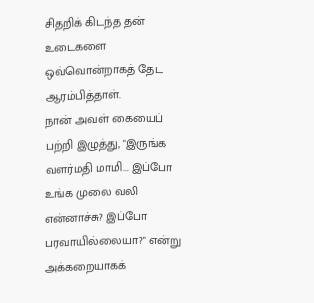சிதறிக் கிடந்த தன் உடைகளை ஒவ்வொன்றாகத் தேட ஆரம்பித்தாள்.
நான் அவள் கையைப் பற்றி இழுத்து, "இருங்க வளர்மதி மாமி... இப்போ உங்க முலை வலி என்னாச்சு? இப்போ பரவாயில்லையா?" என்று அக்கறையாகக்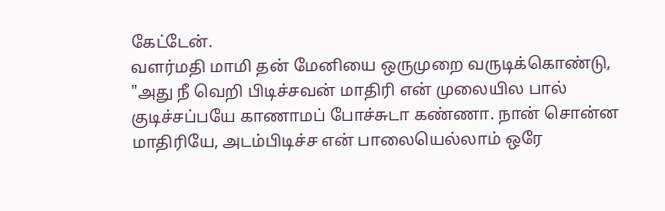கேட்டேன்.
வளர்மதி மாமி தன் மேனியை ஒருமுறை வருடிக்கொண்டு, "அது நீ வெறி பிடிச்சவன் மாதிரி என் முலையில பால் குடிச்சப்பயே காணாமப் போச்சுடா கண்ணா. நான் சொன்ன மாதிரியே, அடம்பிடிச்ச என் பாலையெல்லாம் ஒரே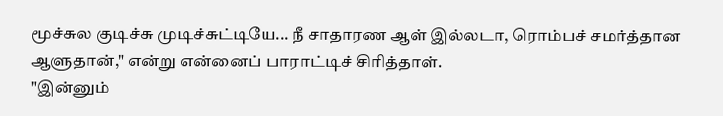மூச்சுல குடிச்சு முடிச்சுட்டியே... நீ சாதாரண ஆள் இல்லடா, ரொம்பச் சமர்த்தான ஆளுதான்," என்று என்னைப் பாராட்டிச் சிரித்தாள்.
"இன்னும்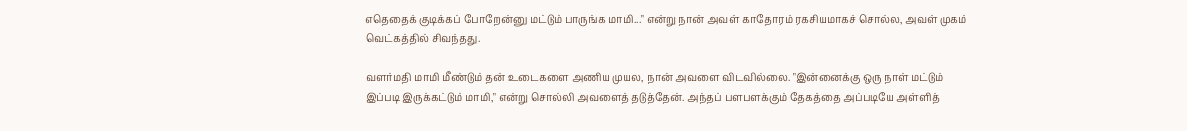எதெதைக் குடிக்கப் போறேன்னு மட்டும் பாருங்க மாமி..." என்று நான் அவள் காதோரம் ரகசியமாகச் சொல்ல, அவள் முகம் வெட்கத்தில் சிவந்தது.

வளர்மதி மாமி மீண்டும் தன் உடைகளை அணிய முயல, நான் அவளை விடவில்லை. "இன்னைக்கு ஒரு நாள் மட்டும் இப்படி இருக்கட்டும் மாமி," என்று சொல்லி அவளைத் தடுத்தேன். அந்தப் பளபளக்கும் தேகத்தை அப்படியே அள்ளித்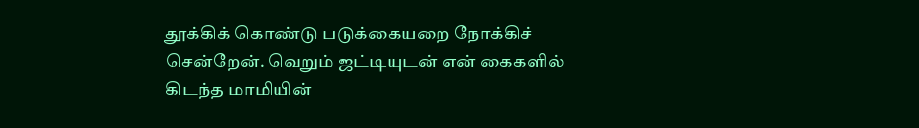தூக்கிக் கொண்டு படுக்கையறை நோக்கிச் சென்றேன். வெறும் ஜட்டியுடன் என் கைகளில் கிடந்த மாமியின்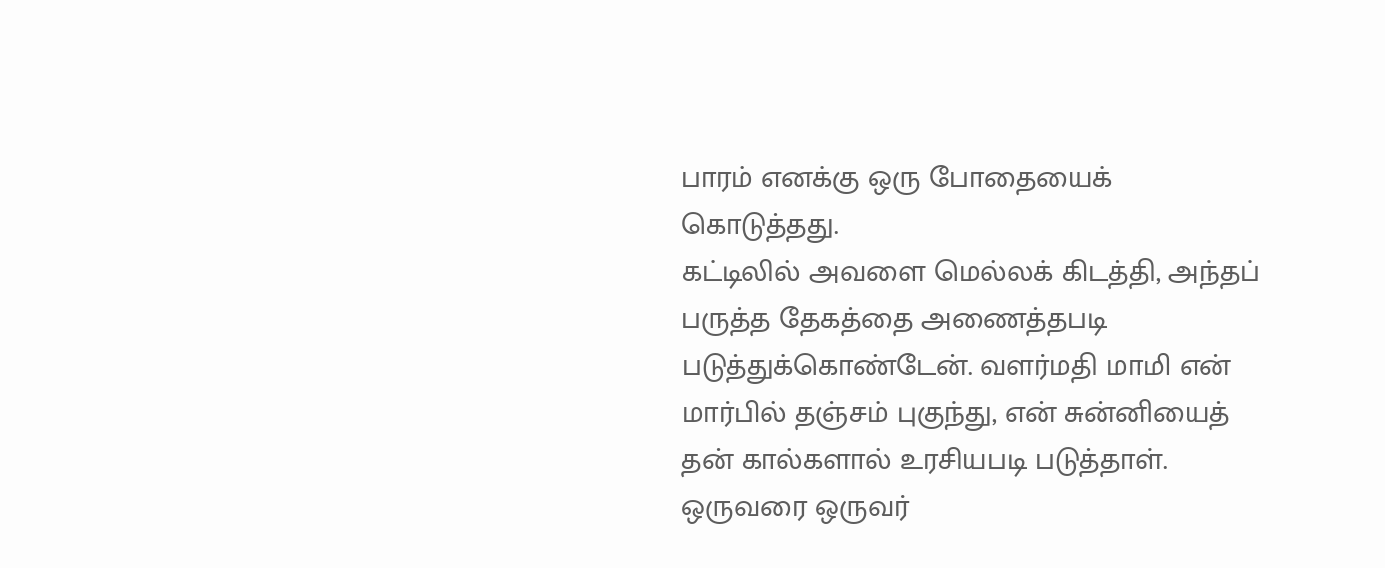பாரம் எனக்கு ஒரு போதையைக் கொடுத்தது.
கட்டிலில் அவளை மெல்லக் கிடத்தி, அந்தப் பருத்த தேகத்தை அணைத்தபடி படுத்துக்கொண்டேன். வளர்மதி மாமி என் மார்பில் தஞ்சம் புகுந்து, என் சுன்னியைத் தன் கால்களால் உரசியபடி படுத்தாள். ஒருவரை ஒருவர்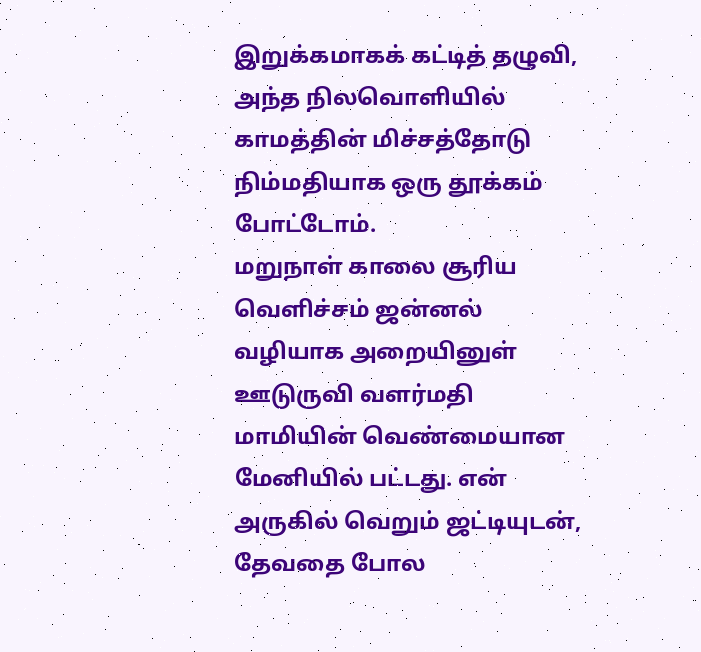இறுக்கமாகக் கட்டித் தழுவி, அந்த நிலவொளியில் காமத்தின் மிச்சத்தோடு நிம்மதியாக ஒரு தூக்கம் போட்டோம்.
மறுநாள் காலை சூரிய வெளிச்சம் ஜன்னல் வழியாக அறையினுள் ஊடுருவி வளர்மதி மாமியின் வெண்மையான மேனியில் பட்டது. என் அருகில் வெறும் ஜட்டியுடன், தேவதை போல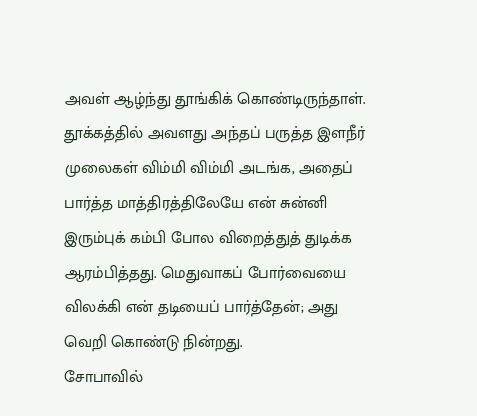அவள் ஆழ்ந்து தூங்கிக் கொண்டிருந்தாள். தூக்கத்தில் அவளது அந்தப் பருத்த இளநீர் முலைகள் விம்மி விம்மி அடங்க, அதைப் பார்த்த மாத்திரத்திலேயே என் சுன்னி இரும்புக் கம்பி போல விறைத்துத் துடிக்க ஆரம்பித்தது. மெதுவாகப் போர்வையை விலக்கி என் தடியைப் பார்த்தேன்; அது வெறி கொண்டு நின்றது.
சோபாவில்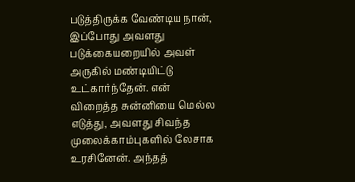படுத்திருக்க வேண்டிய நான், இப்போது அவளது படுக்கையறையில் அவள் அருகில் மண்டியிட்டு உட்கார்ந்தேன். என் விறைத்த சுன்னியை மெல்ல எடுத்து, அவளது சிவந்த முலைக்காம்புகளில் லேசாக உரசினேன். அந்தத்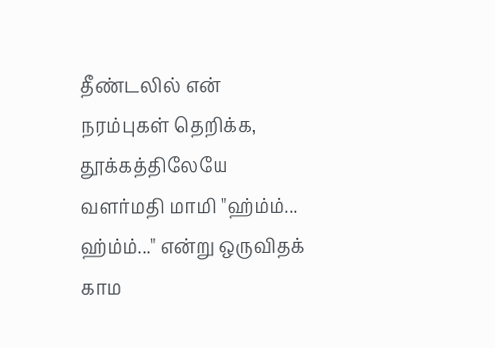தீண்டலில் என் நரம்புகள் தெறிக்க, தூக்கத்திலேயே வளர்மதி மாமி "ஹ்ம்ம்... ஹ்ம்ம்..." என்று ஒருவிதக் காம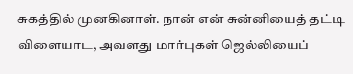சுகத்தில் முனகினாள். நான் என் சுன்னியைத் தட்டி விளையாட, அவளது மார்புகள் ஜெல்லியைப்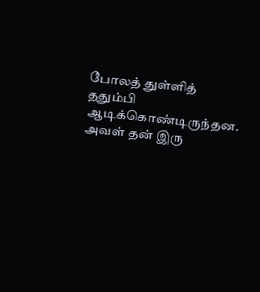போலத் துள்ளித் ததும்பி ஆடிக்கொண்டிருந்தன.
அவள் தன் இரு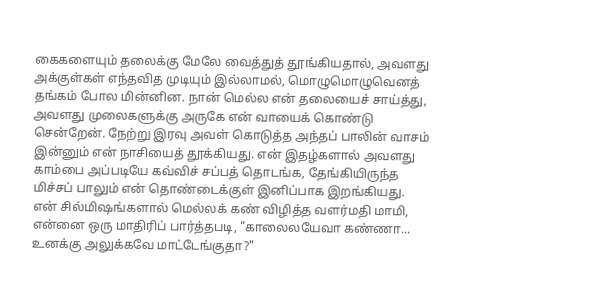கைகளையும் தலைக்கு மேலே வைத்துத் தூங்கியதால், அவளது அக்குள்கள் எந்தவித முடியும் இல்லாமல், மொழுமொழுவெனத் தங்கம் போல மின்னின. நான் மெல்ல என் தலையைச் சாய்த்து, அவளது முலைகளுக்கு அருகே என் வாயைக் கொண்டு சென்றேன். நேற்று இரவு அவள் கொடுத்த அந்தப் பாலின் வாசம் இன்னும் என் நாசியைத் தூக்கியது. என் இதழ்களால் அவளது காம்பை அப்படியே கவ்விச் சப்பத் தொடங்க, தேங்கியிருந்த மிச்சப் பாலும் என் தொண்டைக்குள் இனிப்பாக இறங்கியது.
என் சில்மிஷங்களால் மெல்லக் கண் விழித்த வளர்மதி மாமி, என்னை ஒரு மாதிரிப் பார்த்தபடி, "காலைலயேவா கண்ணா... உனக்கு அலுக்கவே மாட்டேங்குதா?"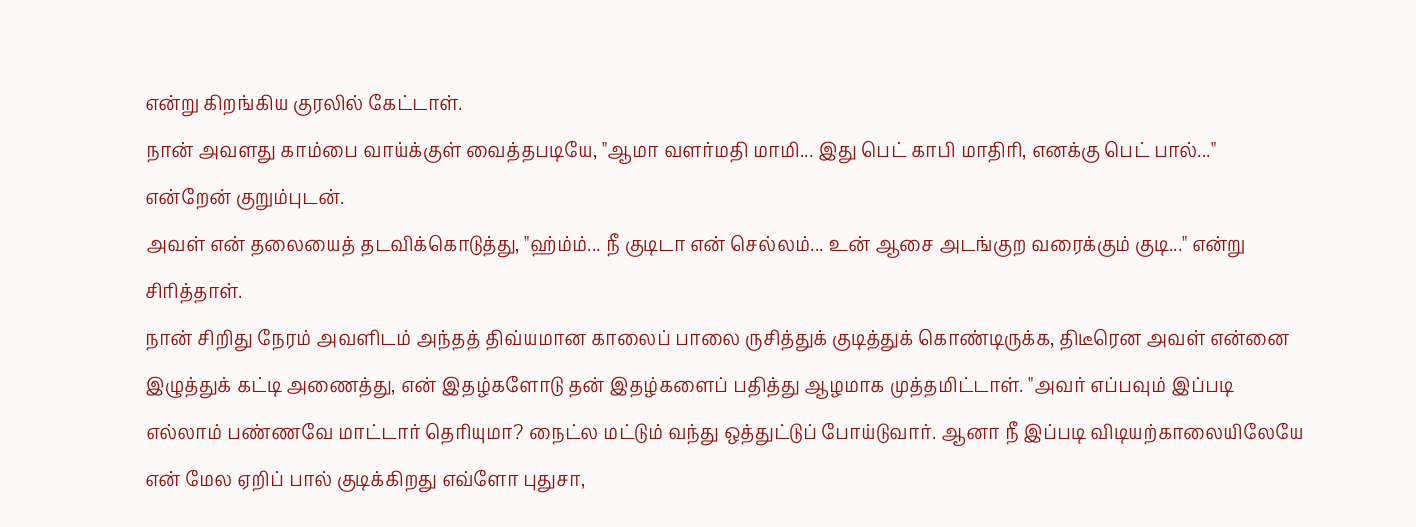என்று கிறங்கிய குரலில் கேட்டாள்.
நான் அவளது காம்பை வாய்க்குள் வைத்தபடியே, "ஆமா வளர்மதி மாமி... இது பெட் காபி மாதிரி, எனக்கு பெட் பால்..." என்றேன் குறும்புடன்.
அவள் என் தலையைத் தடவிக்கொடுத்து, "ஹ்ம்ம்... நீ குடிடா என் செல்லம்... உன் ஆசை அடங்குற வரைக்கும் குடி..." என்று சிரித்தாள்.
நான் சிறிது நேரம் அவளிடம் அந்தத் திவ்யமான காலைப் பாலை ருசித்துக் குடித்துக் கொண்டிருக்க, திடீரென அவள் என்னை இழுத்துக் கட்டி அணைத்து, என் இதழ்களோடு தன் இதழ்களைப் பதித்து ஆழமாக முத்தமிட்டாள். "அவர் எப்பவும் இப்படி எல்லாம் பண்ணவே மாட்டார் தெரியுமா? நைட்ல மட்டும் வந்து ஒத்துட்டுப் போய்டுவார். ஆனா நீ இப்படி விடியற்காலையிலேயே என் மேல ஏறிப் பால் குடிக்கிறது எவ்ளோ புதுசா,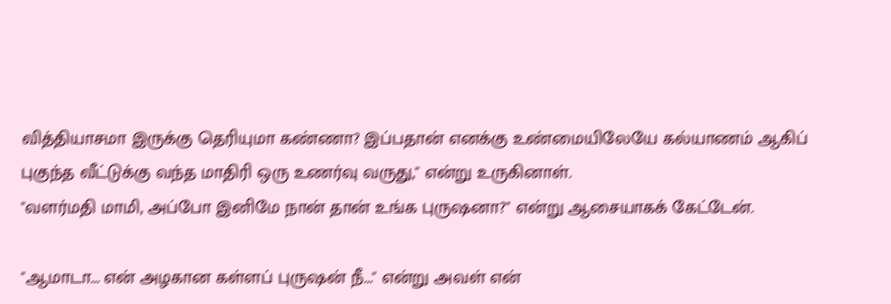வித்தியாசமா இருக்கு தெரியுமா கண்ணா? இப்பதான் எனக்கு உண்மையிலேயே கல்யாணம் ஆகிப் புகுந்த வீட்டுக்கு வந்த மாதிரி ஒரு உணர்வு வருது," என்று உருகினாள்.
"வளர்மதி மாமி, அப்போ இனிமே நான் தான் உங்க புருஷனா?" என்று ஆசையாகக் கேட்டேன்.

"ஆமாடா... என் அழகான கள்ளப் புருஷன் நீ..." என்று அவள் என்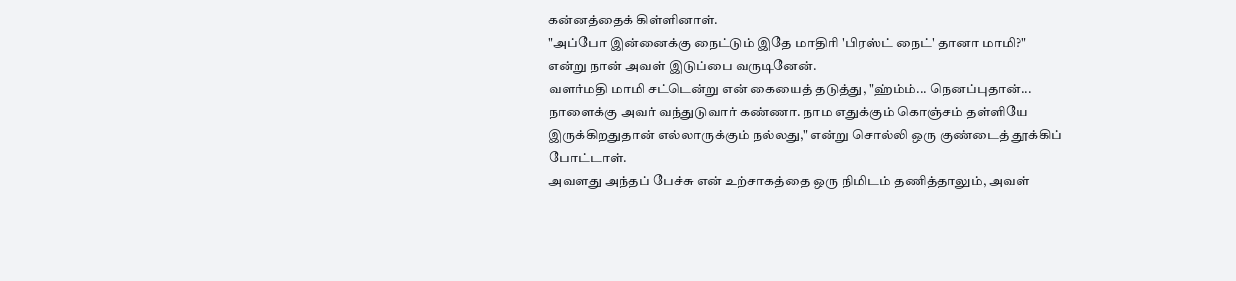கன்னத்தைக் கிள்ளினாள்.
"அப்போ இன்னைக்கு நைட்டும் இதே மாதிரி 'பிரஸ்ட் நைட்' தானா மாமி?" என்று நான் அவள் இடுப்பை வருடினேன்.
வளர்மதி மாமி சட்டென்று என் கையைத் தடுத்து, "ஹ்ம்ம்... நெனப்புதான்... நாளைக்கு அவர் வந்துடுவார் கண்ணா. நாம எதுக்கும் கொஞ்சம் தள்ளியே இருக்கிறதுதான் எல்லாருக்கும் நல்லது," என்று சொல்லி ஒரு குண்டைத் தூக்கிப் போட்டாள்.
அவளது அந்தப் பேச்சு என் உற்சாகத்தை ஒரு நிமிடம் தணித்தாலும், அவள்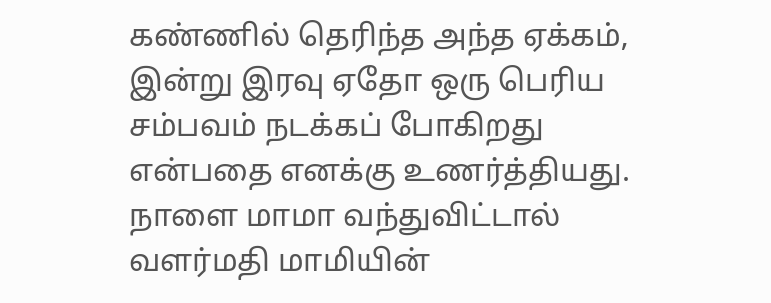கண்ணில் தெரிந்த அந்த ஏக்கம், இன்று இரவு ஏதோ ஒரு பெரிய சம்பவம் நடக்கப் போகிறது என்பதை எனக்கு உணர்த்தியது.
நாளை மாமா வந்துவிட்டால் வளர்மதி மாமியின்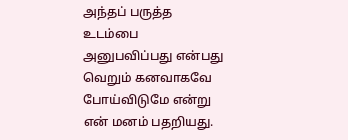அந்தப் பருத்த உடம்பை அனுபவிப்பது என்பது வெறும் கனவாகவே போய்விடுமே என்று என் மனம் பதறியது.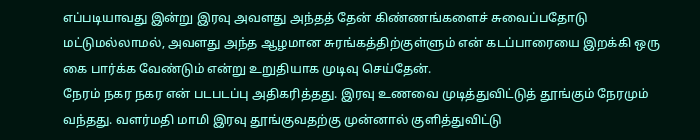எப்படியாவது இன்று இரவு அவளது அந்தத் தேன் கிண்ணங்களைச் சுவைப்பதோடு மட்டுமல்லாமல், அவளது அந்த ஆழமான சுரங்கத்திற்குள்ளும் என் கடப்பாரையை இறக்கி ஒரு கை பார்க்க வேண்டும் என்று உறுதியாக முடிவு செய்தேன்.
நேரம் நகர நகர என் படபடப்பு அதிகரித்தது. இரவு உணவை முடித்துவிட்டுத் தூங்கும் நேரமும் வந்தது. வளர்மதி மாமி இரவு தூங்குவதற்கு முன்னால் குளித்துவிட்டு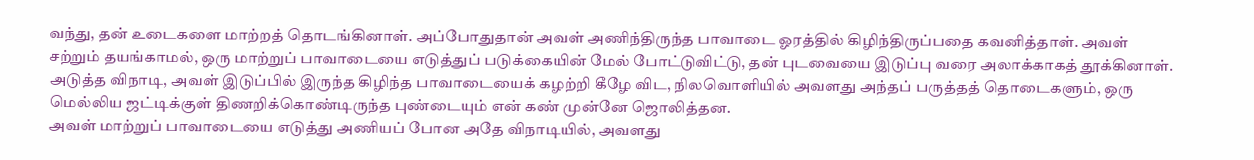வந்து, தன் உடைகளை மாற்றத் தொடங்கினாள். அப்போதுதான் அவள் அணிந்திருந்த பாவாடை ஓரத்தில் கிழிந்திருப்பதை கவனித்தாள். அவள் சற்றும் தயங்காமல், ஒரு மாற்றுப் பாவாடையை எடுத்துப் படுக்கையின் மேல் போட்டுவிட்டு, தன் புடவையை இடுப்பு வரை அலாக்காகத் தூக்கினாள். அடுத்த விநாடி, அவள் இடுப்பில் இருந்த கிழிந்த பாவாடையைக் கழற்றி கீழே விட, நிலவொளியில் அவளது அந்தப் பருத்தத் தொடைகளும், ஒரு மெல்லிய ஜட்டிக்குள் திணறிக்கொண்டிருந்த புண்டையும் என் கண் முன்னே ஜொலித்தன.
அவள் மாற்றுப் பாவாடையை எடுத்து அணியப் போன அதே விநாடியில், அவளது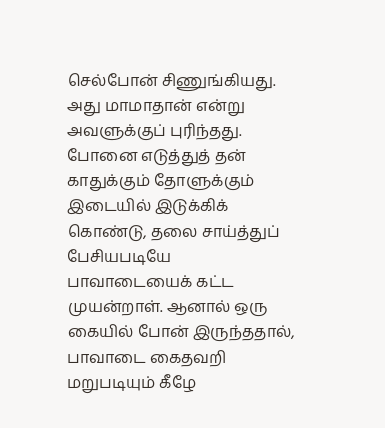செல்போன் சிணுங்கியது. அது மாமாதான் என்று அவளுக்குப் புரிந்தது. போனை எடுத்துத் தன் காதுக்கும் தோளுக்கும் இடையில் இடுக்கிக் கொண்டு, தலை சாய்த்துப் பேசியபடியே பாவாடையைக் கட்ட முயன்றாள். ஆனால் ஒரு கையில் போன் இருந்ததால், பாவாடை கைதவறி மறுபடியும் கீழே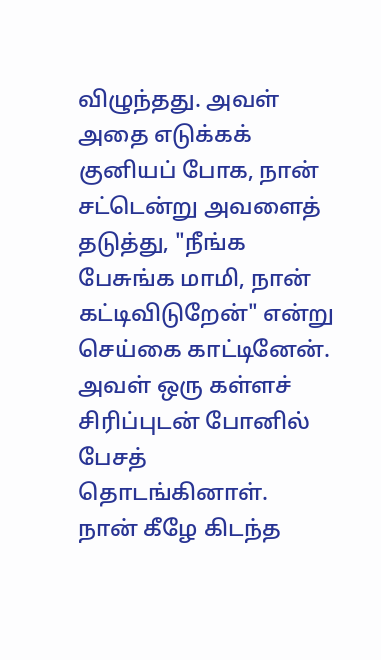விழுந்தது. அவள் அதை எடுக்கக் குனியப் போக, நான் சட்டென்று அவளைத் தடுத்து, "நீங்க பேசுங்க மாமி, நான் கட்டிவிடுறேன்" என்று செய்கை காட்டினேன். அவள் ஒரு கள்ளச் சிரிப்புடன் போனில் பேசத் தொடங்கினாள்.
நான் கீழே கிடந்த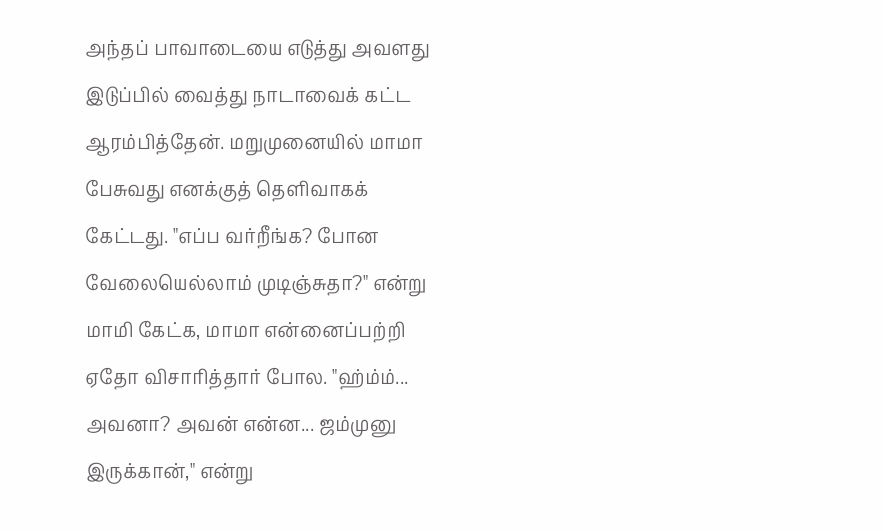அந்தப் பாவாடையை எடுத்து அவளது இடுப்பில் வைத்து நாடாவைக் கட்ட ஆரம்பித்தேன். மறுமுனையில் மாமா பேசுவது எனக்குத் தெளிவாகக் கேட்டது. "எப்ப வர்றீங்க? போன வேலையெல்லாம் முடிஞ்சுதா?" என்று மாமி கேட்க, மாமா என்னைப்பற்றி ஏதோ விசாரித்தார் போல. "ஹ்ம்ம்... அவனா? அவன் என்ன... ஜம்முனு இருக்கான்," என்று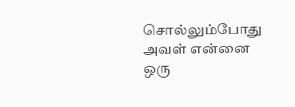சொல்லும்போது அவள் என்னை ஒரு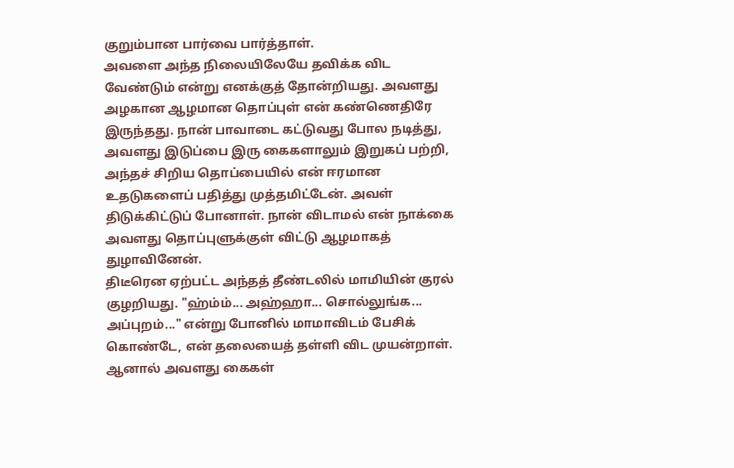குறும்பான பார்வை பார்த்தாள்.
அவளை அந்த நிலையிலேயே தவிக்க விட வேண்டும் என்று எனக்குத் தோன்றியது. அவளது அழகான ஆழமான தொப்புள் என் கண்ணெதிரே இருந்தது. நான் பாவாடை கட்டுவது போல நடித்து, அவளது இடுப்பை இரு கைகளாலும் இறுகப் பற்றி, அந்தச் சிறிய தொப்பையில் என் ஈரமான உதடுகளைப் பதித்து முத்தமிட்டேன். அவள் திடுக்கிட்டுப் போனாள். நான் விடாமல் என் நாக்கை அவளது தொப்புளுக்குள் விட்டு ஆழமாகத் துழாவினேன்.
திடீரென ஏற்பட்ட அந்தத் தீண்டலில் மாமியின் குரல் குழறியது. "ஹ்ம்ம்... அஹ்ஹா... சொல்லுங்க... அப்புறம்..." என்று போனில் மாமாவிடம் பேசிக் கொண்டே, என் தலையைத் தள்ளி விட முயன்றாள். ஆனால் அவளது கைகள்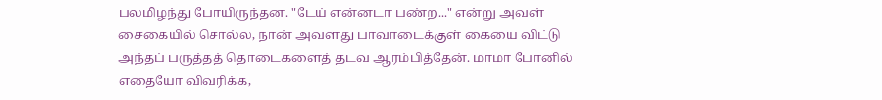பலமிழந்து போயிருந்தன. "டேய் என்னடா பண்ற..." என்று அவள் சைகையில் சொல்ல, நான் அவளது பாவாடைக்குள் கையை விட்டு அந்தப் பருத்தத் தொடைகளைத் தடவ ஆரம்பித்தேன். மாமா போனில் எதையோ விவரிக்க,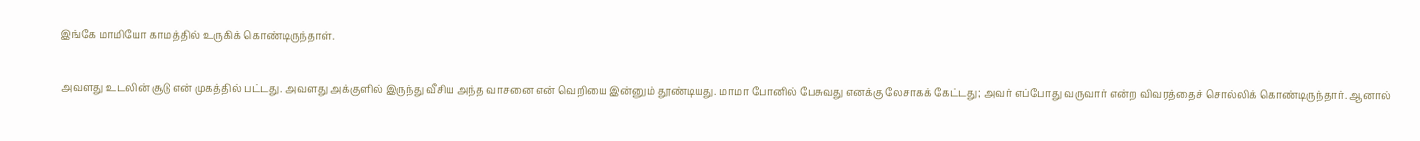இங்கே மாமியோ காமத்தில் உருகிக் கொண்டிருந்தாள்.

அவளது உடலின் சூடு என் முகத்தில் பட்டது. அவளது அக்குளில் இருந்து வீசிய அந்த வாசனை என் வெறியை இன்னும் தூண்டியது. மாமா போனில் பேசுவது எனக்கு லேசாகக் கேட்டது; அவர் எப்போது வருவார் என்ற விவரத்தைச் சொல்லிக் கொண்டிருந்தார். ஆனால்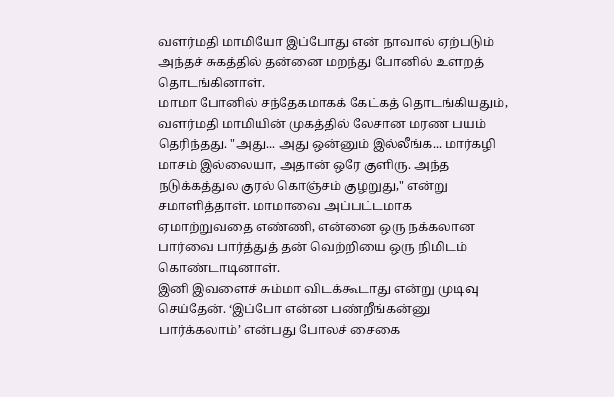வளர்மதி மாமியோ இப்போது என் நாவால் ஏற்படும் அந்தச் சுகத்தில் தன்னை மறந்து போனில் உளறத் தொடங்கினாள்.
மாமா போனில் சந்தேகமாகக் கேட்கத் தொடங்கியதும், வளர்மதி மாமியின் முகத்தில் லேசான மரண பயம் தெரிந்தது. "அது... அது ஒன்னும் இல்லீங்க... மார்கழி மாசம் இல்லையா, அதான் ஒரே குளிரு. அந்த நடுக்கத்துல குரல் கொஞ்சம் குழறுது," என்று சமாளித்தாள். மாமாவை அப்பட்டமாக ஏமாற்றுவதை எண்ணி, என்னை ஒரு நக்கலான பார்வை பார்த்துத் தன் வெற்றியை ஒரு நிமிடம் கொண்டாடினாள்.
இனி இவளைச் சும்மா விடக்கூடாது என்று முடிவு செய்தேன். ‘இப்போ என்ன பண்றீங்கன்னு பார்க்கலாம்’ என்பது போலச் சைகை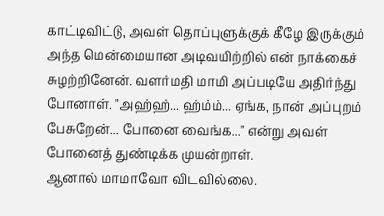காட்டிவிட்டு, அவள் தொப்புளுக்குக் கீழே இருக்கும் அந்த மென்மையான அடிவயிற்றில் என் நாக்கைச் சுழற்றினேன். வளர்மதி மாமி அப்படியே அதிர்ந்து போனாள். "அஹ்ஹ்... ஹ்ம்ம்... ஏங்க, நான் அப்புறம் பேசுறேன்... போனை வைங்க..." என்று அவள் போனைத் துண்டிக்க முயன்றாள்.
ஆனால் மாமாவோ விடவில்லை.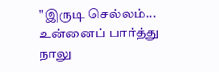"இருடி செல்லம்... உன்னைப் பார்த்து நாலு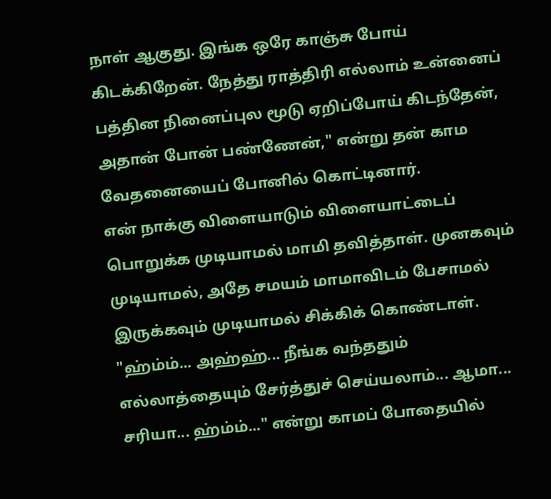நாள் ஆகுது. இங்க ஒரே காஞ்சு போய் கிடக்கிறேன். நேத்து ராத்திரி எல்லாம் உன்னைப் பத்தின நினைப்புல மூடு ஏறிப்போய் கிடந்தேன், அதான் போன் பண்ணேன்," என்று தன் காம வேதனையைப் போனில் கொட்டினார்.
என் நாக்கு விளையாடும் விளையாட்டைப் பொறுக்க முடியாமல் மாமி தவித்தாள். முனகவும் முடியாமல், அதே சமயம் மாமாவிடம் பேசாமல் இருக்கவும் முடியாமல் சிக்கிக் கொண்டாள். "ஹ்ம்ம்... அஹ்ஹ்... நீங்க வந்ததும் எல்லாத்தையும் சேர்த்துச் செய்யலாம்... ஆமா... சரியா... ஹ்ம்ம்..." என்று காமப் போதையில்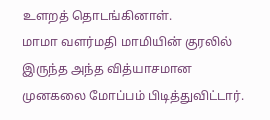உளறத் தொடங்கினாள்.
மாமா வளர்மதி மாமியின் குரலில் இருந்த அந்த வித்யாசமான முனகலை மோப்பம் பிடித்துவிட்டார்.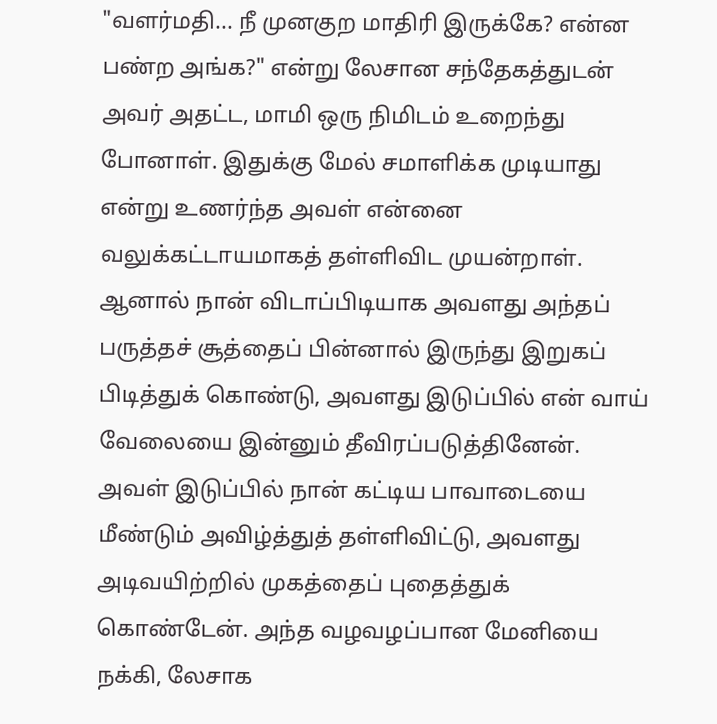"வளர்மதி... நீ முனகுற மாதிரி இருக்கே? என்ன பண்ற அங்க?" என்று லேசான சந்தேகத்துடன் அவர் அதட்ட, மாமி ஒரு நிமிடம் உறைந்து போனாள். இதுக்கு மேல் சமாளிக்க முடியாது என்று உணர்ந்த அவள் என்னை வலுக்கட்டாயமாகத் தள்ளிவிட முயன்றாள். ஆனால் நான் விடாப்பிடியாக அவளது அந்தப் பருத்தச் சூத்தைப் பின்னால் இருந்து இறுகப் பிடித்துக் கொண்டு, அவளது இடுப்பில் என் வாய் வேலையை இன்னும் தீவிரப்படுத்தினேன்.
அவள் இடுப்பில் நான் கட்டிய பாவாடையை மீண்டும் அவிழ்த்துத் தள்ளிவிட்டு, அவளது அடிவயிற்றில் முகத்தைப் புதைத்துக் கொண்டேன். அந்த வழவழப்பான மேனியை நக்கி, லேசாக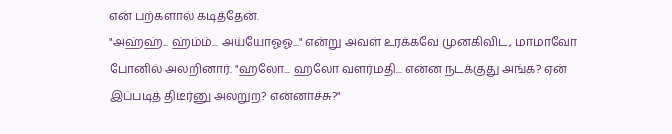என் பற்களால் கடித்தேன்.
"அஹ்ஹ்... ஹ்ம்ம்... அய்யோஓஓ..." என்று அவள் உரக்கவே முனகிவிட, மாமாவோ போனில் அலறினார். "ஹலோ... ஹலோ வளர்மதி... என்ன நடக்குது அங்க? ஏன் இப்படித் திடீர்னு அலறுற? என்னாச்சு?"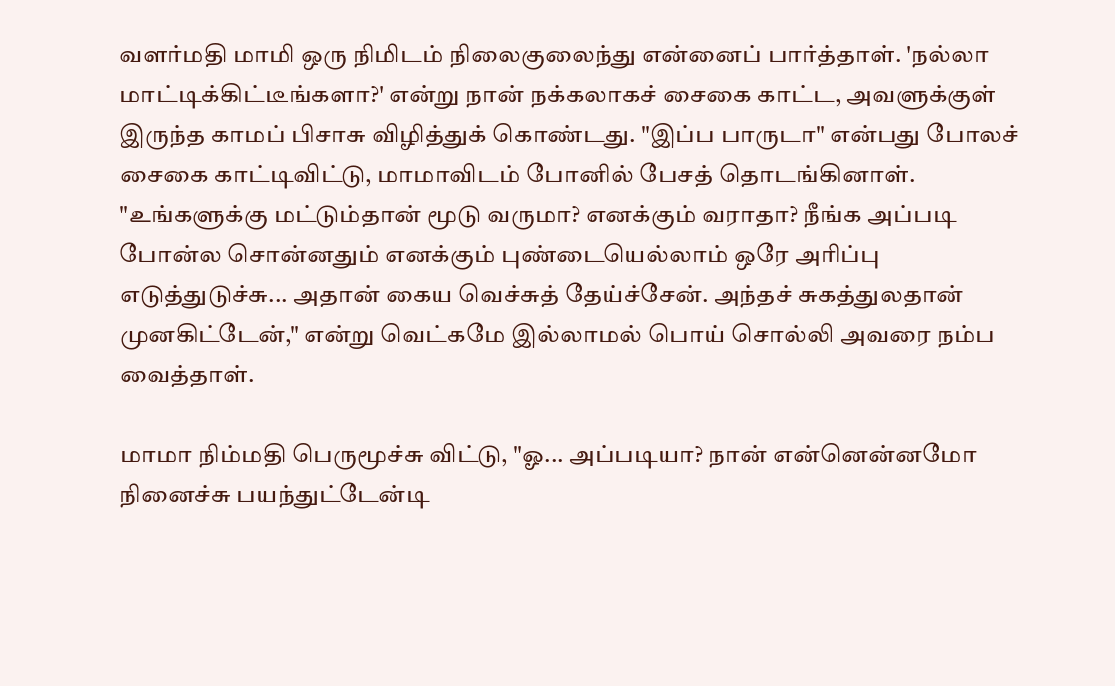வளர்மதி மாமி ஒரு நிமிடம் நிலைகுலைந்து என்னைப் பார்த்தாள். 'நல்லா மாட்டிக்கிட்டீங்களா?' என்று நான் நக்கலாகச் சைகை காட்ட, அவளுக்குள் இருந்த காமப் பிசாசு விழித்துக் கொண்டது. "இப்ப பாருடா" என்பது போலச் சைகை காட்டிவிட்டு, மாமாவிடம் போனில் பேசத் தொடங்கினாள்.
"உங்களுக்கு மட்டும்தான் மூடு வருமா? எனக்கும் வராதா? நீங்க அப்படி போன்ல சொன்னதும் எனக்கும் புண்டையெல்லாம் ஒரே அரிப்பு எடுத்துடுச்சு... அதான் கைய வெச்சுத் தேய்ச்சேன். அந்தச் சுகத்துலதான் முனகிட்டேன்," என்று வெட்கமே இல்லாமல் பொய் சொல்லி அவரை நம்ப வைத்தாள்.

மாமா நிம்மதி பெருமூச்சு விட்டு, "ஓ... அப்படியா? நான் என்னென்னமோ நினைச்சு பயந்துட்டேன்டி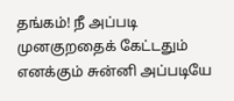தங்கம்! நீ அப்படி முனகுறதைக் கேட்டதும் எனக்கும் சுன்னி அப்படியே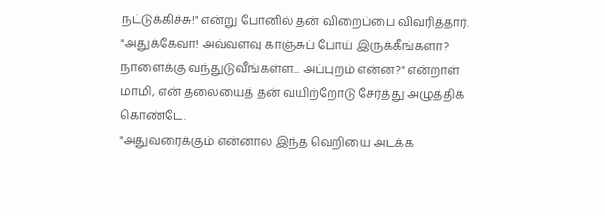நட்டுக்கிச்சு!" என்று போனில் தன் விறைப்பை விவரித்தார்.
"அதுக்கேவா! அவ்வளவு காஞ்சுப் போய் இருக்கீங்களா? நாளைக்கு வந்துடுவீங்கள்ள... அப்புறம் என்ன?" என்றாள் மாமி, என் தலையைத் தன் வயிற்றோடு சேர்த்து அழுத்திக் கொண்டே.
"அதுவரைக்கும் என்னால இந்த வெறியை அடக்க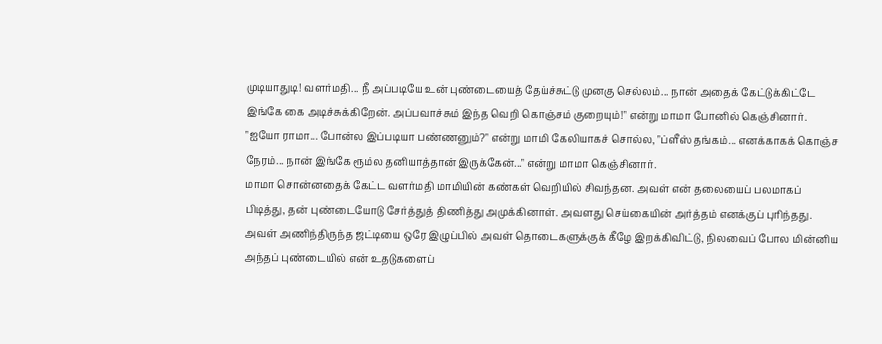முடியாதுடி! வளர்மதி... நீ அப்படியே உன் புண்டையைத் தேய்ச்சுட்டு முனகு செல்லம்... நான் அதைக் கேட்டுக்கிட்டே இங்கே கை அடிச்சுக்கிறேன். அப்பவாச்சும் இந்த வெறி கொஞ்சம் குறையும்!" என்று மாமா போனில் கெஞ்சினார்.
"ஐயோ ராமா... போன்ல இப்படியா பண்ணனும்?" என்று மாமி கேலியாகச் சொல்ல, "ப்ளீஸ் தங்கம்... எனக்காகக் கொஞ்ச நேரம்... நான் இங்கே ரூம்ல தனியாத்தான் இருக்கேன்..." என்று மாமா கெஞ்சினார்.
மாமா சொன்னதைக் கேட்ட வளர்மதி மாமியின் கண்கள் வெறியில் சிவந்தன. அவள் என் தலையைப் பலமாகப் பிடித்து, தன் புண்டையோடு சேர்த்துத் திணித்து அமுக்கினாள். அவளது செய்கையின் அர்த்தம் எனக்குப் புரிந்தது. அவள் அணிந்திருந்த ஜட்டியை ஒரே இழுப்பில் அவள் தொடைகளுக்குக் கீழே இறக்கிவிட்டு, நிலவைப் போல மின்னிய அந்தப் புண்டையில் என் உதடுகளைப்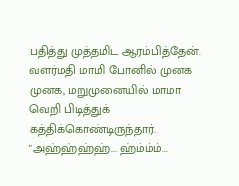பதித்து முத்தமிட ஆரம்பித்தேன்.
வளர்மதி மாமி போனில் முனக முனக, மறுமுனையில் மாமா வெறி பிடித்துக் கத்திக்கொண்டிருந்தார். "அஹ்ஹ்ஹ்ஹ்... ஹ்ம்ம்ம்...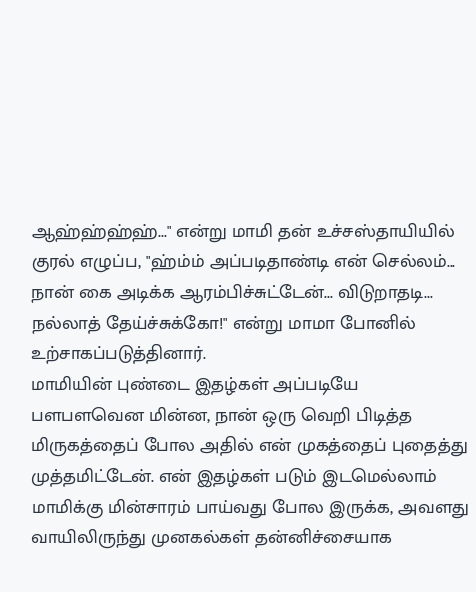ஆஹ்ஹ்ஹ்ஹ்..." என்று மாமி தன் உச்சஸ்தாயியில் குரல் எழுப்ப, "ஹ்ம்ம் அப்படிதாண்டி என் செல்லம்... நான் கை அடிக்க ஆரம்பிச்சுட்டேன்... விடுறாதடி... நல்லாத் தேய்ச்சுக்கோ!" என்று மாமா போனில் உற்சாகப்படுத்தினார்.
மாமியின் புண்டை இதழ்கள் அப்படியே பளபளவென மின்ன, நான் ஒரு வெறி பிடித்த மிருகத்தைப் போல அதில் என் முகத்தைப் புதைத்து முத்தமிட்டேன். என் இதழ்கள் படும் இடமெல்லாம் மாமிக்கு மின்சாரம் பாய்வது போல இருக்க, அவளது வாயிலிருந்து முனகல்கள் தன்னிச்சையாக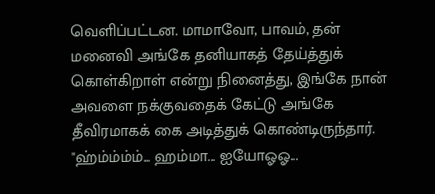வெளிப்பட்டன. மாமாவோ, பாவம், தன் மனைவி அங்கே தனியாகத் தேய்த்துக் கொள்கிறாள் என்று நினைத்து, இங்கே நான் அவளை நக்குவதைக் கேட்டு அங்கே தீவிரமாகக் கை அடித்துக் கொண்டிருந்தார்.
"ஹ்ம்ம்ம்ம்... ஹம்மா... ஐயோஓஓ...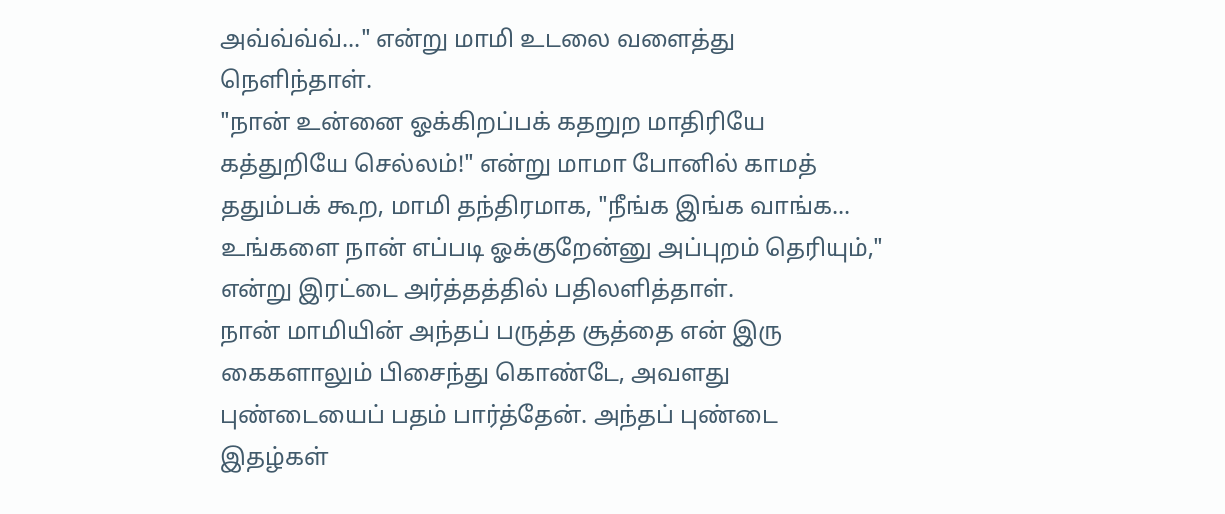அவ்வ்வ்வ்..." என்று மாமி உடலை வளைத்து நெளிந்தாள்.
"நான் உன்னை ஓக்கிறப்பக் கதறுற மாதிரியே கத்துறியே செல்லம்!" என்று மாமா போனில் காமத் ததும்பக் கூற, மாமி தந்திரமாக, "நீங்க இங்க வாங்க... உங்களை நான் எப்படி ஓக்குறேன்னு அப்புறம் தெரியும்," என்று இரட்டை அர்த்தத்தில் பதிலளித்தாள்.
நான் மாமியின் அந்தப் பருத்த சூத்தை என் இரு கைகளாலும் பிசைந்து கொண்டே, அவளது புண்டையைப் பதம் பார்த்தேன். அந்தப் புண்டை இதழ்கள்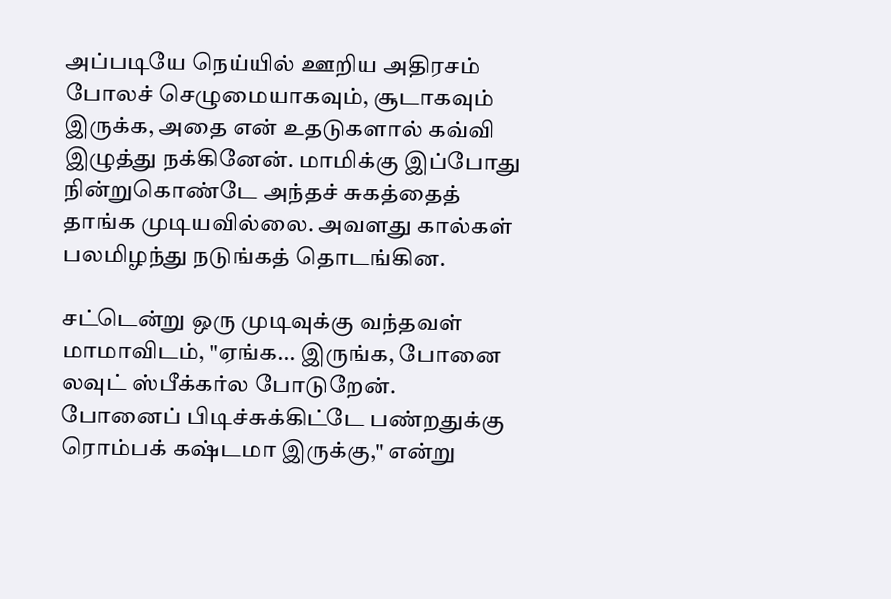அப்படியே நெய்யில் ஊறிய அதிரசம் போலச் செழுமையாகவும், சூடாகவும் இருக்க, அதை என் உதடுகளால் கவ்வி இழுத்து நக்கினேன். மாமிக்கு இப்போது நின்றுகொண்டே அந்தச் சுகத்தைத் தாங்க முடியவில்லை. அவளது கால்கள் பலமிழந்து நடுங்கத் தொடங்கின.

சட்டென்று ஒரு முடிவுக்கு வந்தவள் மாமாவிடம், "ஏங்க... இருங்க, போனை லவுட் ஸ்பீக்கர்ல போடுறேன். போனைப் பிடிச்சுக்கிட்டே பண்றதுக்கு ரொம்பக் கஷ்டமா இருக்கு," என்று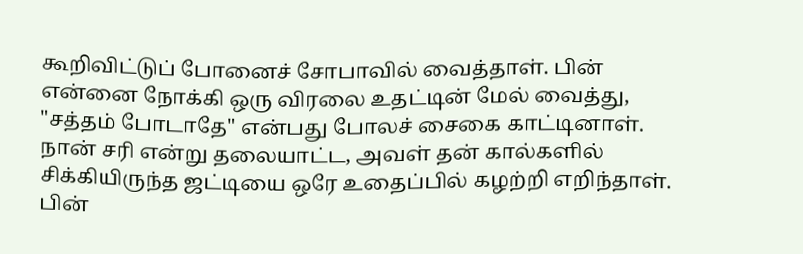கூறிவிட்டுப் போனைச் சோபாவில் வைத்தாள். பின் என்னை நோக்கி ஒரு விரலை உதட்டின் மேல் வைத்து, "சத்தம் போடாதே" என்பது போலச் சைகை காட்டினாள். நான் சரி என்று தலையாட்ட, அவள் தன் கால்களில் சிக்கியிருந்த ஜட்டியை ஒரே உதைப்பில் கழற்றி எறிந்தாள். பின்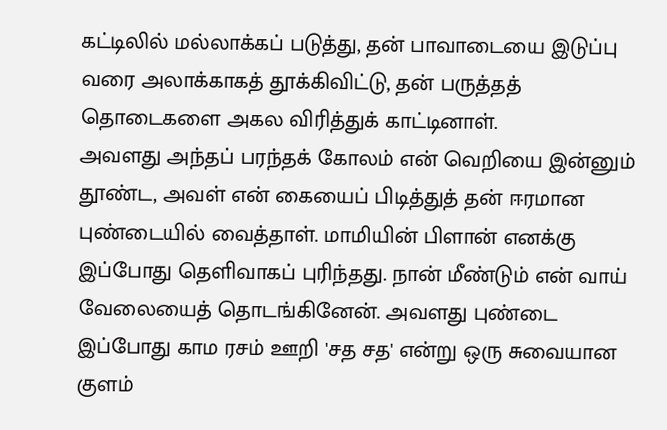கட்டிலில் மல்லாக்கப் படுத்து, தன் பாவாடையை இடுப்பு வரை அலாக்காகத் தூக்கிவிட்டு, தன் பருத்தத் தொடைகளை அகல விரித்துக் காட்டினாள்.
அவளது அந்தப் பரந்தக் கோலம் என் வெறியை இன்னும் தூண்ட, அவள் என் கையைப் பிடித்துத் தன் ஈரமான புண்டையில் வைத்தாள். மாமியின் பிளான் எனக்கு இப்போது தெளிவாகப் புரிந்தது. நான் மீண்டும் என் வாய் வேலையைத் தொடங்கினேன். அவளது புண்டை இப்போது காம ரசம் ஊறி 'சத சத' என்று ஒரு சுவையான குளம்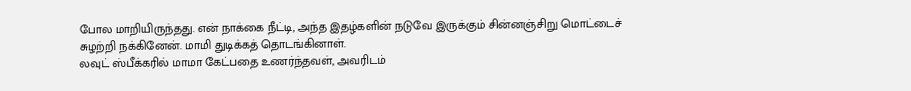போல மாறியிருந்தது. என் நாக்கை நீட்டி, அந்த இதழ்களின் நடுவே இருக்கும் சின்னஞ்சிறு மொட்டைச் சுழற்றி நக்கினேன். மாமி துடிக்கத் தொடங்கினாள்.
லவுட் ஸ்பீக்கரில் மாமா கேட்பதை உணர்ந்தவள், அவரிடம்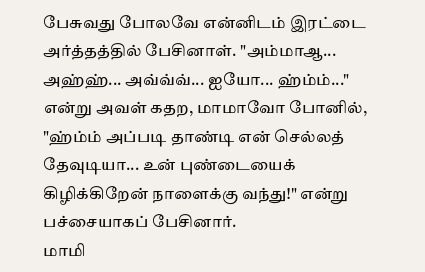பேசுவது போலவே என்னிடம் இரட்டை அர்த்தத்தில் பேசினாள். "அம்மாஆ... அஹ்ஹ்... அவ்வ்வ்... ஐயோ... ஹ்ம்ம்..." என்று அவள் கதற, மாமாவோ போனில், "ஹ்ம்ம் அப்படி தாண்டி என் செல்லத் தேவுடியா... உன் புண்டையைக் கிழிக்கிறேன் நாளைக்கு வந்து!" என்று பச்சையாகப் பேசினார்.
மாமி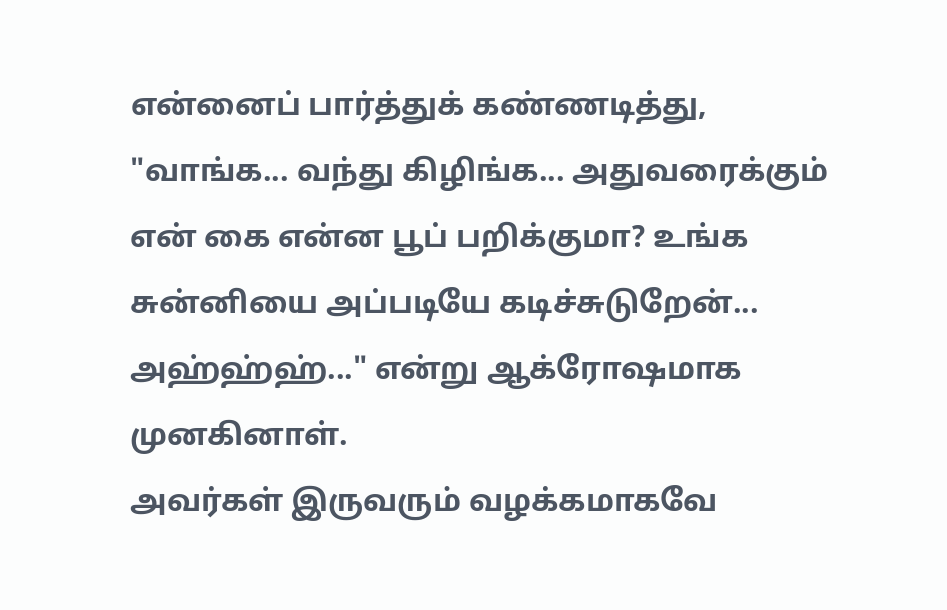என்னைப் பார்த்துக் கண்ணடித்து, "வாங்க... வந்து கிழிங்க... அதுவரைக்கும் என் கை என்ன பூப் பறிக்குமா? உங்க சுன்னியை அப்படியே கடிச்சுடுறேன்... அஹ்ஹ்ஹ்..." என்று ஆக்ரோஷமாக முனகினாள்.
அவர்கள் இருவரும் வழக்கமாகவே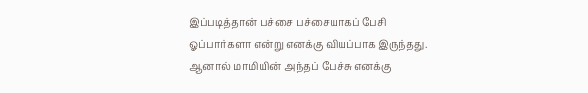இப்படித்தான் பச்சை பச்சையாகப் பேசி ஓப்பார்களா என்று எனக்கு வியப்பாக இருந்தது. ஆனால் மாமியின் அந்தப் பேச்சு எனக்கு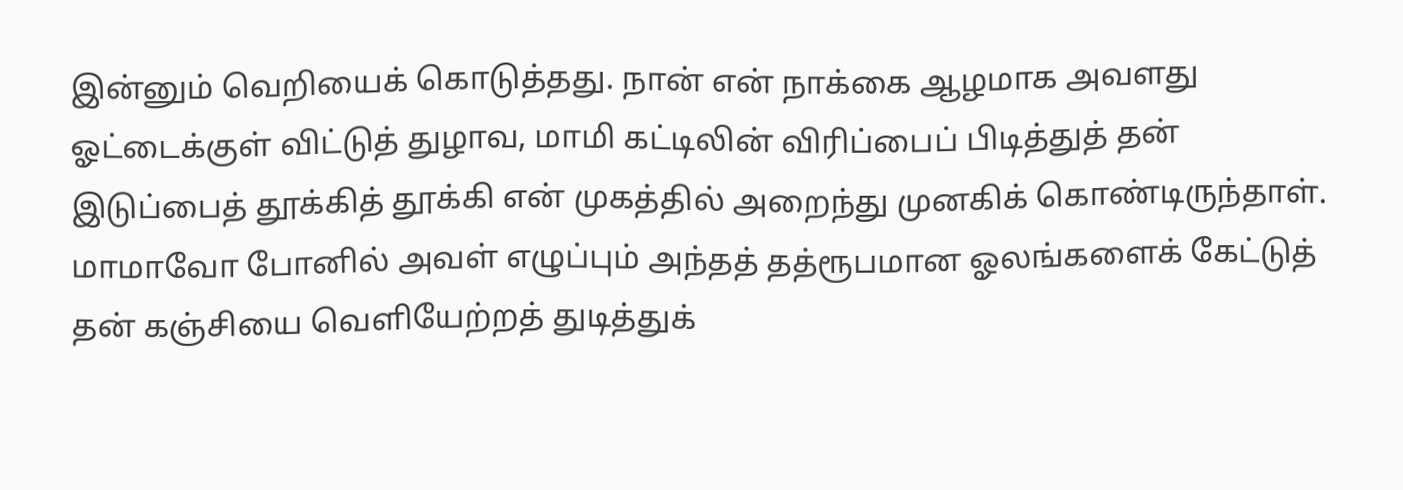இன்னும் வெறியைக் கொடுத்தது. நான் என் நாக்கை ஆழமாக அவளது ஓட்டைக்குள் விட்டுத் துழாவ, மாமி கட்டிலின் விரிப்பைப் பிடித்துத் தன் இடுப்பைத் தூக்கித் தூக்கி என் முகத்தில் அறைந்து முனகிக் கொண்டிருந்தாள். மாமாவோ போனில் அவள் எழுப்பும் அந்தத் தத்ரூபமான ஓலங்களைக் கேட்டுத் தன் கஞ்சியை வெளியேற்றத் துடித்துக்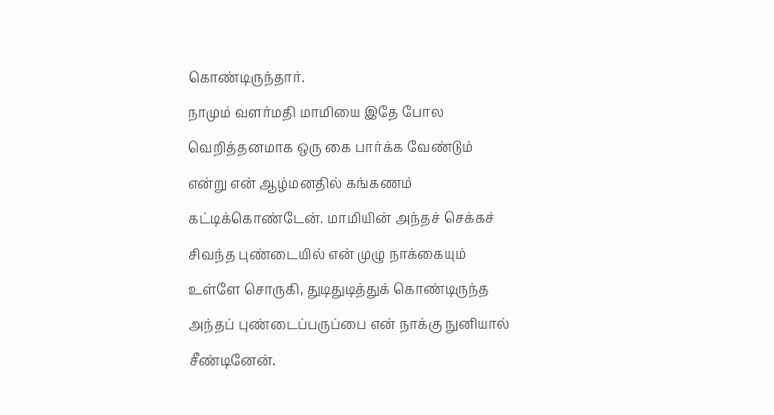கொண்டிருந்தார்.
நாமும் வளர்மதி மாமியை இதே போல வெறித்தனமாக ஒரு கை பார்க்க வேண்டும் என்று என் ஆழ்மனதில் கங்கணம் கட்டிக்கொண்டேன். மாமியின் அந்தச் செக்கச் சிவந்த புண்டையில் என் முழு நாக்கையும் உள்ளே சொருகி, துடிதுடித்துக் கொண்டிருந்த அந்தப் புண்டைப்பருப்பை என் நாக்கு நுனியால் சீண்டினேன்.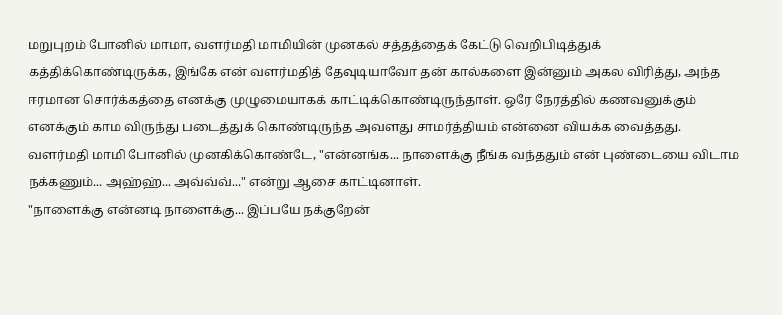மறுபுறம் போனில் மாமா, வளர்மதி மாமியின் முனகல் சத்தத்தைக் கேட்டு வெறிபிடித்துக் கத்திக்கொண்டிருக்க, இங்கே என் வளர்மதித் தேவுடியாவோ தன் கால்களை இன்னும் அகல விரித்து, அந்த ஈரமான சொர்க்கத்தை எனக்கு முழுமையாகக் காட்டிக்கொண்டிருந்தாள். ஒரே நேரத்தில் கணவனுக்கும் எனக்கும் காம விருந்து படைத்துக் கொண்டிருந்த அவளது சாமர்த்தியம் என்னை வியக்க வைத்தது.
வளர்மதி மாமி போனில் முனகிக்கொண்டே, "என்னங்க... நாளைக்கு நீங்க வந்ததும் என் புண்டையை விடாம நக்கணும்... அஹ்ஹ்... அவ்வ்வ்..." என்று ஆசை காட்டினாள்.
"நாளைக்கு என்னடி நாளைக்கு... இப்பயே நக்குறேன்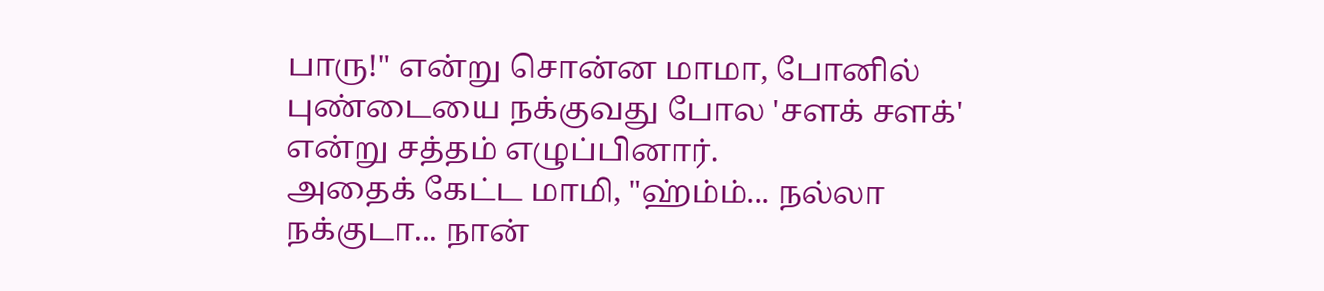பாரு!" என்று சொன்ன மாமா, போனில் புண்டையை நக்குவது போல 'சளக் சளக்' என்று சத்தம் எழுப்பினார்.
அதைக் கேட்ட மாமி, "ஹ்ம்ம்... நல்லா நக்குடா... நான்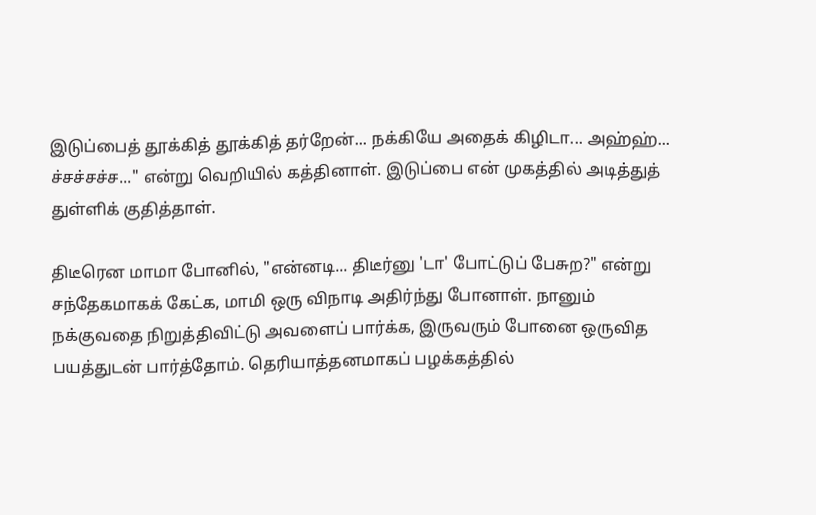இடுப்பைத் தூக்கித் தூக்கித் தர்றேன்... நக்கியே அதைக் கிழிடா... அஹ்ஹ்... ச்சச்சச்ச..." என்று வெறியில் கத்தினாள். இடுப்பை என் முகத்தில் அடித்துத் துள்ளிக் குதித்தாள்.

திடீரென மாமா போனில், "என்னடி... திடீர்னு 'டா' போட்டுப் பேசுற?" என்று சந்தேகமாகக் கேட்க, மாமி ஒரு விநாடி அதிர்ந்து போனாள். நானும் நக்குவதை நிறுத்திவிட்டு அவளைப் பார்க்க, இருவரும் போனை ஒருவித பயத்துடன் பார்த்தோம். தெரியாத்தனமாகப் பழக்கத்தில்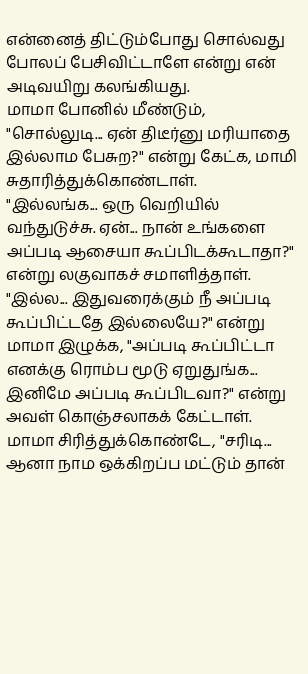என்னைத் திட்டும்போது சொல்வது போலப் பேசிவிட்டாளே என்று என் அடிவயிறு கலங்கியது.
மாமா போனில் மீண்டும், "சொல்லுடி... ஏன் திடீர்னு மரியாதை இல்லாம பேசுற?" என்று கேட்க, மாமி சுதாரித்துக்கொண்டாள்.
"இல்லங்க... ஒரு வெறியில் வந்துடுச்சு. ஏன்... நான் உங்களை அப்படி ஆசையா கூப்பிடக்கூடாதா?" என்று லகுவாகச் சமாளித்தாள்.
"இல்ல... இதுவரைக்கும் நீ அப்படி கூப்பிட்டதே இல்லையே?" என்று மாமா இழுக்க, "அப்படி கூப்பிட்டா எனக்கு ரொம்ப மூடு ஏறுதுங்க... இனிமே அப்படி கூப்பிடவா?" என்று அவள் கொஞ்சலாகக் கேட்டாள்.
மாமா சிரித்துக்கொண்டே, "சரிடி... ஆனா நாம ஒக்கிறப்ப மட்டும் தான்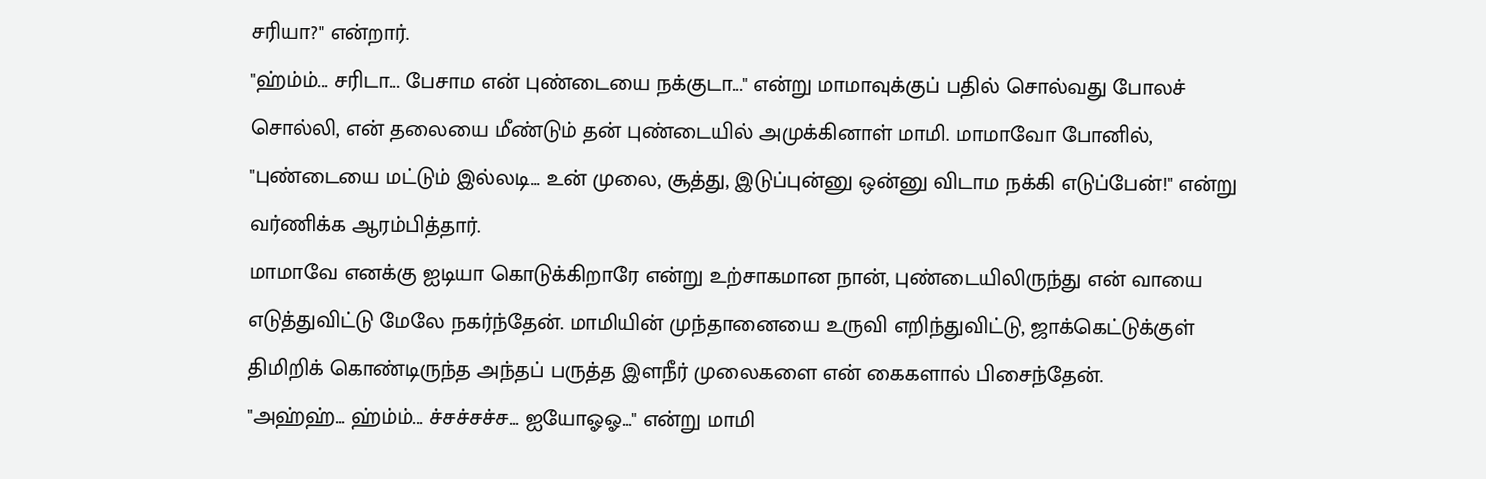சரியா?" என்றார்.
"ஹ்ம்ம்... சரிடா... பேசாம என் புண்டையை நக்குடா..." என்று மாமாவுக்குப் பதில் சொல்வது போலச் சொல்லி, என் தலையை மீண்டும் தன் புண்டையில் அமுக்கினாள் மாமி. மாமாவோ போனில், "புண்டையை மட்டும் இல்லடி... உன் முலை, சூத்து, இடுப்புன்னு ஒன்னு விடாம நக்கி எடுப்பேன்!" என்று வர்ணிக்க ஆரம்பித்தார்.
மாமாவே எனக்கு ஐடியா கொடுக்கிறாரே என்று உற்சாகமான நான், புண்டையிலிருந்து என் வாயை எடுத்துவிட்டு மேலே நகர்ந்தேன். மாமியின் முந்தானையை உருவி எறிந்துவிட்டு, ஜாக்கெட்டுக்குள் திமிறிக் கொண்டிருந்த அந்தப் பருத்த இளநீர் முலைகளை என் கைகளால் பிசைந்தேன்.
"அஹ்ஹ்... ஹ்ம்ம்... ச்சச்சச்ச... ஐயோஓஓ..." என்று மாமி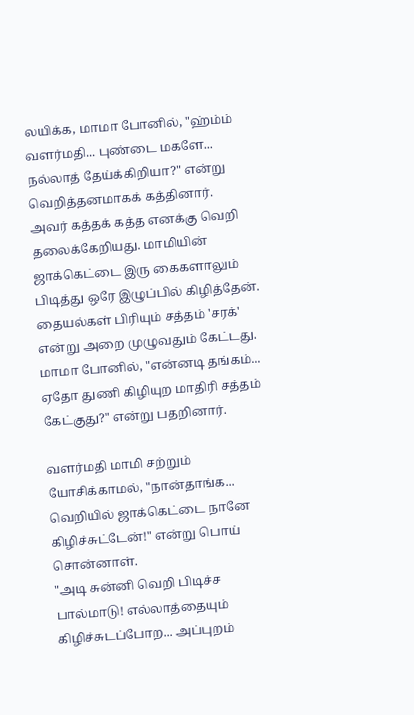லயிக்க, மாமா போனில், "ஹ்ம்ம் வளர்மதி... புண்டை மகளே... நல்லாத் தேய்க்கிறியா?" என்று வெறித்தனமாகக் கத்தினார்.
அவர் கத்தக் கத்த எனக்கு வெறி தலைக்கேறியது. மாமியின் ஜாக்கெட்டை இரு கைகளாலும் பிடித்து ஒரே இழுப்பில் கிழித்தேன். தையல்கள் பிரியும் சத்தம் 'சரக்' என்று அறை முழுவதும் கேட்டது.
மாமா போனில், "என்னடி தங்கம்... ஏதோ துணி கிழியுற மாதிரி சத்தம் கேட்குது?" என்று பதறினார்.

வளர்மதி மாமி சற்றும் யோசிக்காமல், "நான்தாங்க... வெறியில் ஜாக்கெட்டை நானே கிழிச்சுட்டேன்!" என்று பொய் சொன்னாள்.
"அடி சுன்னி வெறி பிடிச்ச பால்மாடு! எல்லாத்தையும் கிழிச்சுடப்போற... அப்புறம்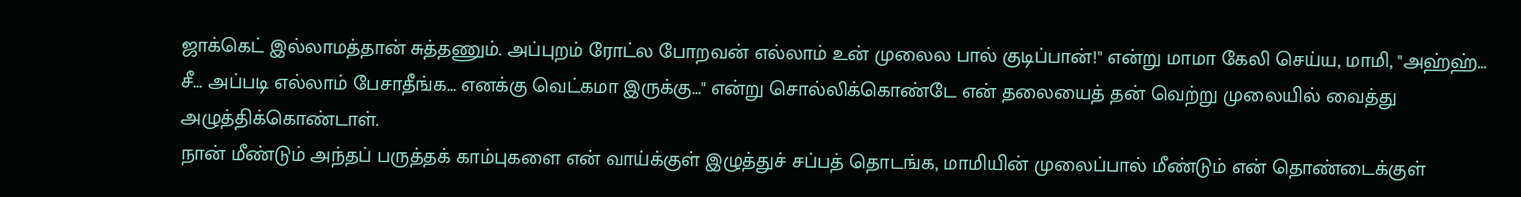ஜாக்கெட் இல்லாமத்தான் சுத்தணும். அப்புறம் ரோட்ல போறவன் எல்லாம் உன் முலைல பால் குடிப்பான்!" என்று மாமா கேலி செய்ய, மாமி, "அஹ்ஹ்... சீ... அப்படி எல்லாம் பேசாதீங்க... எனக்கு வெட்கமா இருக்கு..." என்று சொல்லிக்கொண்டே என் தலையைத் தன் வெற்று முலையில் வைத்து அழுத்திக்கொண்டாள்.
நான் மீண்டும் அந்தப் பருத்தக் காம்புகளை என் வாய்க்குள் இழுத்துச் சப்பத் தொடங்க, மாமியின் முலைப்பால் மீண்டும் என் தொண்டைக்குள்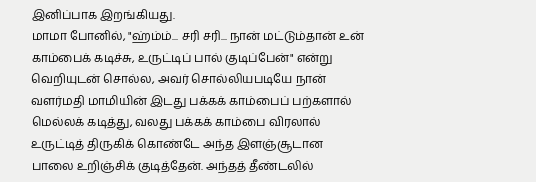இனிப்பாக இறங்கியது.
மாமா போனில், "ஹ்ம்ம்... சரி சரி... நான் மட்டும்தான் உன் காம்பைக் கடிச்சு, உருட்டிப் பால் குடிப்பேன்" என்று வெறியுடன் சொல்ல, அவர் சொல்லியபடியே நான் வளர்மதி மாமியின் இடது பக்கக் காம்பைப் பற்களால் மெல்லக் கடித்து, வலது பக்கக் காம்பை விரலால் உருட்டித் திருகிக் கொண்டே அந்த இளஞ்சூடான பாலை உறிஞ்சிக் குடித்தேன். அந்தத் தீண்டலில்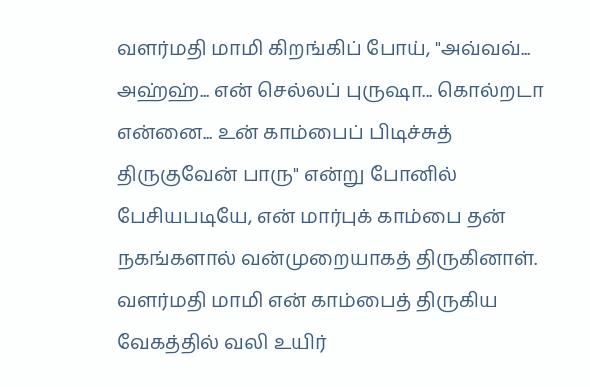வளர்மதி மாமி கிறங்கிப் போய், "அவ்வவ்... அஹ்ஹ்... என் செல்லப் புருஷா... கொல்றடா என்னை... உன் காம்பைப் பிடிச்சுத் திருகுவேன் பாரு" என்று போனில் பேசியபடியே, என் மார்புக் காம்பை தன் நகங்களால் வன்முறையாகத் திருகினாள்.
வளர்மதி மாமி என் காம்பைத் திருகிய வேகத்தில் வலி உயிர்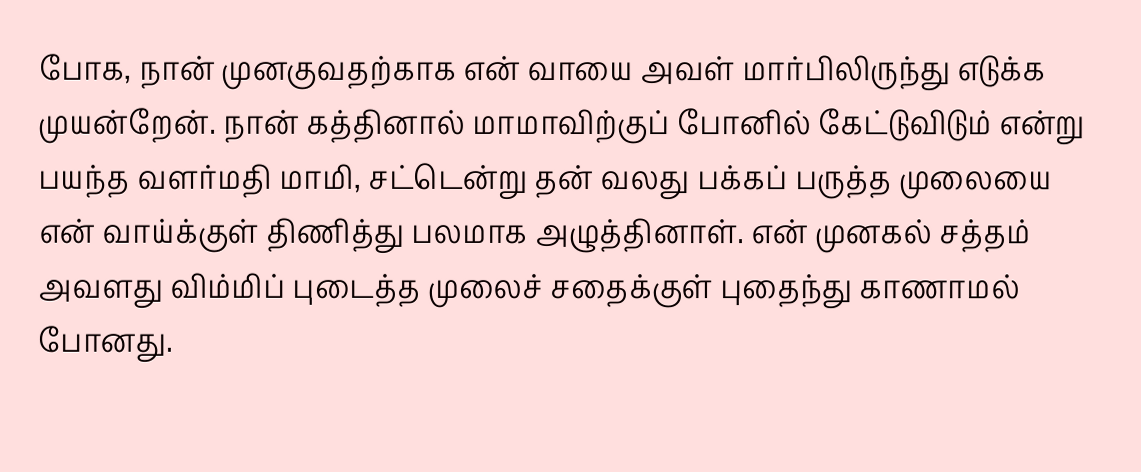போக, நான் முனகுவதற்காக என் வாயை அவள் மார்பிலிருந்து எடுக்க முயன்றேன். நான் கத்தினால் மாமாவிற்குப் போனில் கேட்டுவிடும் என்று பயந்த வளர்மதி மாமி, சட்டென்று தன் வலது பக்கப் பருத்த முலையை என் வாய்க்குள் திணித்து பலமாக அழுத்தினாள். என் முனகல் சத்தம் அவளது விம்மிப் புடைத்த முலைச் சதைக்குள் புதைந்து காணாமல் போனது.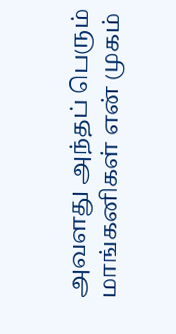அவளது அந்தப் பெரும் மாங்கனிகள் என் முகம்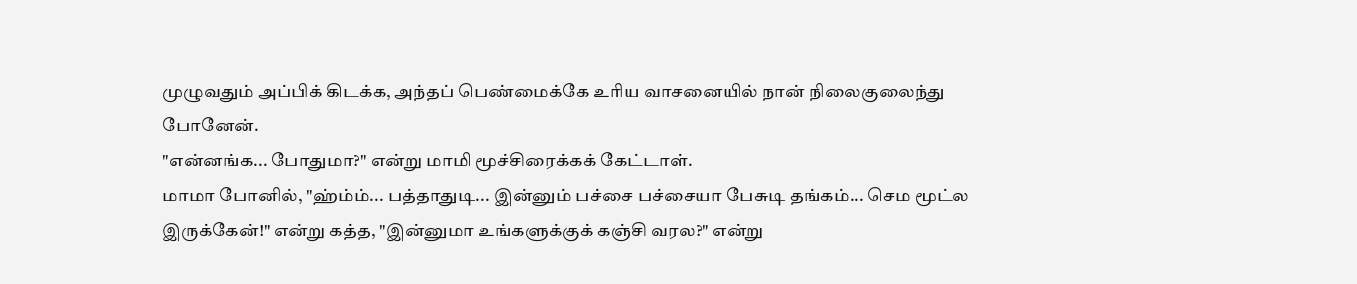முழுவதும் அப்பிக் கிடக்க, அந்தப் பெண்மைக்கே உரிய வாசனையில் நான் நிலைகுலைந்து போனேன்.
"என்னங்க... போதுமா?" என்று மாமி மூச்சிரைக்கக் கேட்டாள்.
மாமா போனில், "ஹ்ம்ம்... பத்தாதுடி... இன்னும் பச்சை பச்சையா பேசுடி தங்கம்... செம மூட்ல இருக்கேன்!" என்று கத்த, "இன்னுமா உங்களுக்குக் கஞ்சி வரல?" என்று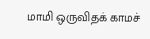மாமி ஒருவிதக் காமச்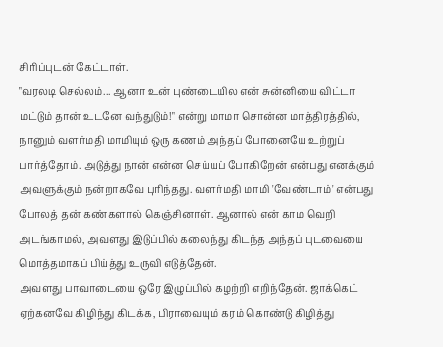சிரிப்புடன் கேட்டாள்.
"வரலடி செல்லம்... ஆனா உன் புண்டையில என் சுன்னியை விட்டா மட்டும் தான் உடனே வந்துடும்!" என்று மாமா சொன்ன மாத்திரத்தில், நானும் வளர்மதி மாமியும் ஒரு கணம் அந்தப் போனையே உற்றுப் பார்த்தோம். அடுத்து நான் என்ன செய்யப் போகிறேன் என்பது எனக்கும் அவளுக்கும் நன்றாகவே புரிந்தது. வளர்மதி மாமி 'வேண்டாம்' என்பது போலத் தன் கண்களால் கெஞ்சினாள். ஆனால் என் காம வெறி அடங்காமல், அவளது இடுப்பில் கலைந்து கிடந்த அந்தப் புடவையை மொத்தமாகப் பிய்த்து உருவி எடுத்தேன்.
அவளது பாவாடையை ஒரே இழுப்பில் கழற்றி எறிந்தேன். ஜாக்கெட் ஏற்கனவே கிழிந்து கிடக்க, பிராவையும் கரம் கொண்டு கிழித்து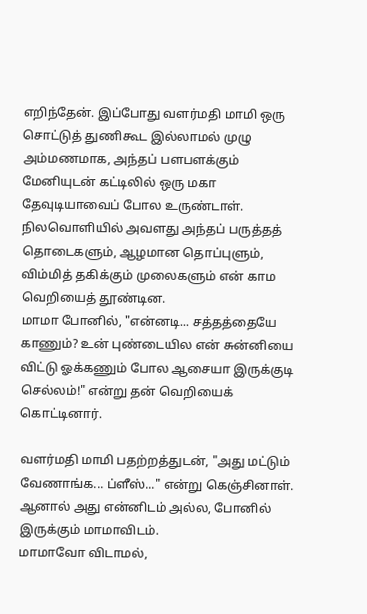எறிந்தேன். இப்போது வளர்மதி மாமி ஒரு சொட்டுத் துணிகூட இல்லாமல் முழு அம்மணமாக, அந்தப் பளபளக்கும் மேனியுடன் கட்டிலில் ஒரு மகா தேவுடியாவைப் போல உருண்டாள். நிலவொளியில் அவளது அந்தப் பருத்தத் தொடைகளும், ஆழமான தொப்புளும், விம்மித் தகிக்கும் முலைகளும் என் காம வெறியைத் தூண்டின.
மாமா போனில், "என்னடி... சத்தத்தையே காணும்? உன் புண்டையில என் சுன்னியை விட்டு ஓக்கணும் போல ஆசையா இருக்குடி செல்லம்!" என்று தன் வெறியைக் கொட்டினார்.

வளர்மதி மாமி பதற்றத்துடன், "அது மட்டும் வேணாங்க... ப்ளீஸ்..." என்று கெஞ்சினாள். ஆனால் அது என்னிடம் அல்ல, போனில் இருக்கும் மாமாவிடம்.
மாமாவோ விடாமல்,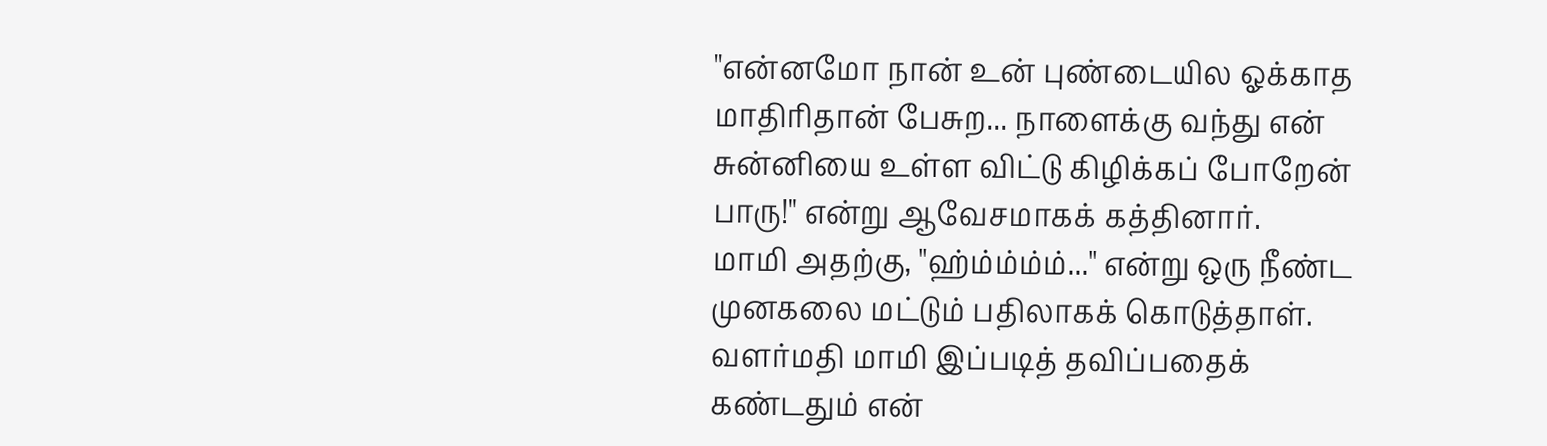"என்னமோ நான் உன் புண்டையில ஓக்காத மாதிரிதான் பேசுற... நாளைக்கு வந்து என் சுன்னியை உள்ள விட்டு கிழிக்கப் போறேன் பாரு!" என்று ஆவேசமாகக் கத்தினார்.
மாமி அதற்கு, "ஹ்ம்ம்ம்ம்..." என்று ஒரு நீண்ட முனகலை மட்டும் பதிலாகக் கொடுத்தாள்.
வளர்மதி மாமி இப்படித் தவிப்பதைக் கண்டதும் என்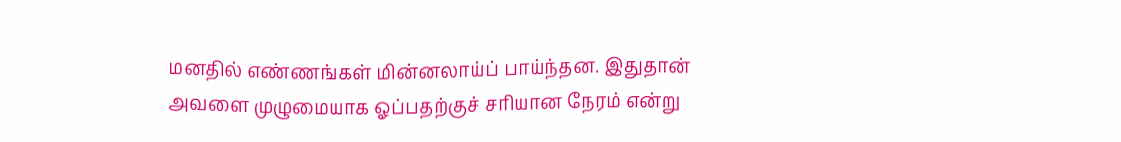மனதில் எண்ணங்கள் மின்னலாய்ப் பாய்ந்தன. இதுதான் அவளை முழுமையாக ஓப்பதற்குச் சரியான நேரம் என்று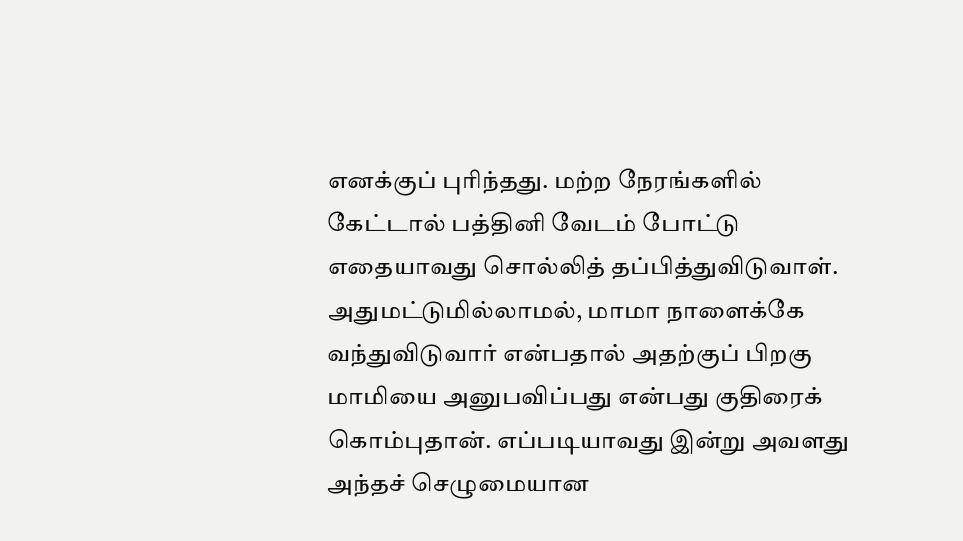எனக்குப் புரிந்தது. மற்ற நேரங்களில் கேட்டால் பத்தினி வேடம் போட்டு எதையாவது சொல்லித் தப்பித்துவிடுவாள். அதுமட்டுமில்லாமல், மாமா நாளைக்கே வந்துவிடுவார் என்பதால் அதற்குப் பிறகு மாமியை அனுபவிப்பது என்பது குதிரைக் கொம்புதான். எப்படியாவது இன்று அவளது அந்தச் செழுமையான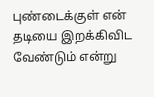புண்டைக்குள் என் தடியை இறக்கிவிட வேண்டும் என்று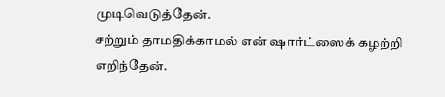முடிவெடுத்தேன்.
சற்றும் தாமதிக்காமல் என் ஷார்ட்ஸைக் கழற்றி எறிந்தேன்.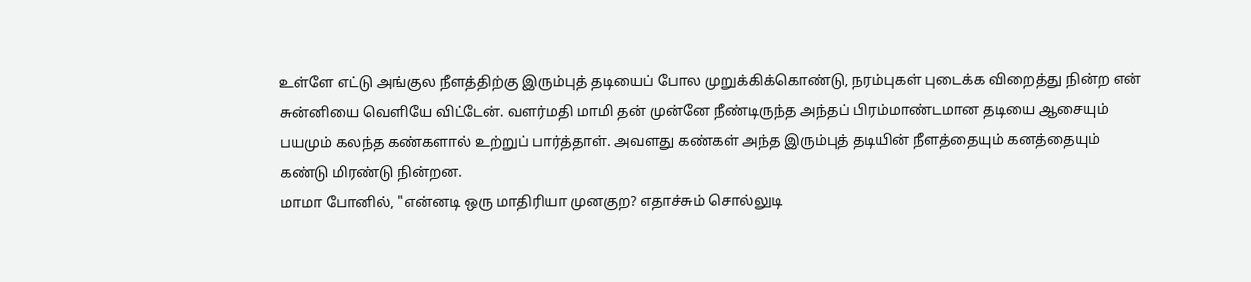உள்ளே எட்டு அங்குல நீளத்திற்கு இரும்புத் தடியைப் போல முறுக்கிக்கொண்டு, நரம்புகள் புடைக்க விறைத்து நின்ற என் சுன்னியை வெளியே விட்டேன். வளர்மதி மாமி தன் முன்னே நீண்டிருந்த அந்தப் பிரம்மாண்டமான தடியை ஆசையும் பயமும் கலந்த கண்களால் உற்றுப் பார்த்தாள். அவளது கண்கள் அந்த இரும்புத் தடியின் நீளத்தையும் கனத்தையும் கண்டு மிரண்டு நின்றன.
மாமா போனில், "என்னடி ஒரு மாதிரியா முனகுற? எதாச்சும் சொல்லுடி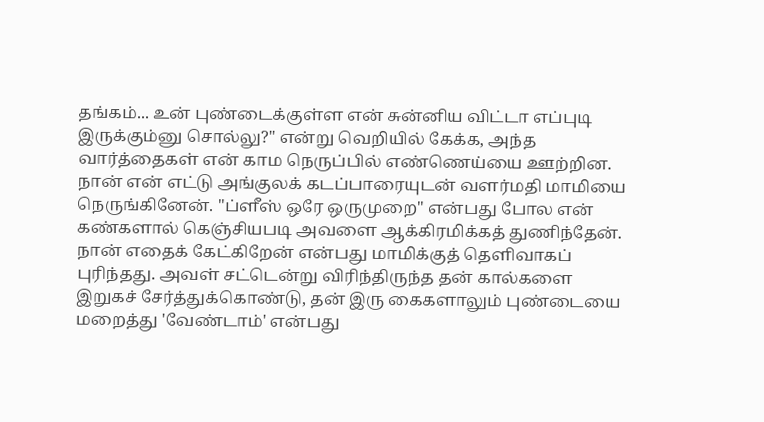தங்கம்... உன் புண்டைக்குள்ள என் சுன்னிய விட்டா எப்புடி இருக்கும்னு சொல்லு?" என்று வெறியில் கேக்க, அந்த வார்த்தைகள் என் காம நெருப்பில் எண்ணெய்யை ஊற்றின.
நான் என் எட்டு அங்குலக் கடப்பாரையுடன் வளர்மதி மாமியை நெருங்கினேன். "ப்ளீஸ் ஒரே ஒருமுறை" என்பது போல என் கண்களால் கெஞ்சியபடி அவளை ஆக்கிரமிக்கத் துணிந்தேன். நான் எதைக் கேட்கிறேன் என்பது மாமிக்குத் தெளிவாகப் புரிந்தது. அவள் சட்டென்று விரிந்திருந்த தன் கால்களை இறுகச் சேர்த்துக்கொண்டு, தன் இரு கைகளாலும் புண்டையை மறைத்து 'வேண்டாம்' என்பது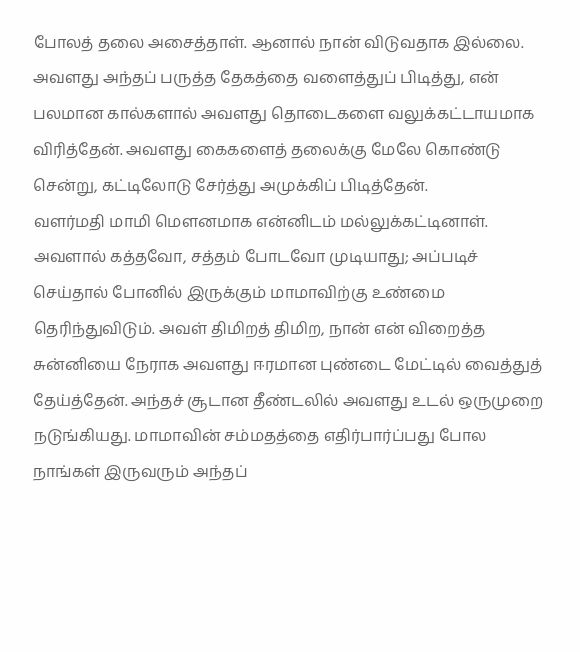போலத் தலை அசைத்தாள். ஆனால் நான் விடுவதாக இல்லை. அவளது அந்தப் பருத்த தேகத்தை வளைத்துப் பிடித்து, என் பலமான கால்களால் அவளது தொடைகளை வலுக்கட்டாயமாக விரித்தேன். அவளது கைகளைத் தலைக்கு மேலே கொண்டு சென்று, கட்டிலோடு சேர்த்து அமுக்கிப் பிடித்தேன்.
வளர்மதி மாமி மௌனமாக என்னிடம் மல்லுக்கட்டினாள். அவளால் கத்தவோ, சத்தம் போடவோ முடியாது; அப்படிச் செய்தால் போனில் இருக்கும் மாமாவிற்கு உண்மை தெரிந்துவிடும். அவள் திமிறத் திமிற, நான் என் விறைத்த சுன்னியை நேராக அவளது ஈரமான புண்டை மேட்டில் வைத்துத் தேய்த்தேன். அந்தச் சூடான தீண்டலில் அவளது உடல் ஒருமுறை நடுங்கியது. மாமாவின் சம்மதத்தை எதிர்பார்ப்பது போல நாங்கள் இருவரும் அந்தப்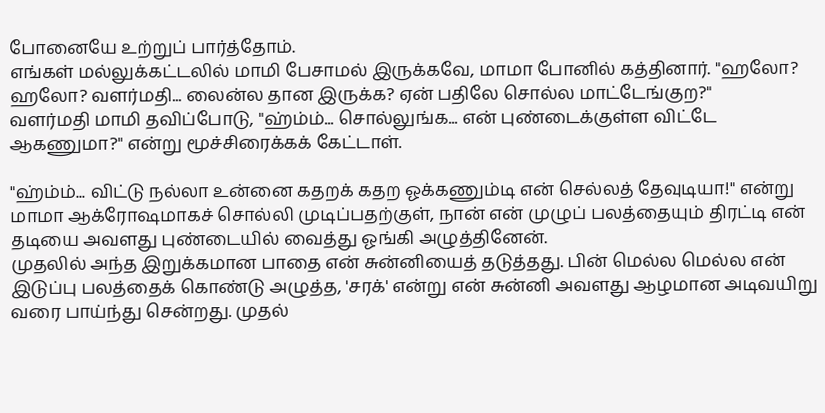போனையே உற்றுப் பார்த்தோம்.
எங்கள் மல்லுக்கட்டலில் மாமி பேசாமல் இருக்கவே, மாமா போனில் கத்தினார். "ஹலோ? ஹலோ? வளர்மதி... லைன்ல தான இருக்க? ஏன் பதிலே சொல்ல மாட்டேங்குற?"
வளர்மதி மாமி தவிப்போடு, "ஹ்ம்ம்... சொல்லுங்க... என் புண்டைக்குள்ள விட்டே ஆகணுமா?" என்று மூச்சிரைக்கக் கேட்டாள்.

"ஹ்ம்ம்... விட்டு நல்லா உன்னை கதறக் கதற ஓக்கணும்டி என் செல்லத் தேவுடியா!" என்று மாமா ஆக்ரோஷமாகச் சொல்லி முடிப்பதற்குள், நான் என் முழுப் பலத்தையும் திரட்டி என் தடியை அவளது புண்டையில் வைத்து ஓங்கி அழுத்தினேன்.
முதலில் அந்த இறுக்கமான பாதை என் சுன்னியைத் தடுத்தது. பின் மெல்ல மெல்ல என் இடுப்பு பலத்தைக் கொண்டு அழுத்த, 'சரக்' என்று என் சுன்னி அவளது ஆழமான அடிவயிறு வரை பாய்ந்து சென்றது. முதல்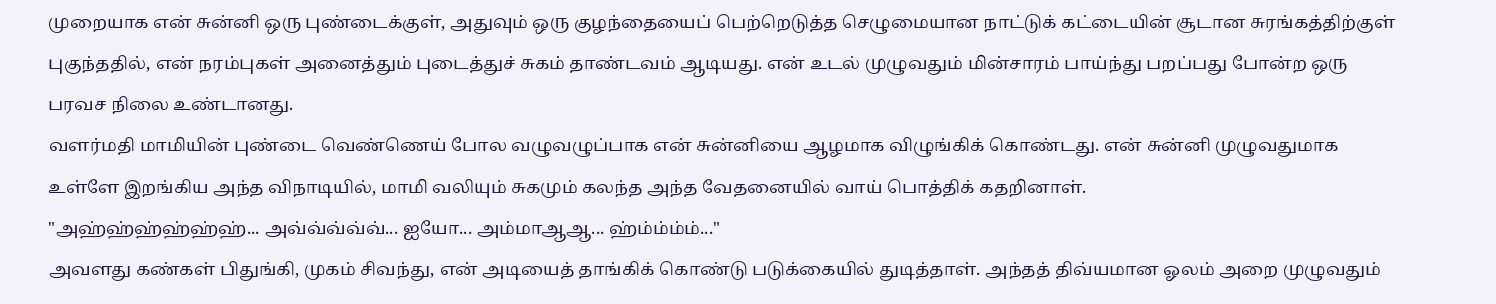முறையாக என் சுன்னி ஒரு புண்டைக்குள், அதுவும் ஒரு குழந்தையைப் பெற்றெடுத்த செழுமையான நாட்டுக் கட்டையின் சூடான சுரங்கத்திற்குள் புகுந்ததில், என் நரம்புகள் அனைத்தும் புடைத்துச் சுகம் தாண்டவம் ஆடியது. என் உடல் முழுவதும் மின்சாரம் பாய்ந்து பறப்பது போன்ற ஒரு பரவச நிலை உண்டானது.
வளர்மதி மாமியின் புண்டை வெண்ணெய் போல வழுவழுப்பாக என் சுன்னியை ஆழமாக விழுங்கிக் கொண்டது. என் சுன்னி முழுவதுமாக உள்ளே இறங்கிய அந்த விநாடியில், மாமி வலியும் சுகமும் கலந்த அந்த வேதனையில் வாய் பொத்திக் கதறினாள்.
"அஹ்ஹ்ஹ்ஹ்ஹ்ஹ்... அவ்வ்வ்வ்வ்... ஐயோ... அம்மாஆஆ... ஹ்ம்ம்ம்ம்..."
அவளது கண்கள் பிதுங்கி, முகம் சிவந்து, என் அடியைத் தாங்கிக் கொண்டு படுக்கையில் துடித்தாள். அந்தத் திவ்யமான ஓலம் அறை முழுவதும்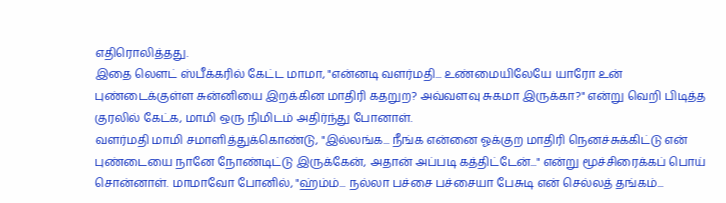எதிரொலித்தது.
இதை லௌட் ஸ்பீக்கரில் கேட்ட மாமா, "என்னடி வளர்மதி... உண்மையிலேயே யாரோ உன் புண்டைக்குள்ள சுன்னியை இறக்கின மாதிரி கதறுற? அவ்வளவு சுகமா இருக்கா?" என்று வெறி பிடித்த குரலில் கேட்க, மாமி ஒரு நிமிடம் அதிர்ந்து போனாள்.
வளர்மதி மாமி சமாளித்துக்கொண்டு, "இல்லங்க... நீங்க என்னை ஓக்குற மாதிரி நெனச்சுக்கிட்டு என் புண்டையை நானே நோண்டிட்டு இருக்கேன், அதான் அப்படி கத்திட்டேன்..." என்று மூச்சிரைக்கப் பொய் சொன்னாள். மாமாவோ போனில், "ஹ்ம்ம்... நல்லா பச்சை பச்சையா பேசுடி என் செல்லத் தங்கம்...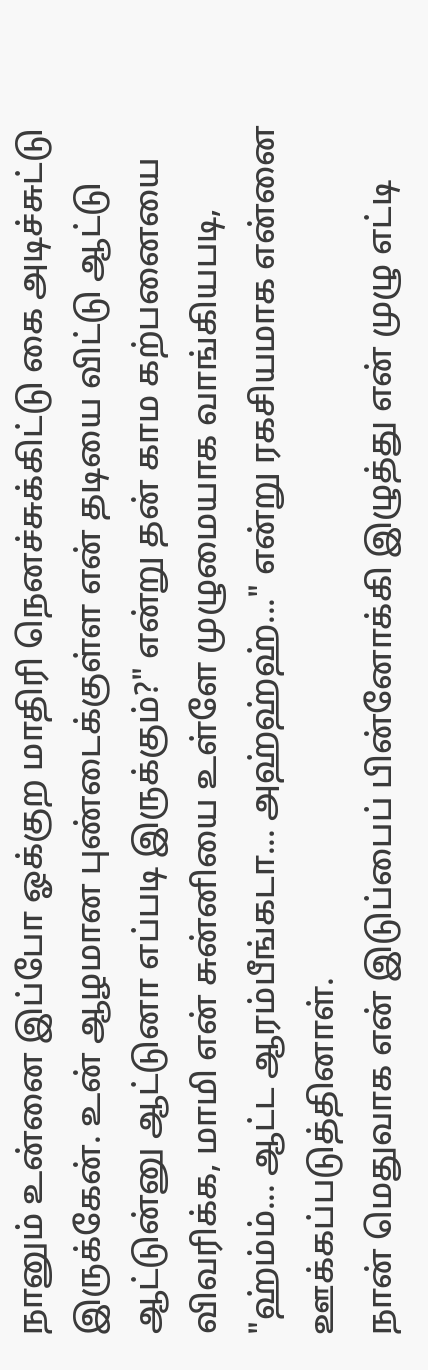நானும் உன்னை இப்போ ஓக்குற மாதிரி நெனச்சுக்கிட்டு கை அடிச்சுட்டு இருக்கேன். உன் ஆழமான புண்டைக்குள்ள என் தடியை விட்டு ஆட்டு ஆட்டுன்னு ஆட்டுனா எப்படி இருக்கும்?" என்று தன் காம கற்பனையை விவரிக்க, மாமி என் சுன்னியை உள்ளே முழுமையாக வாங்கியபடி, "ஹ்ம்ம்... ஆட்ட ஆரம்பீங்கடா... அஹ்ஹ்ஹ்..." என்று ரகசியமாக என்னை ஊக்கப்படுத்தினாள்.
நான் மெதுவாக என் இடுப்பைப் பின்னோக்கி இழுத்து என் முழு எட்டி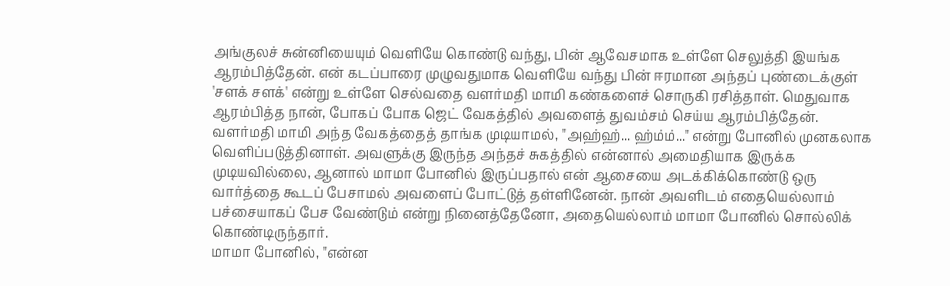அங்குலச் சுன்னியையும் வெளியே கொண்டு வந்து, பின் ஆவேசமாக உள்ளே செலுத்தி இயங்க ஆரம்பித்தேன். என் கடப்பாரை முழுவதுமாக வெளியே வந்து பின் ஈரமான அந்தப் புண்டைக்குள் 'சளக் சளக்' என்று உள்ளே செல்வதை வளர்மதி மாமி கண்களைச் சொருகி ரசித்தாள். மெதுவாக ஆரம்பித்த நான், போகப் போக ஜெட் வேகத்தில் அவளைத் துவம்சம் செய்ய ஆரம்பித்தேன். வளர்மதி மாமி அந்த வேகத்தைத் தாங்க முடியாமல், "அஹ்ஹ்... ஹ்ம்ம்..." என்று போனில் முனகலாக வெளிப்படுத்தினாள். அவளுக்கு இருந்த அந்தச் சுகத்தில் என்னால் அமைதியாக இருக்க முடியவில்லை, ஆனால் மாமா போனில் இருப்பதால் என் ஆசையை அடக்கிக்கொண்டு ஒரு வார்த்தை கூடப் பேசாமல் அவளைப் போட்டுத் தள்ளினேன். நான் அவளிடம் எதையெல்லாம் பச்சையாகப் பேச வேண்டும் என்று நினைத்தேனோ, அதையெல்லாம் மாமா போனில் சொல்லிக் கொண்டிருந்தார்.
மாமா போனில், "என்ன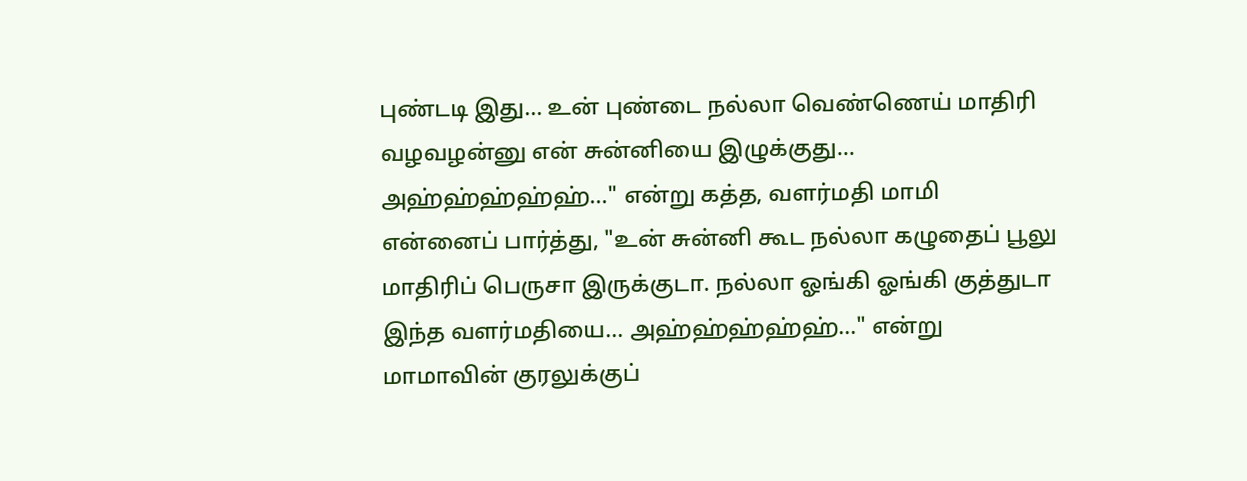புண்டடி இது... உன் புண்டை நல்லா வெண்ணெய் மாதிரி வழவழன்னு என் சுன்னியை இழுக்குது... அஹ்ஹ்ஹ்ஹ்ஹ்..." என்று கத்த, வளர்மதி மாமி என்னைப் பார்த்து, "உன் சுன்னி கூட நல்லா கழுதைப் பூலு மாதிரிப் பெருசா இருக்குடா. நல்லா ஓங்கி ஓங்கி குத்துடா இந்த வளர்மதியை... அஹ்ஹ்ஹ்ஹ்ஹ்..." என்று மாமாவின் குரலுக்குப்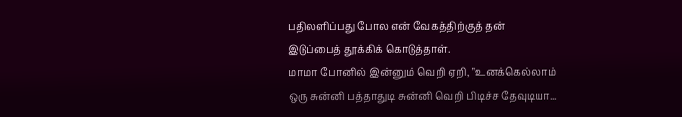பதிலளிப்பது போல என் வேகத்திற்குத் தன் இடுப்பைத் தூக்கிக் கொடுத்தாள்.
மாமா போனில் இன்னும் வெறி ஏறி, "உனக்கெல்லாம் ஒரு சுன்னி பத்தாதுடி சுன்னி வெறி பிடிச்ச தேவுடியா...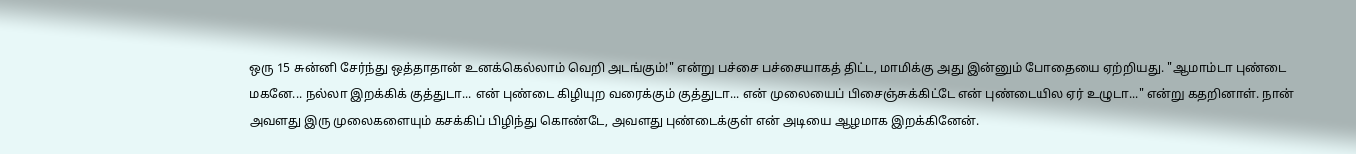ஒரு 15 சுன்னி சேர்ந்து ஒத்தாதான் உனக்கெல்லாம் வெறி அடங்கும்!" என்று பச்சை பச்சையாகத் திட்ட, மாமிக்கு அது இன்னும் போதையை ஏற்றியது. "ஆமாம்டா புண்டை மகனே... நல்லா இறக்கிக் குத்துடா... என் புண்டை கிழியுற வரைக்கும் குத்துடா... என் முலையைப் பிசைஞ்சுக்கிட்டே என் புண்டையில ஏர் உழுடா..." என்று கதறினாள். நான் அவளது இரு முலைகளையும் கசக்கிப் பிழிந்து கொண்டே, அவளது புண்டைக்குள் என் அடியை ஆழமாக இறக்கினேன்.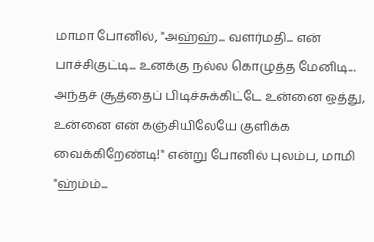மாமா போனில், "அஹ்ஹ்... வளர்மதி... என் பாச்சிகுட்டி... உனக்கு நல்ல கொழுத்த மேனிடி... அந்தச் சூத்தைப் பிடிச்சுக்கிட்டே உன்னை ஒத்து, உன்னை என் கஞ்சியிலேயே குளிக்க வைக்கிறேண்டி!" என்று போனில் புலம்ப, மாமி "ஹ்ம்ம்...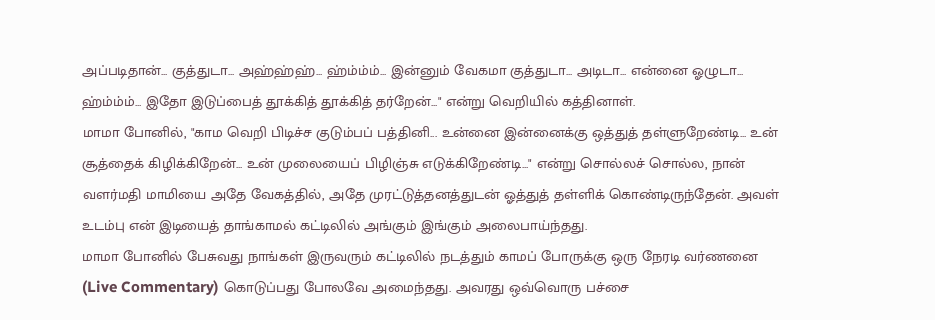அப்படிதான்... குத்துடா... அஹ்ஹ்ஹ்... ஹ்ம்ம்ம்... இன்னும் வேகமா குத்துடா... அடிடா... என்னை ஓழுடா... ஹ்ம்ம்ம்... இதோ இடுப்பைத் தூக்கித் தூக்கித் தர்றேன்..." என்று வெறியில் கத்தினாள்.
மாமா போனில், "காம வெறி பிடிச்ச குடும்பப் பத்தினி... உன்னை இன்னைக்கு ஒத்துத் தள்ளுறேண்டி... உன் சூத்தைக் கிழிக்கிறேன்... உன் முலையைப் பிழிஞ்சு எடுக்கிறேண்டி..." என்று சொல்லச் சொல்ல, நான் வளர்மதி மாமியை அதே வேகத்தில், அதே முரட்டுத்தனத்துடன் ஓத்துத் தள்ளிக் கொண்டிருந்தேன். அவள் உடம்பு என் இடியைத் தாங்காமல் கட்டிலில் அங்கும் இங்கும் அலைபாய்ந்தது.
மாமா போனில் பேசுவது நாங்கள் இருவரும் கட்டிலில் நடத்தும் காமப் போருக்கு ஒரு நேரடி வர்ணனை (Live Commentary) கொடுப்பது போலவே அமைந்தது. அவரது ஒவ்வொரு பச்சை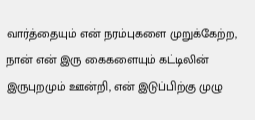வார்த்தையும் என் நரம்புகளை முறுக்கேற்ற, நான் என் இரு கைகளையும் கட்டிலின் இருபுறமும் ஊன்றி, என் இடுப்பிற்கு முழு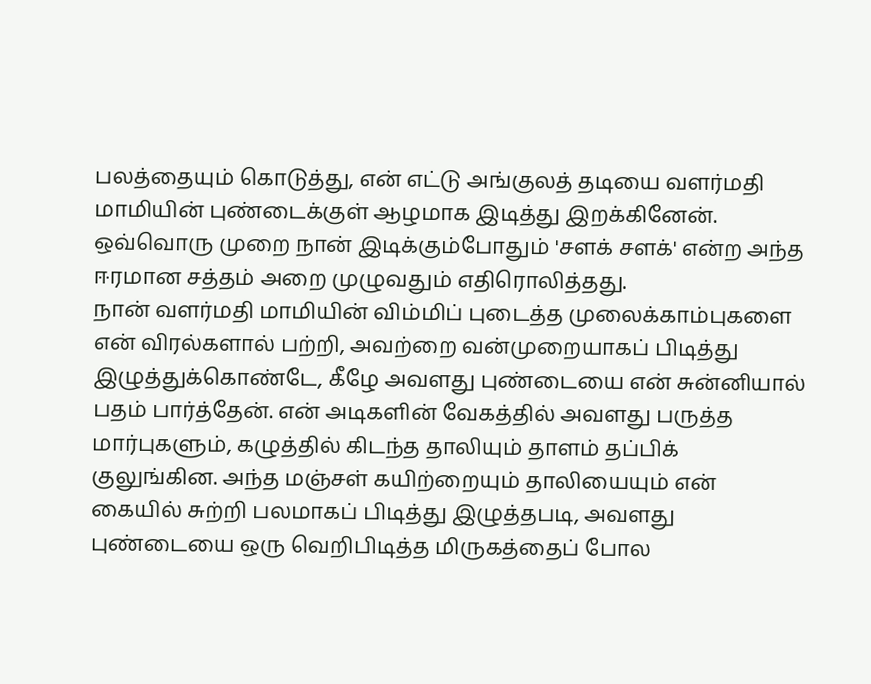பலத்தையும் கொடுத்து, என் எட்டு அங்குலத் தடியை வளர்மதி மாமியின் புண்டைக்குள் ஆழமாக இடித்து இறக்கினேன். ஒவ்வொரு முறை நான் இடிக்கும்போதும் 'சளக் சளக்' என்ற அந்த ஈரமான சத்தம் அறை முழுவதும் எதிரொலித்தது.
நான் வளர்மதி மாமியின் விம்மிப் புடைத்த முலைக்காம்புகளை என் விரல்களால் பற்றி, அவற்றை வன்முறையாகப் பிடித்து இழுத்துக்கொண்டே, கீழே அவளது புண்டையை என் சுன்னியால் பதம் பார்த்தேன். என் அடிகளின் வேகத்தில் அவளது பருத்த மார்புகளும், கழுத்தில் கிடந்த தாலியும் தாளம் தப்பிக் குலுங்கின. அந்த மஞ்சள் கயிற்றையும் தாலியையும் என் கையில் சுற்றி பலமாகப் பிடித்து இழுத்தபடி, அவளது புண்டையை ஒரு வெறிபிடித்த மிருகத்தைப் போல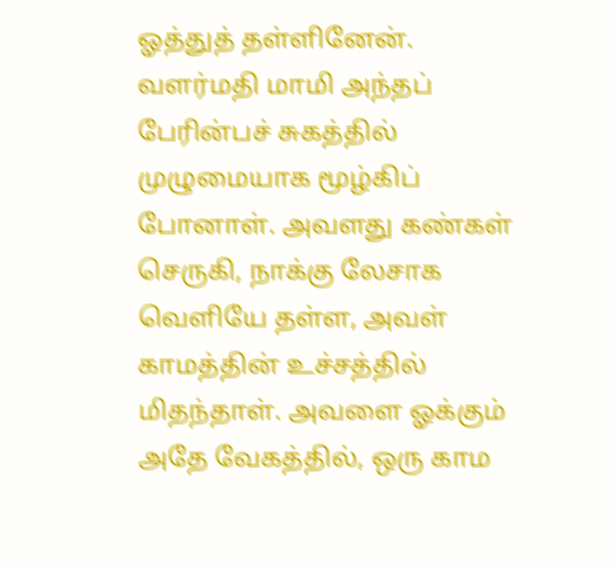ஓத்துத் தள்ளினேன்.
வளர்மதி மாமி அந்தப் பேரின்பச் சுகத்தில் முழுமையாக மூழ்கிப் போனாள். அவளது கண்கள் செருகி, நாக்கு லேசாக வெளியே தள்ள, அவள் காமத்தின் உச்சத்தில் மிதந்தாள். அவளை ஓக்கும் அதே வேகத்தில், ஒரு காம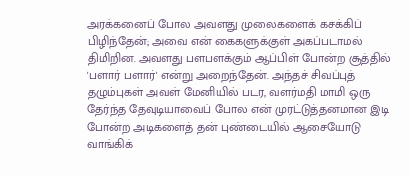அரக்கனைப் போல அவளது முலைகளைக் கசக்கிப் பிழிந்தேன்; அவை என் கைகளுக்குள் அகப்படாமல் திமிறின. அவளது பளபளக்கும் ஆப்பிள் போன்ற சூத்தில் 'பளார் பளார்' என்று அறைந்தேன். அந்தச் சிவப்புத் தழும்புகள் அவள் மேனியில் படர, வளர்மதி மாமி ஒரு தேர்ந்த தேவுடியாவைப் போல என் முரட்டுத்தனமான இடி போன்ற அடிகளைத் தன் புண்டையில் ஆசையோடு வாங்கிக்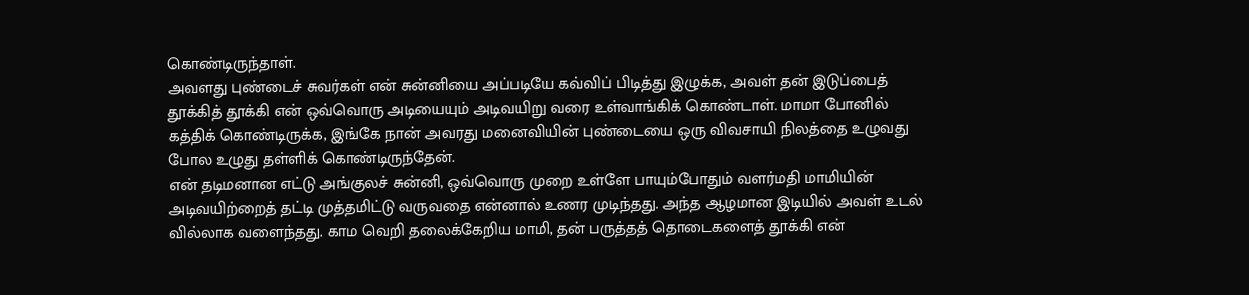கொண்டிருந்தாள்.
அவளது புண்டைச் சுவர்கள் என் சுன்னியை அப்படியே கவ்விப் பிடித்து இழுக்க, அவள் தன் இடுப்பைத் தூக்கித் தூக்கி என் ஒவ்வொரு அடியையும் அடிவயிறு வரை உள்வாங்கிக் கொண்டாள். மாமா போனில் கத்திக் கொண்டிருக்க, இங்கே நான் அவரது மனைவியின் புண்டையை ஒரு விவசாயி நிலத்தை உழுவது போல உழுது தள்ளிக் கொண்டிருந்தேன்.
என் தடிமனான எட்டு அங்குலச் சுன்னி, ஒவ்வொரு முறை உள்ளே பாயும்போதும் வளர்மதி மாமியின் அடிவயிற்றைத் தட்டி முத்தமிட்டு வருவதை என்னால் உணர முடிந்தது. அந்த ஆழமான இடியில் அவள் உடல் வில்லாக வளைந்தது. காம வெறி தலைக்கேறிய மாமி, தன் பருத்தத் தொடைகளைத் தூக்கி என்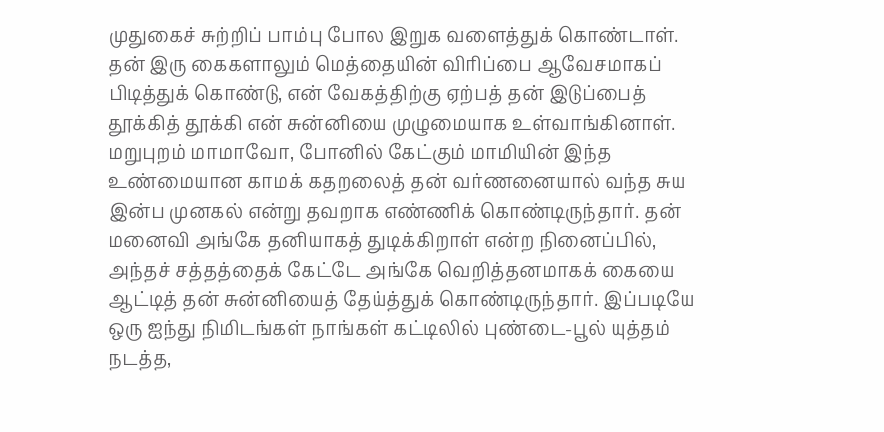முதுகைச் சுற்றிப் பாம்பு போல இறுக வளைத்துக் கொண்டாள். தன் இரு கைகளாலும் மெத்தையின் விரிப்பை ஆவேசமாகப் பிடித்துக் கொண்டு, என் வேகத்திற்கு ஏற்பத் தன் இடுப்பைத் தூக்கித் தூக்கி என் சுன்னியை முழுமையாக உள்வாங்கினாள்.
மறுபுறம் மாமாவோ, போனில் கேட்கும் மாமியின் இந்த உண்மையான காமக் கதறலைத் தன் வர்ணனையால் வந்த சுய இன்ப முனகல் என்று தவறாக எண்ணிக் கொண்டிருந்தார். தன் மனைவி அங்கே தனியாகத் துடிக்கிறாள் என்ற நினைப்பில், அந்தச் சத்தத்தைக் கேட்டே அங்கே வெறித்தனமாகக் கையை ஆட்டித் தன் சுன்னியைத் தேய்த்துக் கொண்டிருந்தார். இப்படியே ஒரு ஐந்து நிமிடங்கள் நாங்கள் கட்டிலில் புண்டை-பூல் யுத்தம் நடத்த,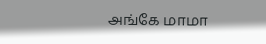அங்கே மாமா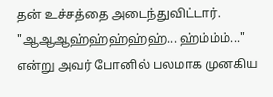தன் உச்சத்தை அடைந்துவிட்டார். "ஆஆஆஹ்ஹ்ஹ்ஹ்ஹ்... ஹ்ம்ம்ம்..." என்று அவர் போனில் பலமாக முனகிய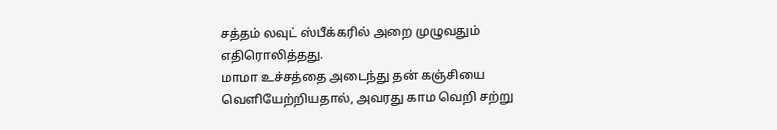சத்தம் லவுட் ஸ்பீக்கரில் அறை முழுவதும் எதிரொலித்தது.
மாமா உச்சத்தை அடைந்து தன் கஞ்சியை வெளியேற்றியதால், அவரது காம வெறி சற்று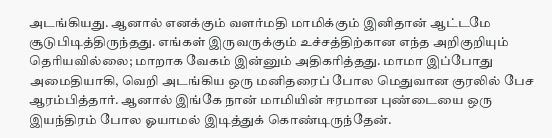அடங்கியது. ஆனால் எனக்கும் வளர்மதி மாமிக்கும் இனிதான் ஆட்டமே சூடுபிடித்திருந்தது. எங்கள் இருவருக்கும் உச்சத்திற்கான எந்த அறிகுறியும் தெரியவில்லை; மாறாக வேகம் இன்னும் அதிகரித்தது. மாமா இப்போது அமைதியாகி, வெறி அடங்கிய ஒரு மனிதரைப் போல மெதுவான குரலில் பேச ஆரம்பித்தார். ஆனால் இங்கே நான் மாமியின் ஈரமான புண்டையை ஒரு இயந்திரம் போல ஓயாமல் இடித்துக் கொண்டிருந்தேன்.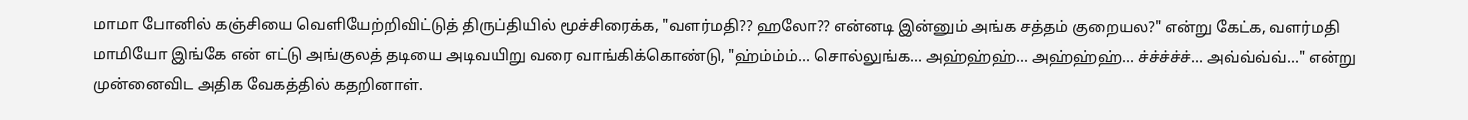மாமா போனில் கஞ்சியை வெளியேற்றிவிட்டுத் திருப்தியில் மூச்சிரைக்க, "வளர்மதி?? ஹலோ?? என்னடி இன்னும் அங்க சத்தம் குறையல?" என்று கேட்க, வளர்மதி மாமியோ இங்கே என் எட்டு அங்குலத் தடியை அடிவயிறு வரை வாங்கிக்கொண்டு, "ஹ்ம்ம்ம்... சொல்லுங்க... அஹ்ஹ்ஹ்... அஹ்ஹ்ஹ்... ச்ச்ச்ச்ச்... அவ்வ்வ்வ்..." என்று முன்னைவிட அதிக வேகத்தில் கதறினாள்.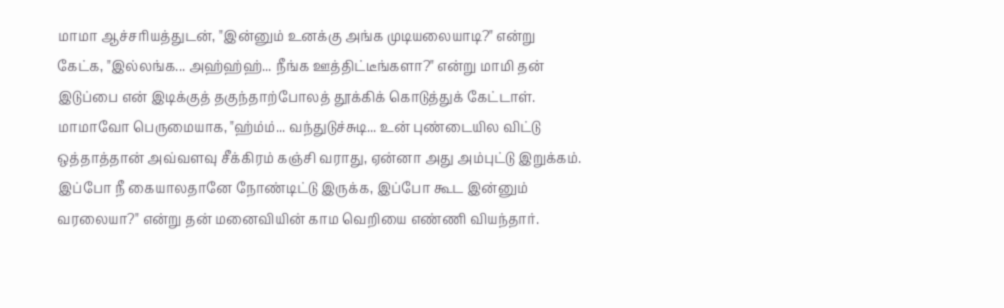மாமா ஆச்சரியத்துடன், "இன்னும் உனக்கு அங்க முடியலையாடி?" என்று கேட்க, "இல்லங்க... அஹ்ஹ்ஹ்... நீங்க ஊத்திட்டீங்களா?" என்று மாமி தன் இடுப்பை என் இடிக்குத் தகுந்தாற்போலத் தூக்கிக் கொடுத்துக் கேட்டாள். மாமாவோ பெருமையாக, "ஹ்ம்ம்... வந்துடுச்சுடி... உன் புண்டையில விட்டு ஒத்தாத்தான் அவ்வளவு சீக்கிரம் கஞ்சி வராது, ஏன்னா அது அம்புட்டு இறுக்கம். இப்போ நீ கையாலதானே நோண்டிட்டு இருக்க, இப்போ கூட இன்னும் வரலையா?" என்று தன் மனைவியின் காம வெறியை எண்ணி வியந்தார்.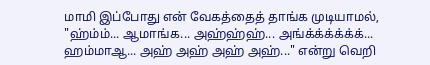மாமி இப்போது என் வேகத்தைத் தாங்க முடியாமல், "ஹ்ம்ம்... ஆமாங்க... அஹ்ஹ்ஹ்... அங்க்க்க்க்க்க்... ஹம்மாஆ... அஹ் அஹ் அஹ் அஹ்..." என்று வெறி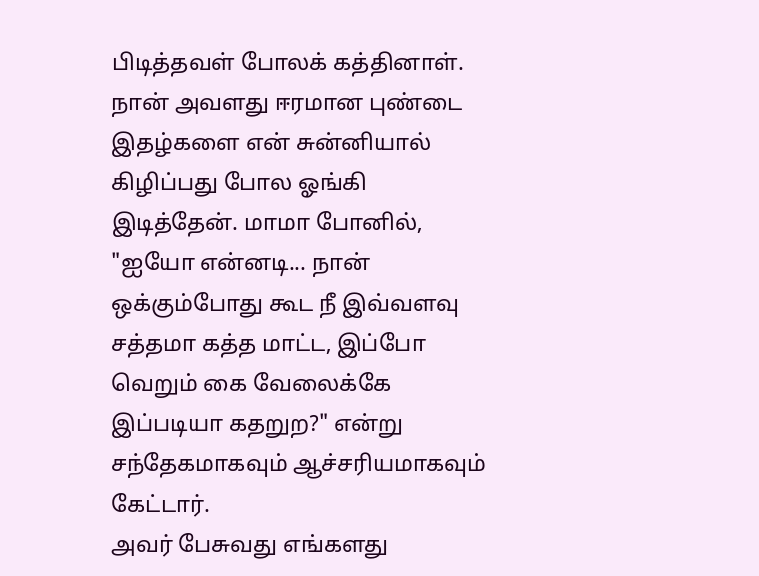பிடித்தவள் போலக் கத்தினாள். நான் அவளது ஈரமான புண்டை இதழ்களை என் சுன்னியால் கிழிப்பது போல ஓங்கி இடித்தேன். மாமா போனில், "ஐயோ என்னடி... நான் ஒக்கும்போது கூட நீ இவ்வளவு சத்தமா கத்த மாட்ட, இப்போ வெறும் கை வேலைக்கே இப்படியா கதறுற?" என்று சந்தேகமாகவும் ஆச்சரியமாகவும் கேட்டார்.
அவர் பேசுவது எங்களது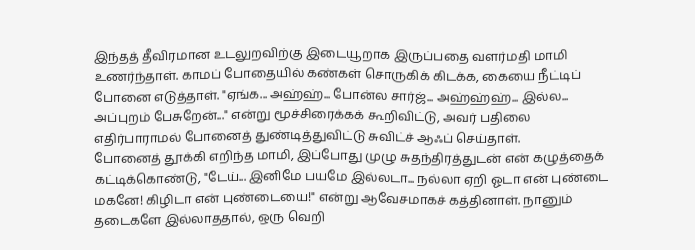இந்தத் தீவிரமான உடலுறவிற்கு இடையூறாக இருப்பதை வளர்மதி மாமி உணர்ந்தாள். காமப் போதையில் கண்கள் சொருகிக் கிடக்க, கையை நீட்டிப் போனை எடுத்தாள். "ஏங்க... அஹ்ஹ்... போன்ல சார்ஜ்... அஹ்ஹ்ஹ்... இல்ல... அப்புறம் பேசுறேன்..." என்று மூச்சிரைக்கக் கூறிவிட்டு, அவர் பதிலை எதிர்பாராமல் போனைத் துண்டித்துவிட்டு சுவிட்ச் ஆஃப் செய்தாள்.
போனைத் தூக்கி எறிந்த மாமி, இப்போது முழு சுதந்திரத்துடன் என் கழுத்தைக் கட்டிக்கொண்டு, "டேய்... இனிமே பயமே இல்லடா... நல்லா ஏறி ஓடா என் புண்டை மகனே! கிழிடா என் புண்டையை!" என்று ஆவேசமாகச் கத்தினாள். நானும் தடைகளே இல்லாததால், ஒரு வெறி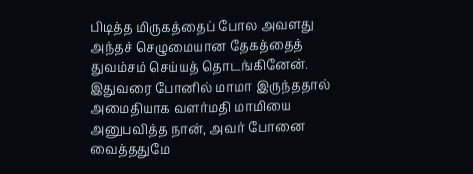பிடித்த மிருகத்தைப் போல அவளது அந்தச் செழுமையான தேகத்தைத் துவம்சம் செய்யத் தொடங்கினேன்.
இதுவரை போனில் மாமா இருந்ததால் அமைதியாக வளர்மதி மாமியை அனுபவித்த நான், அவர் போனை வைத்ததுமே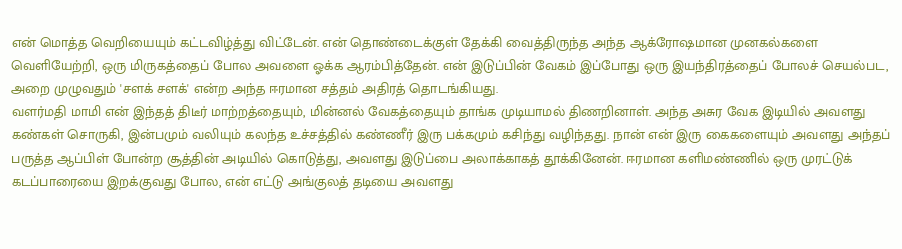என் மொத்த வெறியையும் கட்டவிழ்த்து விட்டேன். என் தொண்டைக்குள் தேக்கி வைத்திருந்த அந்த ஆக்ரோஷமான முனகல்களை வெளியேற்றி, ஒரு மிருகத்தைப் போல அவளை ஓக்க ஆரம்பித்தேன். என் இடுப்பின் வேகம் இப்போது ஒரு இயந்திரத்தைப் போலச் செயல்பட, அறை முழுவதும் 'சளக் சளக்' என்ற அந்த ஈரமான சத்தம் அதிரத் தொடங்கியது.
வளர்மதி மாமி என் இந்தத் திடீர் மாற்றத்தையும், மின்னல் வேகத்தையும் தாங்க முடியாமல் திணறினாள். அந்த அசுர வேக இடியில் அவளது கண்கள் சொருகி, இன்பமும் வலியும் கலந்த உச்சத்தில் கண்ணீர் இரு பக்கமும் கசிந்து வழிந்தது. நான் என் இரு கைகளையும் அவளது அந்தப் பருத்த ஆப்பிள் போன்ற சூத்தின் அடியில் கொடுத்து, அவளது இடுப்பை அலாக்காகத் தூக்கினேன். ஈரமான களிமண்ணில் ஒரு முரட்டுக் கடப்பாரையை இறக்குவது போல, என் எட்டு அங்குலத் தடியை அவளது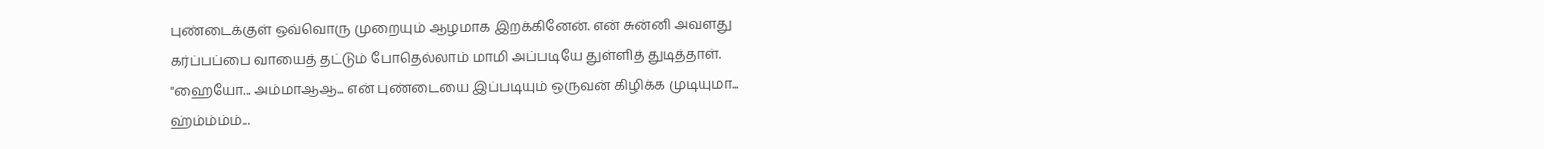புண்டைக்குள் ஒவ்வொரு முறையும் ஆழமாக இறக்கினேன். என் சுன்னி அவளது கர்ப்பப்பை வாயைத் தட்டும் போதெல்லாம் மாமி அப்படியே துள்ளித் துடித்தாள்.
"ஹையோ... அம்மாஆஆ... என் புண்டையை இப்படியும் ஒருவன் கிழிக்க முடியுமா... ஹ்ம்ம்ம்ம்...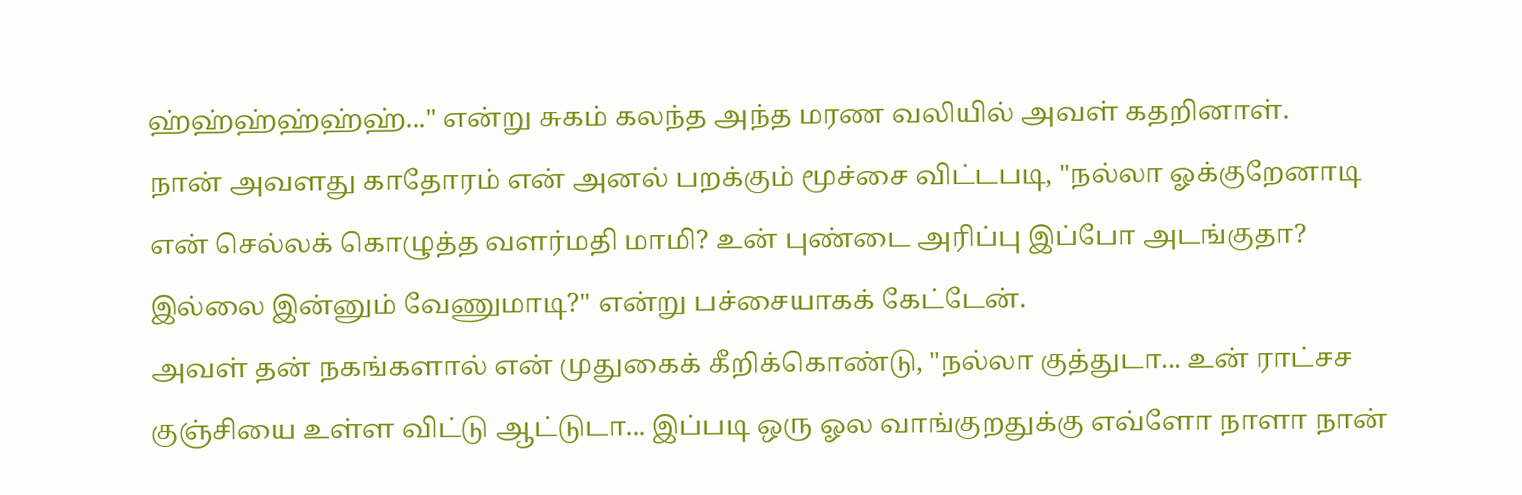ஹ்ஹ்ஹ்ஹ்ஹ்ஹ்..." என்று சுகம் கலந்த அந்த மரண வலியில் அவள் கதறினாள்.
நான் அவளது காதோரம் என் அனல் பறக்கும் மூச்சை விட்டபடி, "நல்லா ஓக்குறேனாடி என் செல்லக் கொழுத்த வளர்மதி மாமி? உன் புண்டை அரிப்பு இப்போ அடங்குதா? இல்லை இன்னும் வேணுமாடி?" என்று பச்சையாகக் கேட்டேன்.
அவள் தன் நகங்களால் என் முதுகைக் கீறிக்கொண்டு, "நல்லா குத்துடா... உன் ராட்சச குஞ்சியை உள்ள விட்டு ஆட்டுடா... இப்படி ஒரு ஓல வாங்குறதுக்கு எவ்ளோ நாளா நான்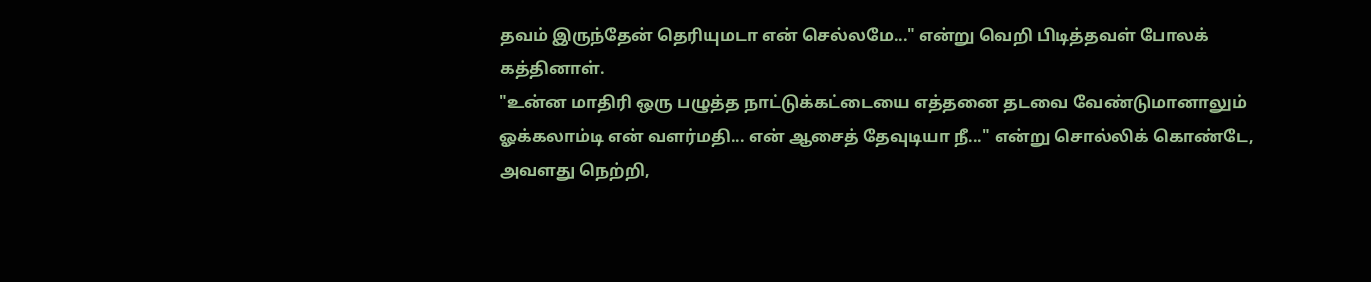தவம் இருந்தேன் தெரியுமடா என் செல்லமே..." என்று வெறி பிடித்தவள் போலக் கத்தினாள்.
"உன்ன மாதிரி ஒரு பழுத்த நாட்டுக்கட்டையை எத்தனை தடவை வேண்டுமானாலும் ஓக்கலாம்டி என் வளர்மதி... என் ஆசைத் தேவுடியா நீ..." என்று சொல்லிக் கொண்டே, அவளது நெற்றி,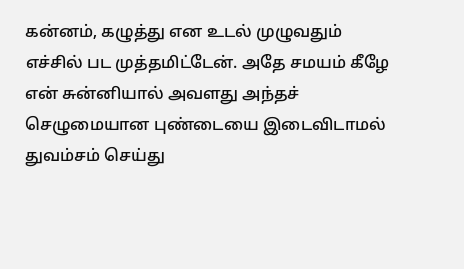கன்னம், கழுத்து என உடல் முழுவதும் எச்சில் பட முத்தமிட்டேன். அதே சமயம் கீழே என் சுன்னியால் அவளது அந்தச் செழுமையான புண்டையை இடைவிடாமல் துவம்சம் செய்து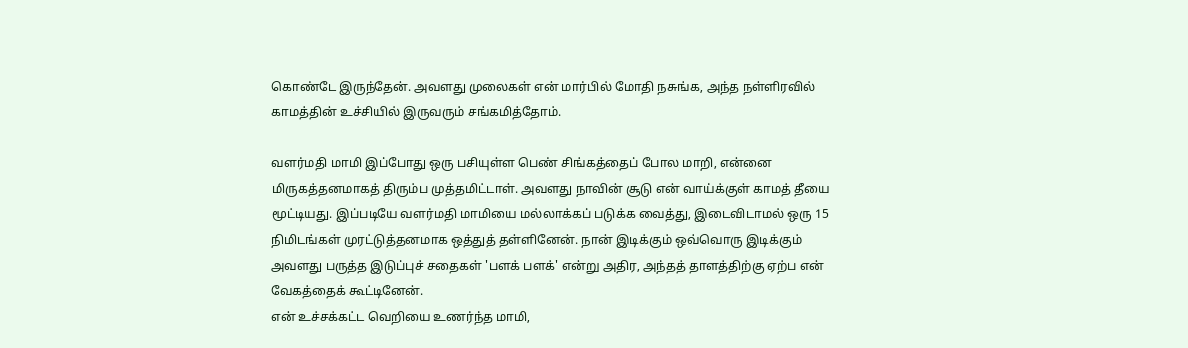கொண்டே இருந்தேன். அவளது முலைகள் என் மார்பில் மோதி நசுங்க, அந்த நள்ளிரவில் காமத்தின் உச்சியில் இருவரும் சங்கமித்தோம்.

வளர்மதி மாமி இப்போது ஒரு பசியுள்ள பெண் சிங்கத்தைப் போல மாறி, என்னை மிருகத்தனமாகத் திரும்ப முத்தமிட்டாள். அவளது நாவின் சூடு என் வாய்க்குள் காமத் தீயை மூட்டியது. இப்படியே வளர்மதி மாமியை மல்லாக்கப் படுக்க வைத்து, இடைவிடாமல் ஒரு 15 நிமிடங்கள் முரட்டுத்தனமாக ஒத்துத் தள்ளினேன். நான் இடிக்கும் ஒவ்வொரு இடிக்கும் அவளது பருத்த இடுப்புச் சதைகள் 'பளக் பளக்' என்று அதிர, அந்தத் தாளத்திற்கு ஏற்ப என் வேகத்தைக் கூட்டினேன்.
என் உச்சக்கட்ட வெறியை உணர்ந்த மாமி,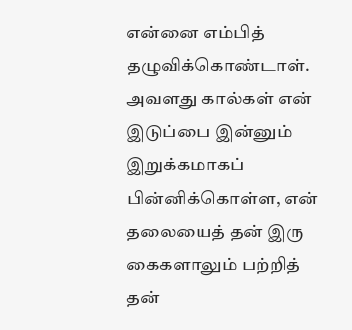என்னை எம்பித் தழுவிக்கொண்டாள். அவளது கால்கள் என் இடுப்பை இன்னும் இறுக்கமாகப் பின்னிக்கொள்ள, என் தலையைத் தன் இரு கைகளாலும் பற்றித் தன்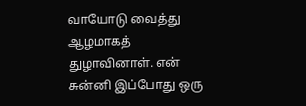வாயோடு வைத்து ஆழமாகத் துழாவினாள். என் சுன்னி இப்போது ஒரு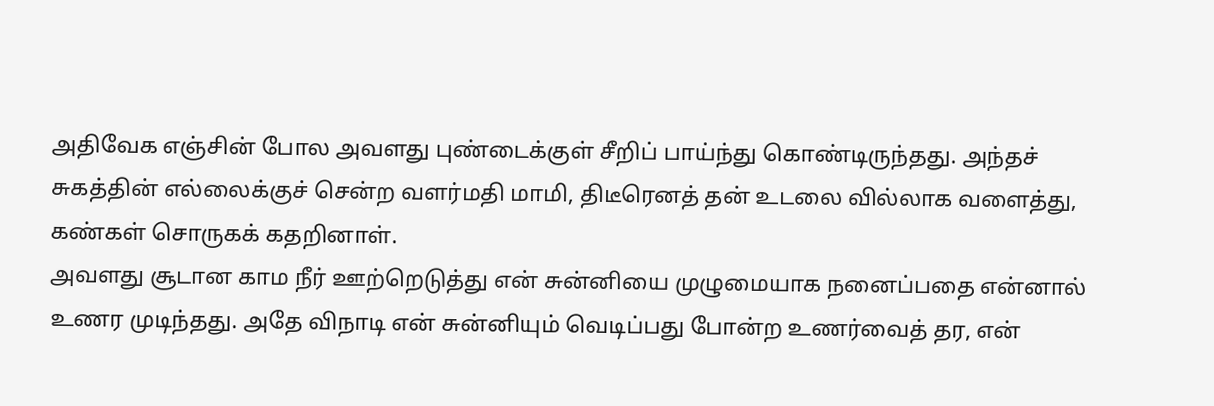அதிவேக எஞ்சின் போல அவளது புண்டைக்குள் சீறிப் பாய்ந்து கொண்டிருந்தது. அந்தச் சுகத்தின் எல்லைக்குச் சென்ற வளர்மதி மாமி, திடீரெனத் தன் உடலை வில்லாக வளைத்து, கண்கள் சொருகக் கதறினாள்.
அவளது சூடான காம நீர் ஊற்றெடுத்து என் சுன்னியை முழுமையாக நனைப்பதை என்னால் உணர முடிந்தது. அதே விநாடி என் சுன்னியும் வெடிப்பது போன்ற உணர்வைத் தர, என்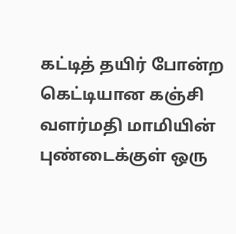கட்டித் தயிர் போன்ற கெட்டியான கஞ்சி வளர்மதி மாமியின் புண்டைக்குள் ஒரு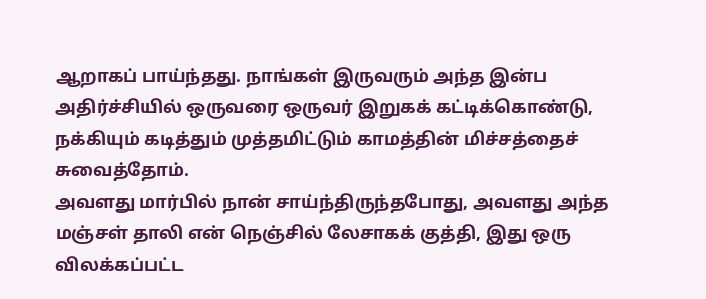ஆறாகப் பாய்ந்தது. நாங்கள் இருவரும் அந்த இன்ப அதிர்ச்சியில் ஒருவரை ஒருவர் இறுகக் கட்டிக்கொண்டு, நக்கியும் கடித்தும் முத்தமிட்டும் காமத்தின் மிச்சத்தைச் சுவைத்தோம்.
அவளது மார்பில் நான் சாய்ந்திருந்தபோது, அவளது அந்த மஞ்சள் தாலி என் நெஞ்சில் லேசாகக் குத்தி, இது ஒரு விலக்கப்பட்ட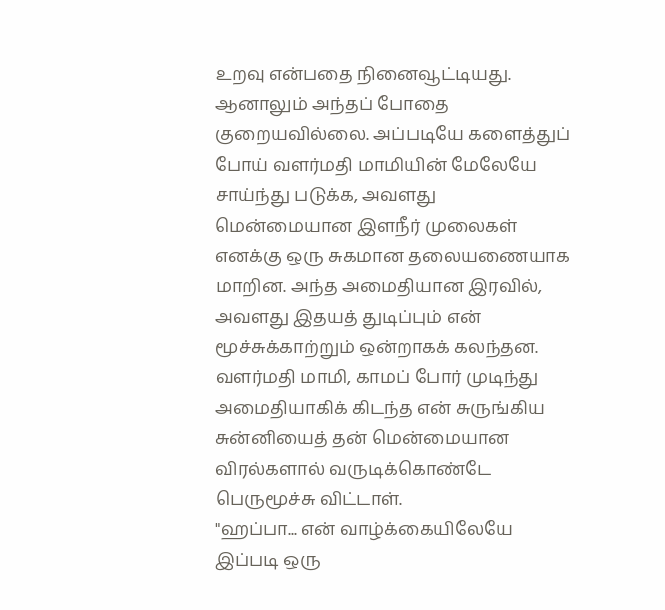உறவு என்பதை நினைவூட்டியது. ஆனாலும் அந்தப் போதை குறையவில்லை. அப்படியே களைத்துப் போய் வளர்மதி மாமியின் மேலேயே சாய்ந்து படுக்க, அவளது மென்மையான இளநீர் முலைகள் எனக்கு ஒரு சுகமான தலையணையாக மாறின. அந்த அமைதியான இரவில், அவளது இதயத் துடிப்பும் என் மூச்சுக்காற்றும் ஒன்றாகக் கலந்தன.
வளர்மதி மாமி, காமப் போர் முடிந்து அமைதியாகிக் கிடந்த என் சுருங்கிய சுன்னியைத் தன் மென்மையான விரல்களால் வருடிக்கொண்டே பெருமூச்சு விட்டாள்.
"ஹப்பா... என் வாழ்க்கையிலேயே இப்படி ஒரு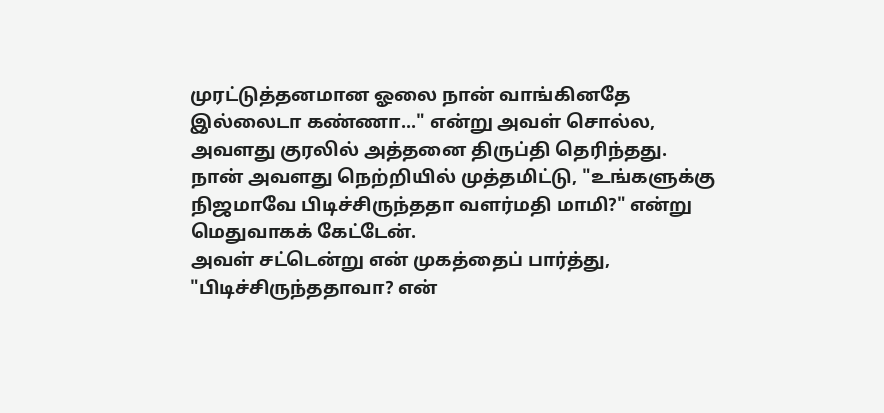முரட்டுத்தனமான ஓலை நான் வாங்கினதே இல்லைடா கண்ணா..." என்று அவள் சொல்ல, அவளது குரலில் அத்தனை திருப்தி தெரிந்தது.
நான் அவளது நெற்றியில் முத்தமிட்டு, "உங்களுக்கு நிஜமாவே பிடிச்சிருந்ததா வளர்மதி மாமி?" என்று மெதுவாகக் கேட்டேன்.
அவள் சட்டென்று என் முகத்தைப் பார்த்து, "பிடிச்சிருந்ததாவா? என்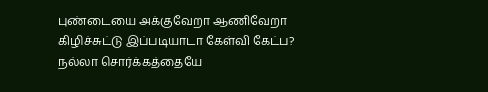புண்டையை அக்குவேறா ஆணிவேறா கிழிச்சுட்டு இப்படியாடா கேள்வி கேட்ப? நல்லா சொர்க்கத்தையே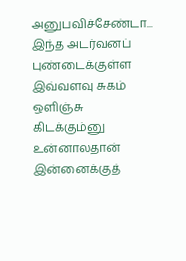அனுபவிச்சேண்டா... இந்த அடர்வனப் புண்டைக்குள்ள இவ்வளவு சுகம் ஒளிஞ்சு கிடக்கும்னு உன்னாலதான் இன்னைக்குத்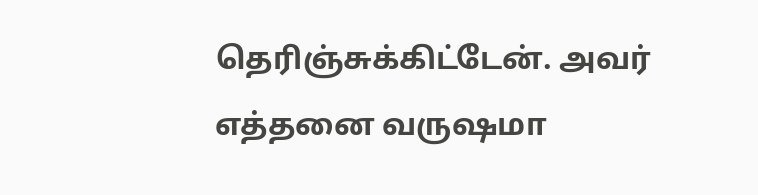தெரிஞ்சுக்கிட்டேன். அவர் எத்தனை வருஷமா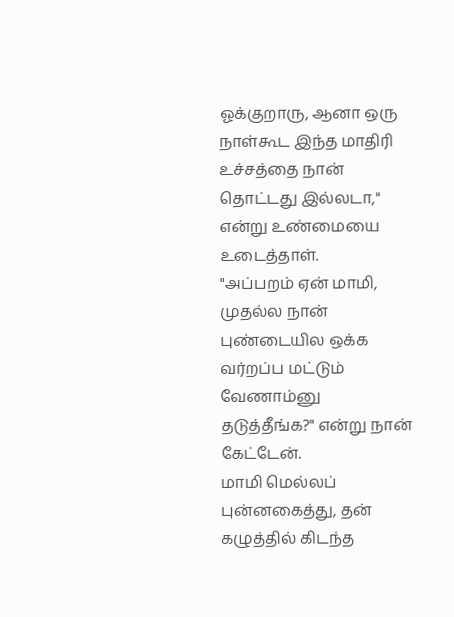ஓக்குறாரு, ஆனா ஒரு நாள்கூட இந்த மாதிரி உச்சத்தை நான் தொட்டது இல்லடா," என்று உண்மையை உடைத்தாள்.
"அப்பறம் ஏன் மாமி, முதல்ல நான் புண்டையில ஒக்க வர்றப்ப மட்டும் வேணாம்னு தடுத்தீங்க?" என்று நான் கேட்டேன்.
மாமி மெல்லப் புன்னகைத்து, தன் கழுத்தில் கிடந்த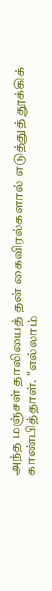அந்த மஞ்சள் தாலியைத் தன் கைவிரல்களால் எடுத்துத் தூக்கிக் காண்பித்தாள். "எல்லாம்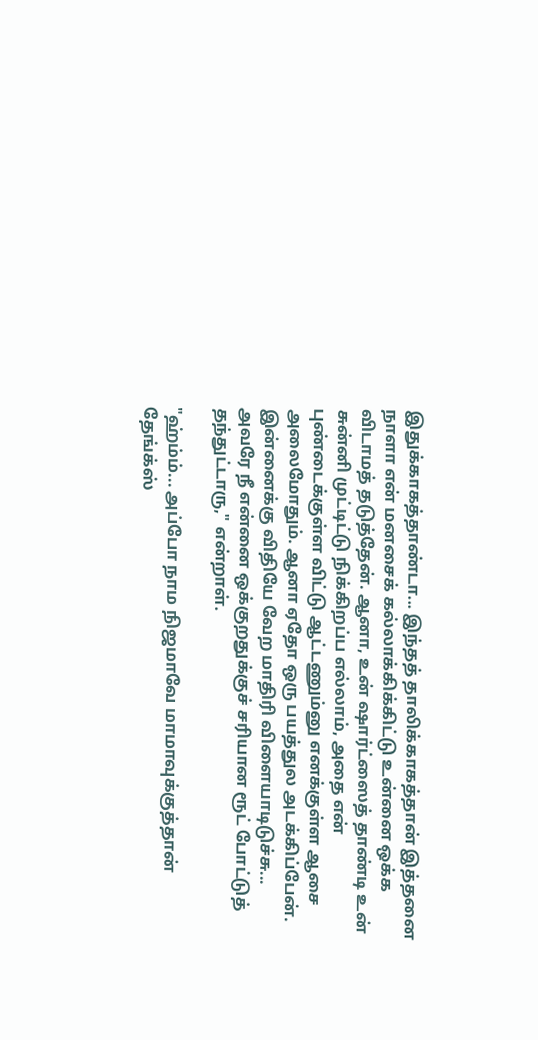இதுக்காகத்தாண்டா... இந்தத் தாலிக்காகத்தான் இத்தனை நாளா என் மனசைக் கல்லாக்கிக்கிட்டு உன்னை ஒக்க விடாமத் தடுத்தேன். ஆனா, உன் ஷார்ட்ஸைத் தாண்டி உன் சுன்னி முட்டிட்டு நிக்கிறப்ப எல்லாம், அதை என் புண்டைக்குள்ள விட்டு ஆட்டணும்னு எனக்குள்ள ஆசை அலைமோதும். ஆனா ஏதோ ஒரு பயத்துல அடக்கிப்பேன். இன்னைக்கு விதியே வேற மாதிரி விளையாடிடுச்சு... அவரே நீ என்னை ஒக்குறதுக்குச் சரியான ரூட் போட்டுத் தந்துட்டாரு," என்றாள்.

"ஹ்ம்ம்... அப்போ நாம நிஜமாவே மாமாவுக்குத்தான் தேங்க்ஸ்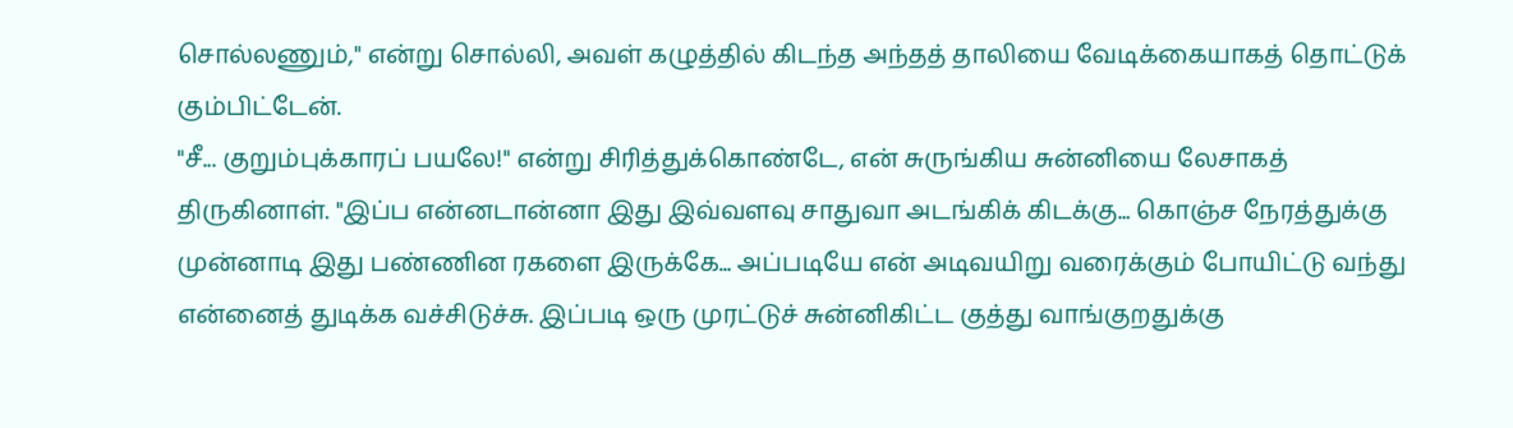சொல்லணும்," என்று சொல்லி, அவள் கழுத்தில் கிடந்த அந்தத் தாலியை வேடிக்கையாகத் தொட்டுக் கும்பிட்டேன்.
"சீ... குறும்புக்காரப் பயலே!" என்று சிரித்துக்கொண்டே, என் சுருங்கிய சுன்னியை லேசாகத் திருகினாள். "இப்ப என்னடான்னா இது இவ்வளவு சாதுவா அடங்கிக் கிடக்கு... கொஞ்ச நேரத்துக்கு முன்னாடி இது பண்ணின ரகளை இருக்கே... அப்படியே என் அடிவயிறு வரைக்கும் போயிட்டு வந்து என்னைத் துடிக்க வச்சிடுச்சு. இப்படி ஒரு முரட்டுச் சுன்னிகிட்ட குத்து வாங்குறதுக்கு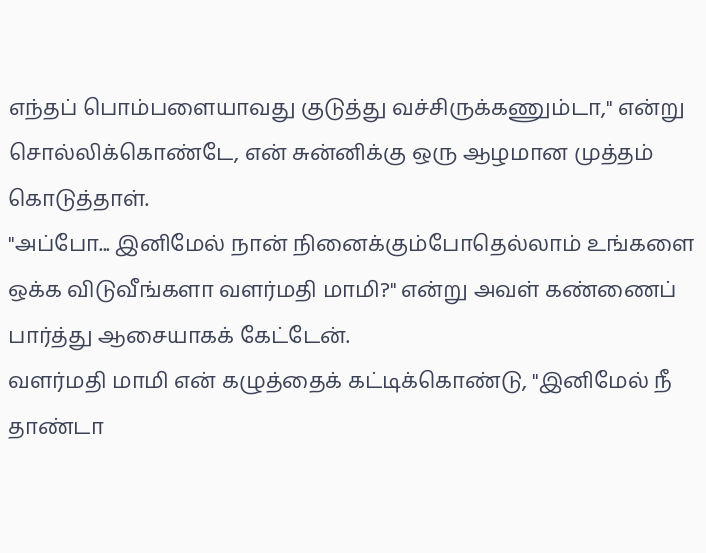எந்தப் பொம்பளையாவது குடுத்து வச்சிருக்கணும்டா," என்று சொல்லிக்கொண்டே, என் சுன்னிக்கு ஒரு ஆழமான முத்தம் கொடுத்தாள்.
"அப்போ... இனிமேல் நான் நினைக்கும்போதெல்லாம் உங்களை ஒக்க விடுவீங்களா வளர்மதி மாமி?" என்று அவள் கண்ணைப் பார்த்து ஆசையாகக் கேட்டேன்.
வளர்மதி மாமி என் கழுத்தைக் கட்டிக்கொண்டு, "இனிமேல் நீ தாண்டா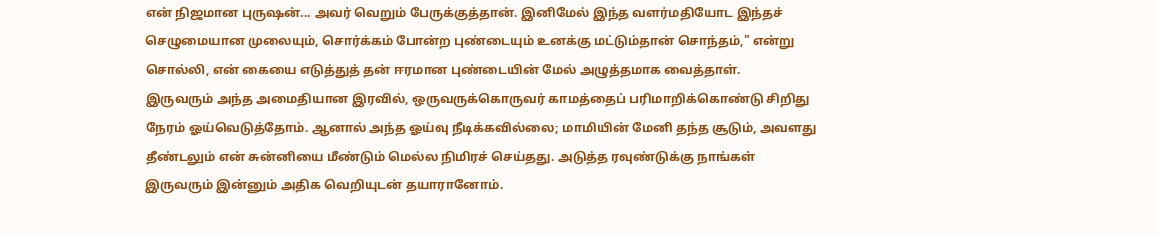என் நிஜமான புருஷன்... அவர் வெறும் பேருக்குத்தான். இனிமேல் இந்த வளர்மதியோட இந்தச் செழுமையான முலையும், சொர்க்கம் போன்ற புண்டையும் உனக்கு மட்டும்தான் சொந்தம்," என்று சொல்லி, என் கையை எடுத்துத் தன் ஈரமான புண்டையின் மேல் அழுத்தமாக வைத்தாள்.
இருவரும் அந்த அமைதியான இரவில், ஒருவருக்கொருவர் காமத்தைப் பரிமாறிக்கொண்டு சிறிது நேரம் ஓய்வெடுத்தோம். ஆனால் அந்த ஓய்வு நீடிக்கவில்லை; மாமியின் மேனி தந்த சூடும், அவளது தீண்டலும் என் சுன்னியை மீண்டும் மெல்ல நிமிரச் செய்தது. அடுத்த ரவுண்டுக்கு நாங்கள் இருவரும் இன்னும் அதிக வெறியுடன் தயாரானோம்.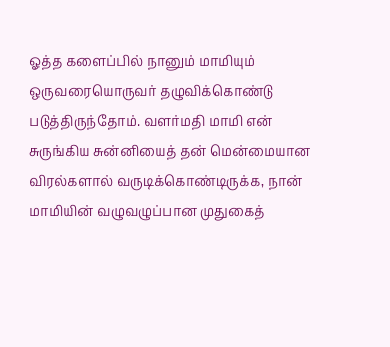ஓத்த களைப்பில் நானும் மாமியும் ஒருவரையொருவர் தழுவிக்கொண்டு படுத்திருந்தோம். வளர்மதி மாமி என் சுருங்கிய சுன்னியைத் தன் மென்மையான விரல்களால் வருடிக்கொண்டிருக்க, நான் மாமியின் வழுவழுப்பான முதுகைத்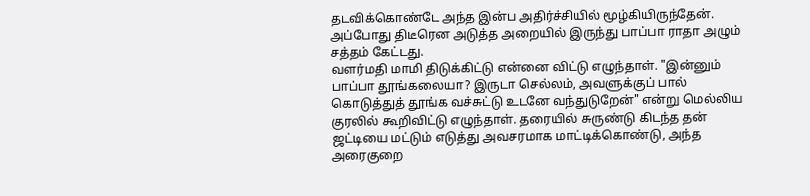தடவிக்கொண்டே அந்த இன்ப அதிர்ச்சியில் மூழ்கியிருந்தேன். அப்போது திடீரென அடுத்த அறையில் இருந்து பாப்பா ராதா அழும் சத்தம் கேட்டது.
வளர்மதி மாமி திடுக்கிட்டு என்னை விட்டு எழுந்தாள். "இன்னும் பாப்பா தூங்கலையா? இருடா செல்லம், அவளுக்குப் பால் கொடுத்துத் தூங்க வச்சுட்டு உடனே வந்துடுறேன்" என்று மெல்லிய குரலில் கூறிவிட்டு எழுந்தாள். தரையில் சுருண்டு கிடந்த தன் ஜட்டியை மட்டும் எடுத்து அவசரமாக மாட்டிக்கொண்டு, அந்த அரைகுறை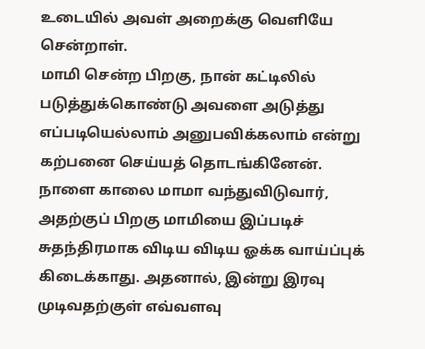உடையில் அவள் அறைக்கு வெளியே சென்றாள்.
மாமி சென்ற பிறகு, நான் கட்டிலில் படுத்துக்கொண்டு அவளை அடுத்து எப்படியெல்லாம் அனுபவிக்கலாம் என்று கற்பனை செய்யத் தொடங்கினேன். நாளை காலை மாமா வந்துவிடுவார், அதற்குப் பிறகு மாமியை இப்படிச் சுதந்திரமாக விடிய விடிய ஓக்க வாய்ப்புக் கிடைக்காது. அதனால், இன்று இரவு முடிவதற்குள் எவ்வளவு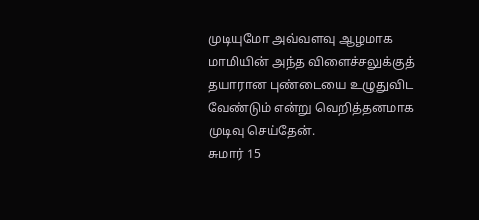முடியுமோ அவ்வளவு ஆழமாக மாமியின் அந்த விளைச்சலுக்குத் தயாரான புண்டையை உழுதுவிட வேண்டும் என்று வெறித்தனமாக முடிவு செய்தேன்.
சுமார் 15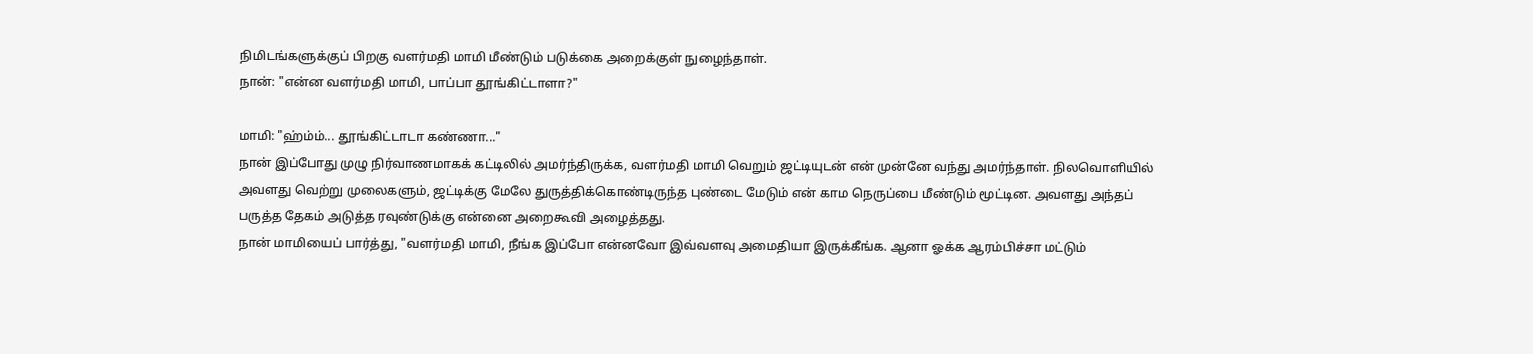நிமிடங்களுக்குப் பிறகு வளர்மதி மாமி மீண்டும் படுக்கை அறைக்குள் நுழைந்தாள்.
நான்: "என்ன வளர்மதி மாமி, பாப்பா தூங்கிட்டாளா?"

மாமி: "ஹ்ம்ம்... தூங்கிட்டாடா கண்ணா..."
நான் இப்போது முழு நிர்வாணமாகக் கட்டிலில் அமர்ந்திருக்க, வளர்மதி மாமி வெறும் ஜட்டியுடன் என் முன்னே வந்து அமர்ந்தாள். நிலவொளியில் அவளது வெற்று முலைகளும், ஜட்டிக்கு மேலே துருத்திக்கொண்டிருந்த புண்டை மேடும் என் காம நெருப்பை மீண்டும் மூட்டின. அவளது அந்தப் பருத்த தேகம் அடுத்த ரவுண்டுக்கு என்னை அறைகூவி அழைத்தது.
நான் மாமியைப் பார்த்து, "வளர்மதி மாமி, நீங்க இப்போ என்னவோ இவ்வளவு அமைதியா இருக்கீங்க. ஆனா ஓக்க ஆரம்பிச்சா மட்டும்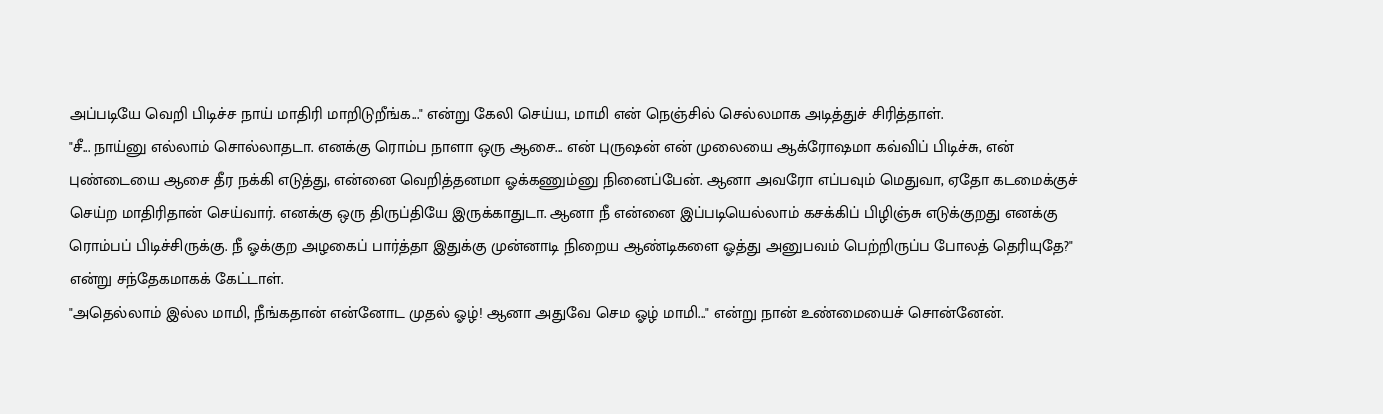அப்படியே வெறி பிடிச்ச நாய் மாதிரி மாறிடுறீங்க..." என்று கேலி செய்ய, மாமி என் நெஞ்சில் செல்லமாக அடித்துச் சிரித்தாள்.
"சீ... நாய்னு எல்லாம் சொல்லாதடா. எனக்கு ரொம்ப நாளா ஒரு ஆசை... என் புருஷன் என் முலையை ஆக்ரோஷமா கவ்விப் பிடிச்சு, என் புண்டையை ஆசை தீர நக்கி எடுத்து, என்னை வெறித்தனமா ஓக்கணும்னு நினைப்பேன். ஆனா அவரோ எப்பவும் மெதுவா, ஏதோ கடமைக்குச் செய்ற மாதிரிதான் செய்வார். எனக்கு ஒரு திருப்தியே இருக்காதுடா. ஆனா நீ என்னை இப்படியெல்லாம் கசக்கிப் பிழிஞ்சு எடுக்குறது எனக்கு ரொம்பப் பிடிச்சிருக்கு. நீ ஓக்குற அழகைப் பார்த்தா இதுக்கு முன்னாடி நிறைய ஆண்டிகளை ஓத்து அனுபவம் பெற்றிருப்ப போலத் தெரியுதே?" என்று சந்தேகமாகக் கேட்டாள்.
"அதெல்லாம் இல்ல மாமி, நீங்கதான் என்னோட முதல் ஓழ்! ஆனா அதுவே செம ஓழ் மாமி..." என்று நான் உண்மையைச் சொன்னேன்.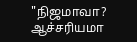"நிஜமாவா? ஆச்சரியமா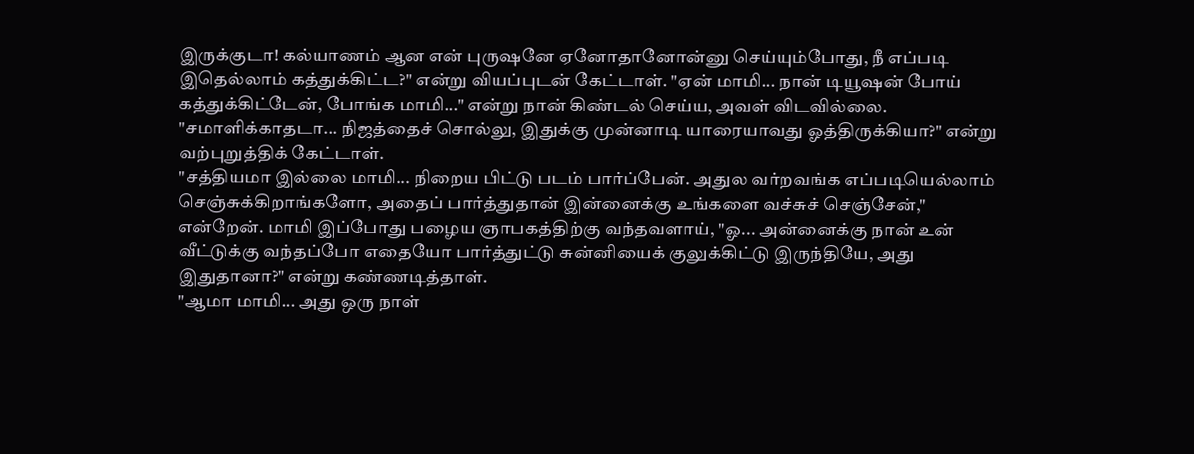இருக்குடா! கல்யாணம் ஆன என் புருஷனே ஏனோதானோன்னு செய்யும்போது, நீ எப்படி இதெல்லாம் கத்துக்கிட்ட?" என்று வியப்புடன் கேட்டாள். "ஏன் மாமி... நான் டியூஷன் போய் கத்துக்கிட்டேன், போங்க மாமி..." என்று நான் கிண்டல் செய்ய, அவள் விடவில்லை. "சமாளிக்காதடா... நிஜத்தைச் சொல்லு, இதுக்கு முன்னாடி யாரையாவது ஓத்திருக்கியா?" என்று வற்புறுத்திக் கேட்டாள்.
"சத்தியமா இல்லை மாமி... நிறைய பிட்டு படம் பார்ப்பேன். அதுல வர்றவங்க எப்படியெல்லாம் செஞ்சுக்கிறாங்களோ, அதைப் பார்த்துதான் இன்னைக்கு உங்களை வச்சுச் செஞ்சேன்," என்றேன். மாமி இப்போது பழைய ஞாபகத்திற்கு வந்தவளாய், "ஓ... அன்னைக்கு நான் உன் வீட்டுக்கு வந்தப்போ எதையோ பார்த்துட்டு சுன்னியைக் குலுக்கிட்டு இருந்தியே, அது இதுதானா?" என்று கண்ணடித்தாள்.
"ஆமா மாமி... அது ஒரு நாள்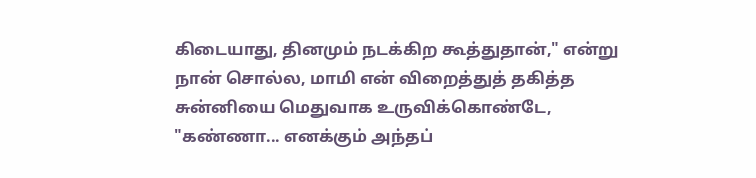கிடையாது, தினமும் நடக்கிற கூத்துதான்," என்று நான் சொல்ல, மாமி என் விறைத்துத் தகித்த சுன்னியை மெதுவாக உருவிக்கொண்டே, "கண்ணா... எனக்கும் அந்தப்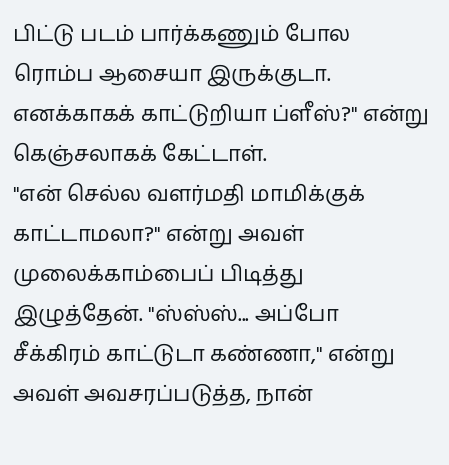பிட்டு படம் பார்க்கணும் போல ரொம்ப ஆசையா இருக்குடா. எனக்காகக் காட்டுறியா ப்ளீஸ்?" என்று கெஞ்சலாகக் கேட்டாள்.
"என் செல்ல வளர்மதி மாமிக்குக் காட்டாமலா?" என்று அவள் முலைக்காம்பைப் பிடித்து இழுத்தேன். "ஸ்ஸ்ஸ்... அப்போ சீக்கிரம் காட்டுடா கண்ணா," என்று அவள் அவசரப்படுத்த, நான்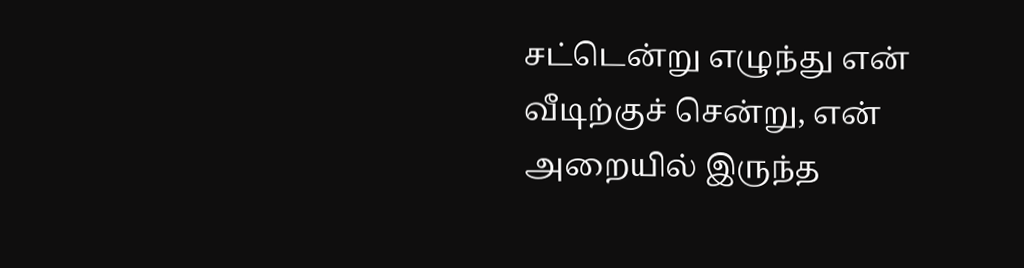சட்டென்று எழுந்து என் வீடிற்குச் சென்று, என் அறையில் இருந்த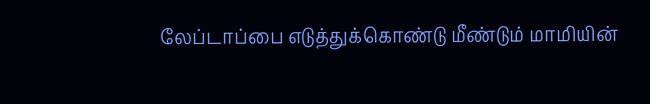லேப்டாப்பை எடுத்துக்கொண்டு மீண்டும் மாமியின்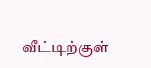வீட்டிற்குள்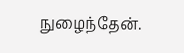நுழைந்தேன்.